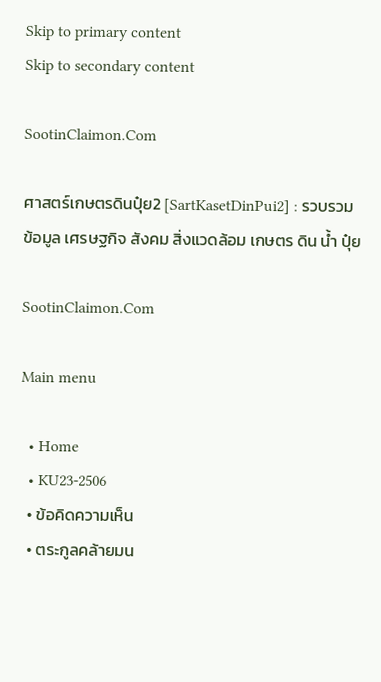Skip to primary content
Skip to secondary content

SootinClaimon.Com

ศาสตร์เกษตรดินปุ๋ย2 [SartKasetDinPui2] : รวบรวม ข้อมูล เศรษฐกิจ สังคม สิ่งแวดล้อม เกษตร ดิน น้ำ ปุ๋ย

SootinClaimon.Com

Main menu

  • Home
  • KU23-2506
  • ข้อคิดความเห็น
  • ตระกูลคล้ายมน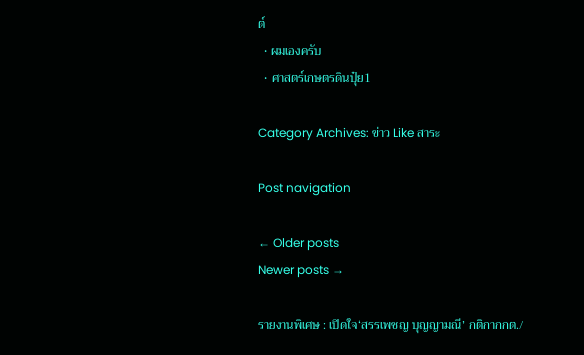ต์
  • ผมเองครับ
  • ศาสตร์เกษตรดินปุ๋ย1

Category Archives: ข่าว Like สาระ

Post navigation

← Older posts
Newer posts →

รายงานพิเศษ : เปิดใจ‘สรรเพชญ บุญญามณี’ กติกากกต./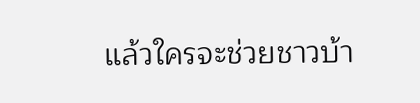แล้วใครจะช่วยชาวบ้า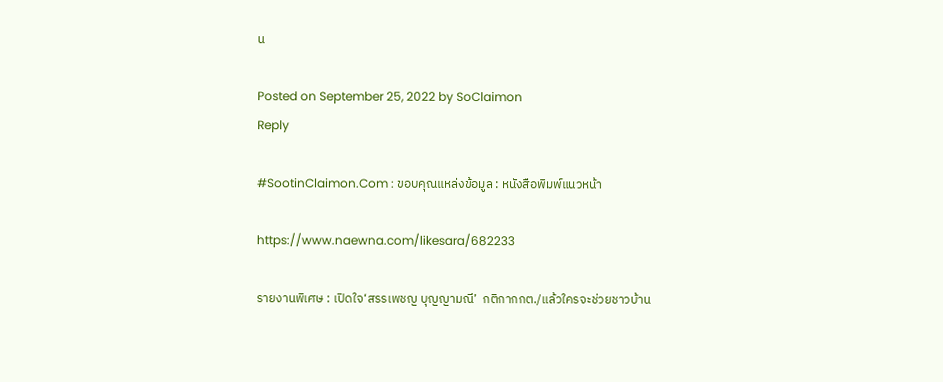น

Posted on September 25, 2022 by SoClaimon
Reply

#SootinClaimon.Com : ขอบคุณแหล่งข้อมูล : หนังสือพิมพ์แนวหน้า

https://www.naewna.com/likesara/682233

รายงานพิเศษ : เปิดใจ‘สรรเพชญ บุญญามณี’  กติกากกต./แล้วใครจะช่วยชาวบ้าน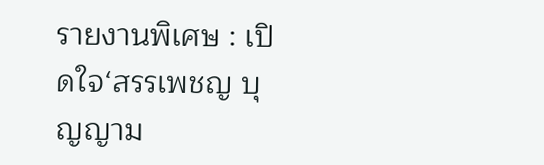รายงานพิเศษ : เปิดใจ‘สรรเพชญ บุญญาม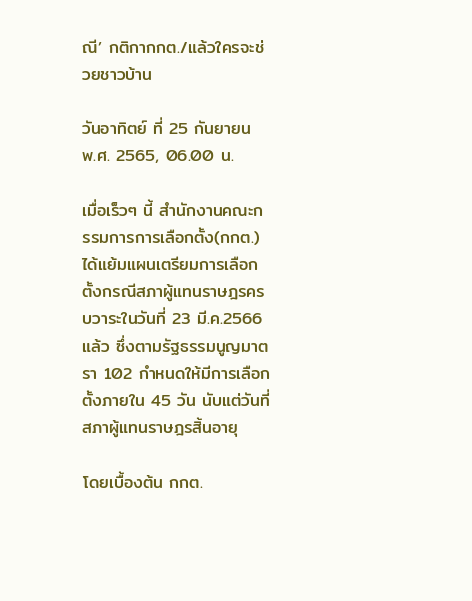ณี’ กติกากกต./แล้วใครจะช่วยชาวบ้าน

วันอาทิตย์ ที่ 25 กันยายน พ.ศ. 2565, 06.00 น.

เมื่อเร็วๆ นี้ สำนักงานคณะกรรมการการเลือกตั้ง(กกต.) ได้แย้มแผนเตรียมการเลือกตั้งกรณีสภาผู้แทนราษฎรครบวาระในวันที่ 23 มี.ค.2566 แล้ว ซึ่งตามรัฐธรรมนูญมาตรา 102 กำหนดให้มีการเลือกตั้งภายใน 45 วัน นับแต่วันที่สภาผู้แทนราษฎรสิ้นอายุ

โดยเบื้องต้น กกต.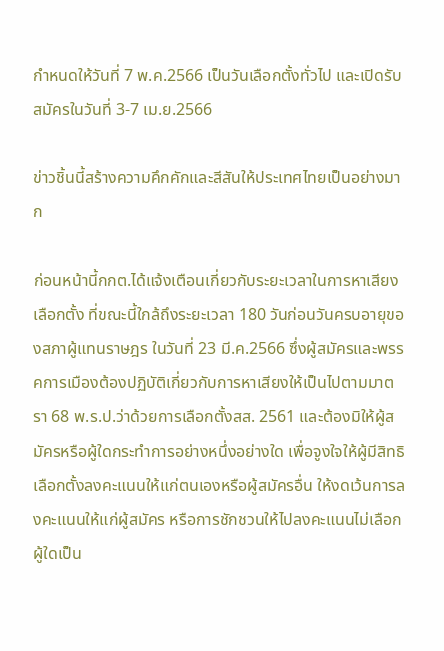กำหนดให้วันที่ 7 พ.ค.2566 เป็นวันเลือกตั้งทั่วไป และเปิดรับสมัครในวันที่ 3-7 เม.ย.2566

ข่าวชิ้นนี้สร้างความคึกคักและสีสันให้ประเทศไทยเป็นอย่างมาก

ก่อนหน้านี้กกต.ได้แจ้งเตือนเกี่ยวกับระยะเวลาในการหาเสียงเลือกตั้ง ที่ขณะนี้ใกล้ถึงระยะเวลา 180 วันก่อนวันครบอายุของสภาผู้แทนราษฎร ในวันที่ 23 มี.ค.2566 ซึ่งผู้สมัครและพรรคการเมืองต้องปฏิบัติเกี่ยวกับการหาเสียงให้เป็นไปตามมาตรา 68 พ.ร.ป.ว่าด้วยการเลือกตั้งสส. 2561 และต้องมิให้ผู้สมัครหรือผู้ใดกระทำการอย่างหนึ่งอย่างใด เพื่อจูงใจให้ผู้มีสิทธิเลือกตั้งลงคะแนนให้แก่ตนเองหรือผู้สมัครอื่น ให้งดเว้นการลงคะแนนให้แก่ผู้สมัคร หรือการชักชวนให้ไปลงคะแนนไม่เลือกผู้ใดเป็น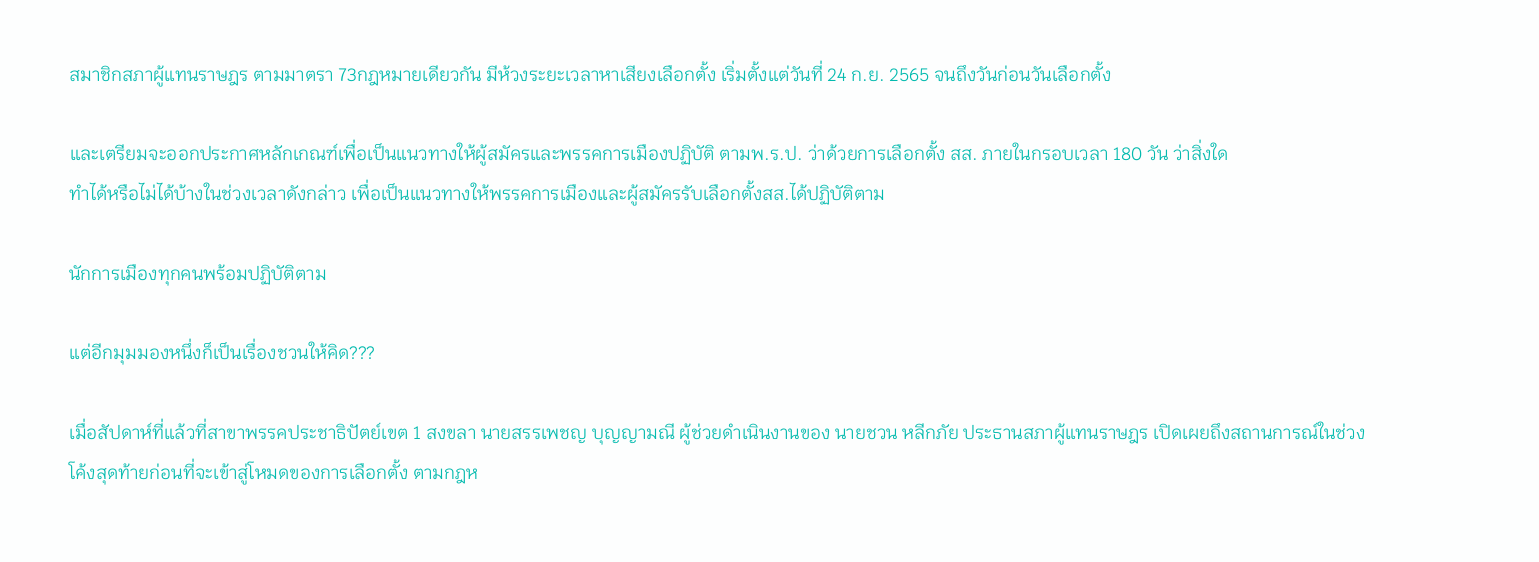สมาชิกสภาผู้แทนราษฎร ตามมาตรา 73กฎหมายเดียวกัน มีห้วงระยะเวลาหาเสียงเลือกตั้ง เริ่มตั้งแต่วันที่ 24 ก.ย. 2565 จนถึงวันก่อนวันเลือกตั้ง

และเตรียมจะออกประกาศหลักเกณฑ์เพื่อเป็นแนวทางให้ผู้สมัครและพรรคการเมืองปฏิบัติ ตามพ.ร.ป. ว่าด้วยการเลือกตั้ง สส. ภายในกรอบเวลา 180 วัน ว่าสิ่งใด
ทำได้หรือไม่ได้บ้างในช่วงเวลาดังกล่าว เพื่อเป็นแนวทางให้พรรคการเมืองและผู้สมัครรับเลือกตั้งสส.ได้ปฏิบัติตาม

นักการเมืองทุกคนพร้อมปฏิบัติตาม

แต่อีกมุมมองหนึ่งก็เป็นเรื่องชวนให้คิด???

เมื่อสัปดาห์ที่แล้วที่สาขาพรรคประชาธิปัตย์เขต 1 สงขลา นายสรรเพชญ บุญญามณี ผู้ช่วยดำเนินงานของ นายชวน หลีกภัย ประธานสภาผู้แทนราษฎร เปิดเผยถึงสถานการณ์ในช่วงโค้งสุดท้ายก่อนที่จะเข้าสู่โหมดของการเลือกตั้ง ตามกฎห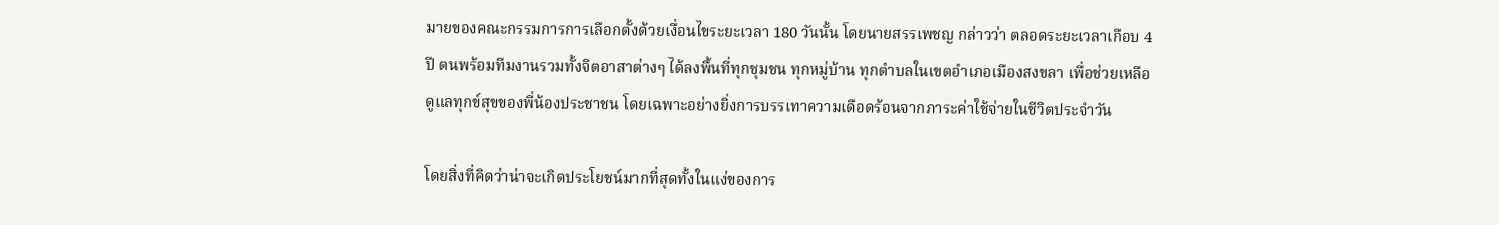มายของคณะกรรมการการเลือกตั้งด้วยเงื่อนไขระยะเวลา 180 วันนั้น โดยนายสรรเพชญ กล่าวว่า ตลอดระยะเวลาเกือบ 4 ปี ตนพร้อมทีมงานรวมทั้งจิตอาสาต่างๆ ได้ลงพื้นที่ทุกชุมชน ทุกหมู่บ้าน ทุกตำบลในเขตอำเภอเมืองสงขลา เพื่อช่วยเหลือดูแลทุกข์สุขของพี่น้องประชาชน โดยเฉพาะอย่างยิ่งการบรรเทาความเดือดร้อนจากภาระค่าใช้จ่ายในชีวิตประจำวัน

โดยสิ่งที่คิดว่าน่าจะเกิดประโยชน์มากที่สุดทั้งในแง่ของการ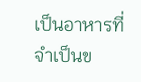เป็นอาหารที่จำเป็นข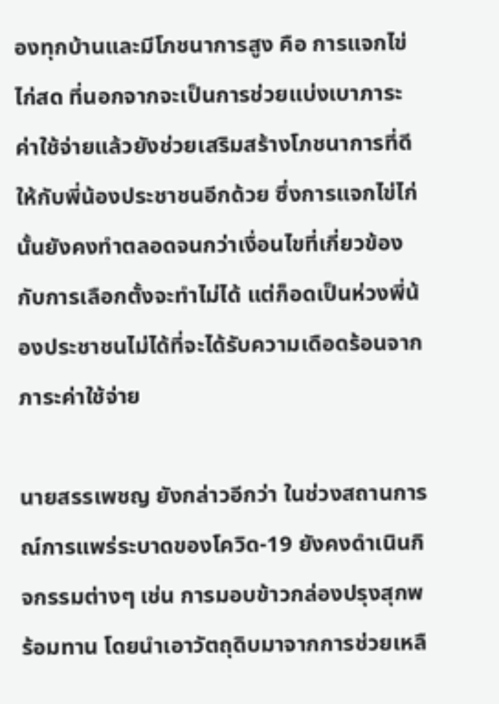องทุกบ้านและมีโภชนาการสูง คือ การแจกไข่ไก่สด ที่นอกจากจะเป็นการช่วยแบ่งเบาภาระค่าใช้จ่ายแล้วยังช่วยเสริมสร้างโภชนาการที่ดีให้กับพี่น้องประชาชนอีกด้วย ซึ่งการแจกไข่ไก่นั้นยังคงทำตลอดจนกว่าเงื่อนไขที่เกี่ยวข้องกับการเลือกตั้งจะทำไม่ได้ แต่ก็อดเป็นห่วงพี่น้องประชาชนไม่ได้ที่จะได้รับความเดือดร้อนจากภาระค่าใช้จ่าย

นายสรรเพชญ ยังกล่าวอีกว่า ในช่วงสถานการณ์การแพร่ระบาดของโควิด-19 ยังคงดำเนินกิจกรรมต่างๆ เช่น การมอบข้าวกล่องปรุงสุกพร้อมทาน โดยนำเอาวัตถุดิบมาจากการช่วยเหลื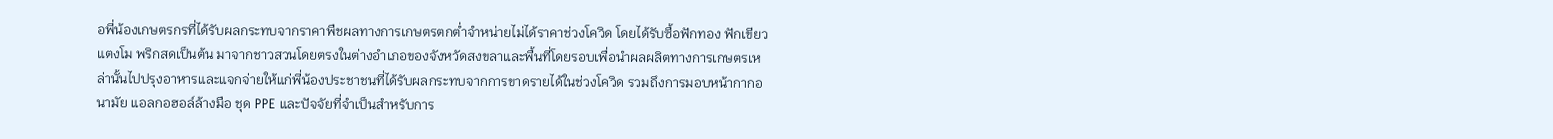อพี่น้องเกษตรกรที่ได้รับผลกระทบจากราคาพืชผลทางการเกษตรตกต่ำจำหน่ายไม่ได้ราคาช่วงโควิด โดยได้รับซื้อฟักทอง ฟักเขียว แตงโม พริกสดเป็นต้น มาจากชาวสวนโดยตรงในต่างอำเภอของจังหวัดสงขลาและพื้นที่โดยรอบเพื่อนำผลผลิตทางการเกษตรเหล่านั้นไปปรุงอาหารและแจกจ่ายให้แก่พี่น้องประชาชนที่ได้รับผลกระทบจากการขาดรายได้ในช่วงโควิด รวมถึงการมอบหน้ากากอนามัย แอลกอฮอล์ล้างมือ ชุด PPE และปัจจัยที่จำเป็นสำหรับการ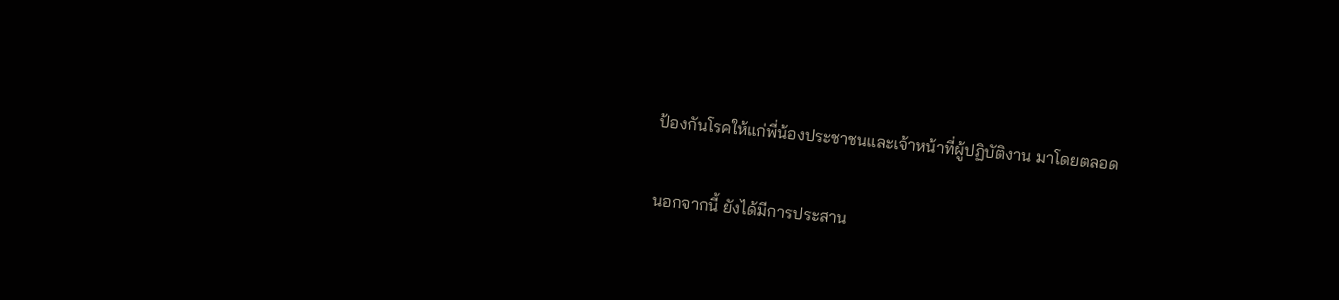ป้องกันโรคให้แก่พี่น้องประชาชนและเจ้าหน้าที่ผู้ปฏิบัติงาน มาโดยตลอด

นอกจากนี้ ยังได้มีการประสาน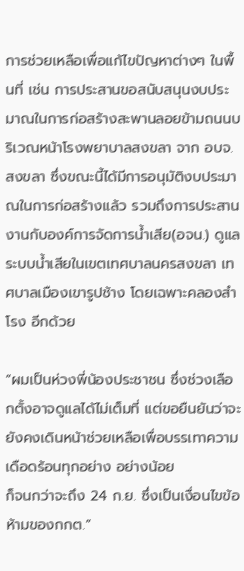การช่วยเหลือเพื่อแก้ไขปัญหาต่างๆ ในพื้นที่ เช่น การประสานขอสนับสนุนงบประมาณในการก่อสร้างสะพานลอยข้ามถนนบริเวณหน้าโรงพยาบาลสงขลา จาก อบจ.สงขลา ซึ่งขณะนี้ได้มีการอนุมัติงบประมาณในการก่อสร้างแล้ว รวมถึงการประสานงานกับองค์การจัดการน้ำเสีย(อจน.) ดูแลระบบน้ำเสียในเขตเทศบาลนครสงขลา เทศบาลเมืองเขารูปช้าง โดยเฉพาะคลองสำโรง อีกด้วย

“ผมเป็นห่วงพี่น้องประชาชน ซึ่งช่วงเลือกตั้งอาจดูแลได้ไม่เต็มที่ แต่ขอยืนยันว่าจะยังคงเดินหน้าช่วยเหลือเพื่อบรรเทาความเดือดร้อนทุกอย่าง อย่างน้อย
ก็จนกว่าจะถึง 24 ก.ย. ซึ่งเป็นเงื่อนไขข้อห้ามของกกต.”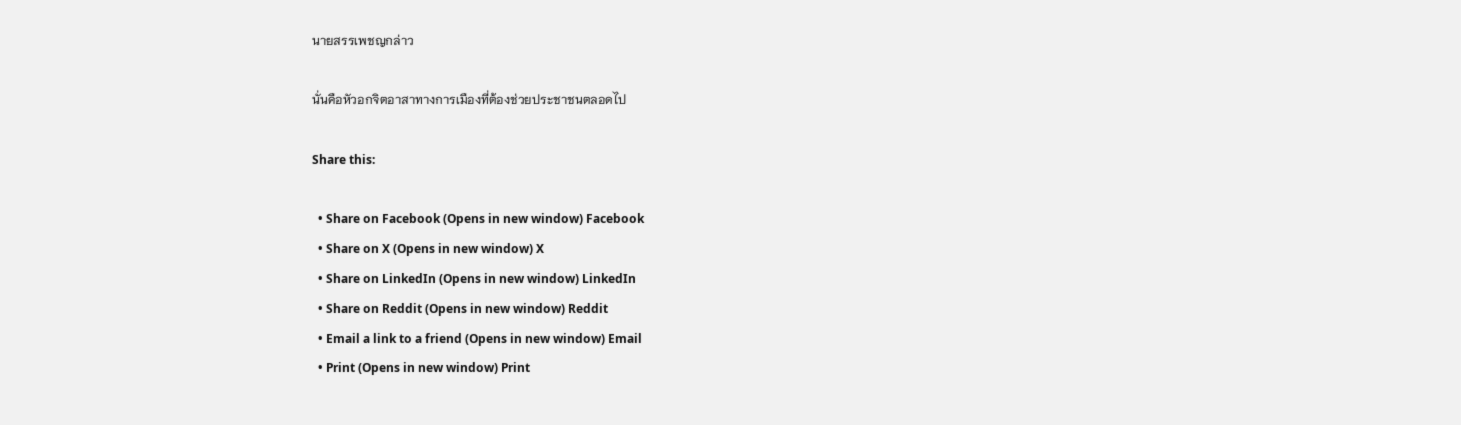นายสรรเพชญกล่าว

นั่นคือหัวอกจิตอาสาทางการเมืองที่ต้องช่วยประชาชนตลอดไป

Share this:

  • Share on Facebook (Opens in new window) Facebook
  • Share on X (Opens in new window) X
  • Share on LinkedIn (Opens in new window) LinkedIn
  • Share on Reddit (Opens in new window) Reddit
  • Email a link to a friend (Opens in new window) Email
  • Print (Opens in new window) Print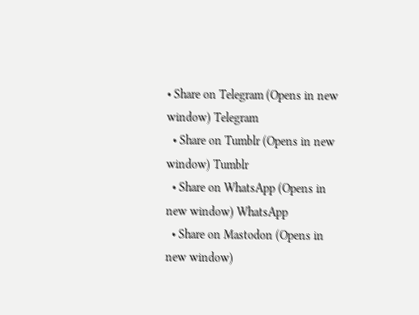• Share on Telegram (Opens in new window) Telegram
  • Share on Tumblr (Opens in new window) Tumblr
  • Share on WhatsApp (Opens in new window) WhatsApp
  • Share on Mastodon (Opens in new window)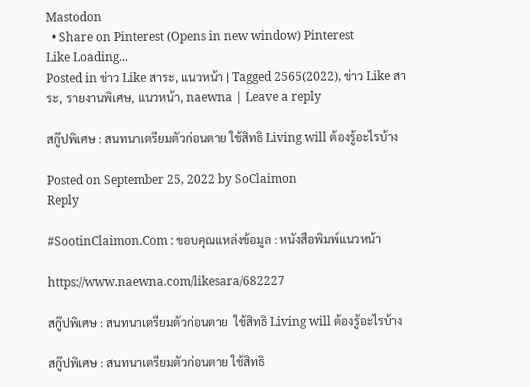Mastodon
  • Share on Pinterest (Opens in new window) Pinterest
Like Loading...
Posted in ข่าว Like สาระ, แนวหน้า | Tagged 2565(2022), ข่าว Like สาระ, รายงานพิเศษ, แนวหน้า, naewna | Leave a reply

สกู๊ปพิเศษ : สนทนาเตรียมตัวก่อนตาย ใช้สิทธิ Living will ต้องรู้อะไรบ้าง

Posted on September 25, 2022 by SoClaimon
Reply

#SootinClaimon.Com : ขอบคุณแหล่งข้อมูล : หนังสือพิมพ์แนวหน้า

https://www.naewna.com/likesara/682227

สกู๊ปพิเศษ : สนทนาเตรียมตัวก่อนตาย  ใช้สิทธิ Living will ต้องรู้อะไรบ้าง

สกู๊ปพิเศษ : สนทนาเตรียมตัวก่อนตาย ใช้สิทธิ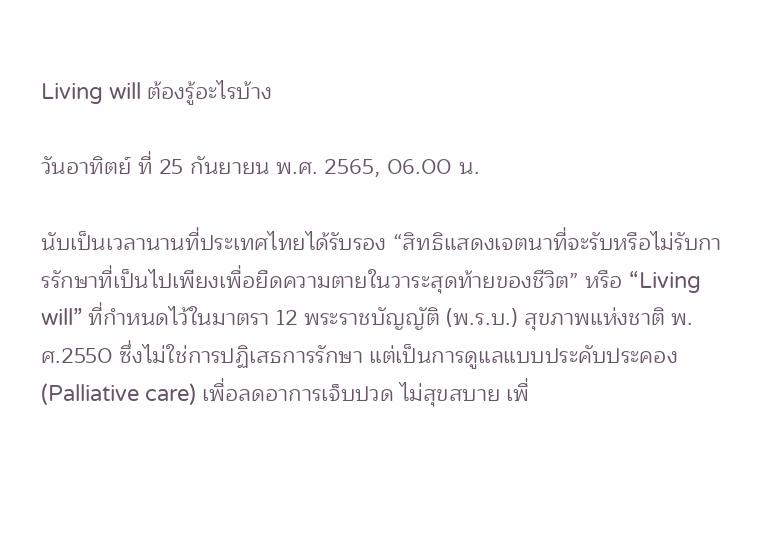Living will ต้องรู้อะไรบ้าง

วันอาทิตย์ ที่ 25 กันยายน พ.ศ. 2565, 06.00 น.

นับเป็นเวลานานที่ประเทศไทยได้รับรอง “สิทธิแสดงเจตนาที่จะรับหรือไม่รับการรักษาที่เป็นไปเพียงเพื่อยืดความตายในวาระสุดท้ายของชีวิต” หรือ “Living will” ที่กำหนดไว้ในมาตรา 12 พระราชบัญญัติ (พ.ร.บ.) สุขภาพแห่งชาติ พ.ศ.2550 ซึ่งไม่ใช่การปฏิเสธการรักษา แต่เป็นการดูแลแบบประคับประคอง (Palliative care) เพื่อลดอาการเจ็บปวด ไม่สุขสบาย เพื่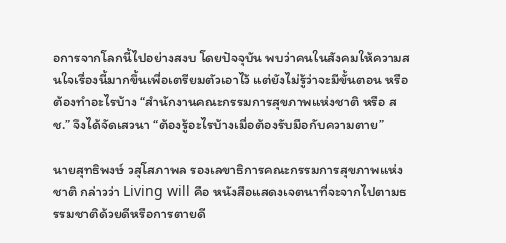อการจากโลกนี้ไปอย่างสงบ โดยปัจจุบัน พบว่าคนในสังคมให้ความสนใจเรื่องนี้มากขึ้นเพื่อเตรียมตัวเอาไว้ แต่ยังไม่รู้ว่าจะมีขั้นตอน หรือต้องทำอะไรบ้าง “สำนักงานคณะกรรมการสุขภาพแห่งชาติ หรือ สช.” จึงได้จัดเสวนา “ต้องรู้อะไรบ้างเมื่อต้องรับมือกับความตาย”

นายสุทธิพงษ์ วสุโสภาพล รองเลขาธิการคณะกรรมการสุขภาพแห่งชาติ กล่าวว่า Living will คือ หนังสือแสดงเจตนาที่จะจากไปตามธรรมชาติด้วยดีหรือการตายดี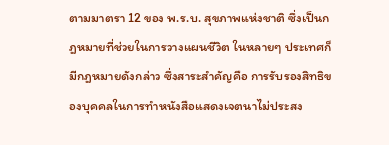ตามมาตรา 12 ของ พ.ร.บ. สุขภาพแห่งชาติ ซึ่งเป็นกฎหมายที่ช่วยในการวางแผนชีวิต ในหลายๆ ประเทศก็มีกฎหมายดังกล่าว ซึ่งสาระสำคัญคือ การรับรองสิทธิของบุคคลในการทำหนังสือแสดงเจตนาไม่ประสง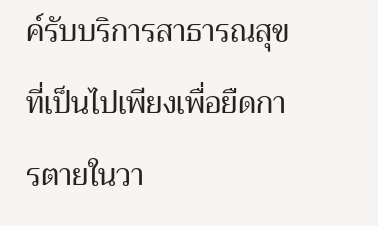ค์รับบริการสาธารณสุขที่เป็นไปเพียงเพื่อยืดการตายในวา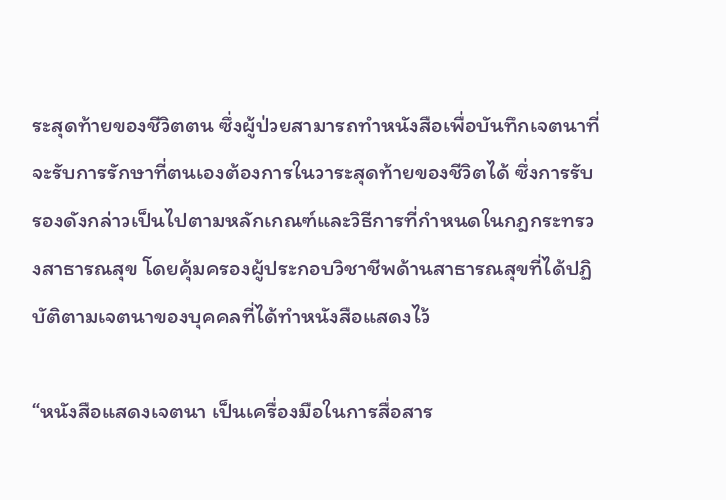ระสุดท้ายของชีวิตตน ซึ่งผู้ป่วยสามารถทำหนังสือเพื่อบันทึกเจตนาที่จะรับการรักษาที่ตนเองต้องการในวาระสุดท้ายของชีวิตได้ ซึ่งการรับรองดังกล่าวเป็นไปตามหลักเกณฑ์และวิธีการที่กำหนดในกฎกระทรวงสาธารณสุข โดยคุ้มครองผู้ประกอบวิชาชีพด้านสาธารณสุขที่ได้ปฏิบัติตามเจตนาของบุคคลที่ได้ทำหนังสือแสดงไว้

“หนังสือแสดงเจตนา เป็นเครื่องมือในการสื่อสาร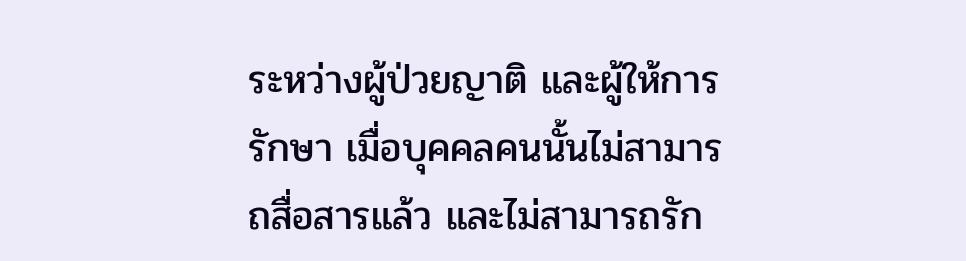ระหว่างผู้ป่วยญาติ และผู้ให้การรักษา เมื่อบุคคลคนนั้นไม่สามารถสื่อสารแล้ว และไม่สามารถรัก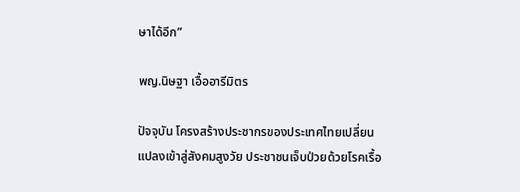ษาได้อีก”

พญ.นิษฐา เอื้ออารีมิตร

ปัจจุบัน โครงสร้างประชากรของประเทศไทยเปลี่ยนแปลงเข้าสู่สังคมสูงวัย ประชาชนเจ็บป่วยด้วยโรคเรื้อ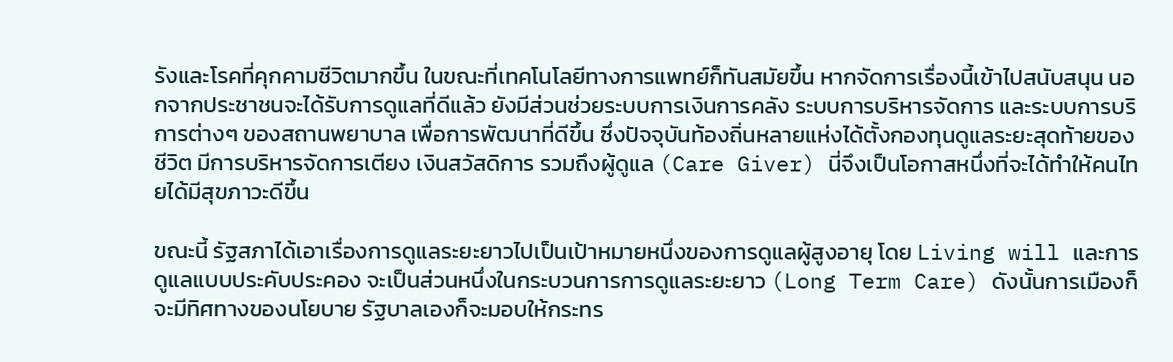รังและโรคที่คุกคามชีวิตมากขึ้น ในขณะที่เทคโนโลยีทางการแพทย์ก็ทันสมัยขึ้น หากจัดการเรื่องนี้เข้าไปสนับสนุน นอกจากประชาชนจะได้รับการดูแลที่ดีแล้ว ยังมีส่วนช่วยระบบการเงินการคลัง ระบบการบริหารจัดการ และระบบการบริการต่างๆ ของสถานพยาบาล เพื่อการพัฒนาที่ดีขึ้น ซึ่งปัจจุบันท้องถิ่นหลายแห่งได้ตั้งกองทุนดูแลระยะสุดท้ายของชีวิต มีการบริหารจัดการเตียง เงินสวัสดิการ รวมถึงผู้ดูแล (Care Giver) นี่จึงเป็นโอกาสหนึ่งที่จะได้ทำให้คนไทยได้มีสุขภาวะดีขึ้น

ขณะนี้ รัฐสภาได้เอาเรื่องการดูแลระยะยาวไปเป็นเป้าหมายหนึ่งของการดูแลผู้สูงอายุ โดย Living will และการดูแลแบบประคับประคอง จะเป็นส่วนหนึ่งในกระบวนการการดูแลระยะยาว (Long Term Care) ดังนั้นการเมืองก็จะมีทิศทางของนโยบาย รัฐบาลเองก็จะมอบให้กระทร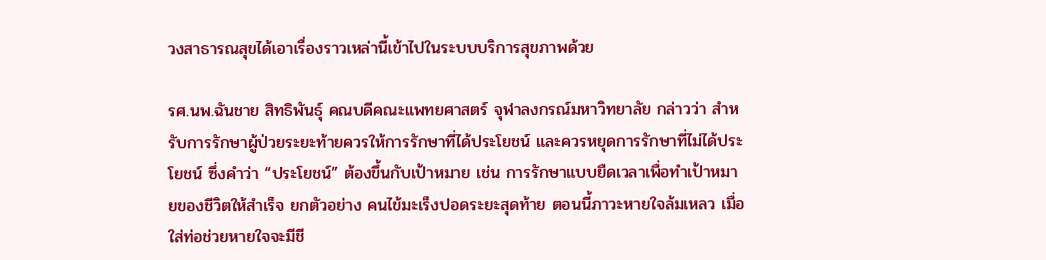วงสาธารณสุขได้เอาเรื่องราวเหล่านี้เข้าไปในระบบบริการสุขภาพด้วย

รศ.นพ.ฉันชาย สิทธิพันธุ์ คณบดีคณะแพทยศาสตร์ จุฬาลงกรณ์มหาวิทยาลัย กล่าวว่า สำหรับการรักษาผู้ป่วยระยะท้ายควรให้การรักษาที่ได้ประโยชน์ และควรหยุดการรักษาที่ไม่ได้ประโยชน์ ซึ่งคำว่า “ประโยชน์” ต้องขึ้นกับเป้าหมาย เช่น การรักษาแบบยืดเวลาเพื่อทำเป้าหมายของชีวิตให้สำเร็จ ยกตัวอย่าง คนไข้มะเร็งปอดระยะสุดท้าย ตอนนี้ภาวะหายใจล้มเหลว เมื่อใส่ท่อช่วยหายใจจะมีชี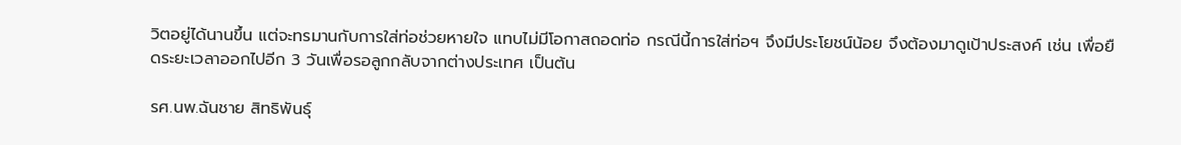วิตอยู่ได้นานขึ้น แต่จะทรมานกับการใส่ท่อช่วยหายใจ แทบไม่มีโอกาสถอดท่อ กรณีนี้การใส่ท่อฯ จึงมีประโยชน์น้อย จึงต้องมาดูเป้าประสงค์ เช่น เพื่อยืดระยะเวลาออกไปอีก 3 วันเพื่อรอลูกกลับจากต่างประเทศ เป็นต้น

รศ.นพ.ฉันชาย สิทธิพันธุ์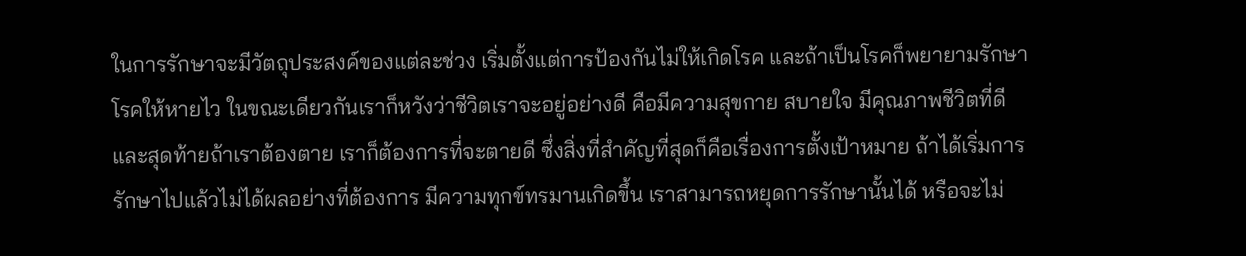ในการรักษาจะมีวัตถุประสงค์ของแต่ละช่วง เริ่มตั้งแต่การป้องกันไม่ให้เกิดโรค และถ้าเป็นโรคก็พยายามรักษาโรคให้หายไว ในขณะเดียวกันเราก็หวังว่าชีวิตเราจะอยู่อย่างดี คือมีความสุขกาย สบายใจ มีคุณภาพชีวิตที่ดี และสุดท้ายถ้าเราต้องตาย เราก็ต้องการที่จะตายดี ซึ่งสิ่งที่สำคัญที่สุดก็คือเรื่องการตั้งเป้าหมาย ถ้าได้เริ่มการรักษาไปแล้วไม่ได้ผลอย่างที่ต้องการ มีความทุกข์ทรมานเกิดขึ้น เราสามารถหยุดการรักษานั้นได้ หรือจะไม่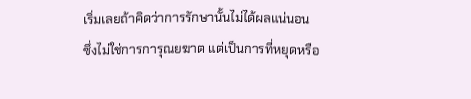เริ่มเลยถ้าคิดว่าการรักษานั้นไม่ได้ผลแน่นอน ซึ่งไม่ใช่การการุณยฆาต แต่เป็นการที่หยุดหรือ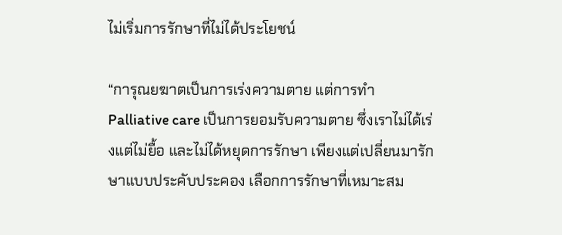ไม่เริ่มการรักษาที่ไม่ได้ประโยชน์

“การุณยฆาตเป็นการเร่งความตาย แต่การทำ Palliative care เป็นการยอมรับความตาย ซึ่งเราไม่ได้เร่งแต่ไม่ยื้อ และไม่ได้หยุดการรักษา เพียงแต่เปลี่ยนมารักษาแบบประคับประคอง เลือกการรักษาที่เหมาะสม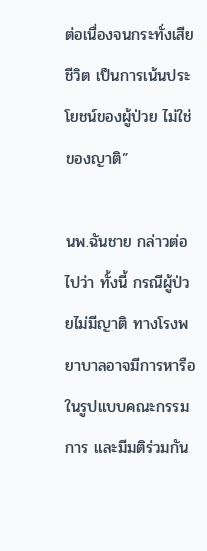ต่อเนื่องจนกระทั่งเสียชีวิต เป็นการเน้นประโยชน์ของผู้ป่วย ไม่ใช่ของญาติ”

นพ.ฉันชาย กล่าวต่อไปว่า ทั้งนี้ กรณีผู้ป่วยไม่มีญาติ ทางโรงพยาบาลอาจมีการหารือในรูปแบบคณะกรรมการ และมีมติร่วมกัน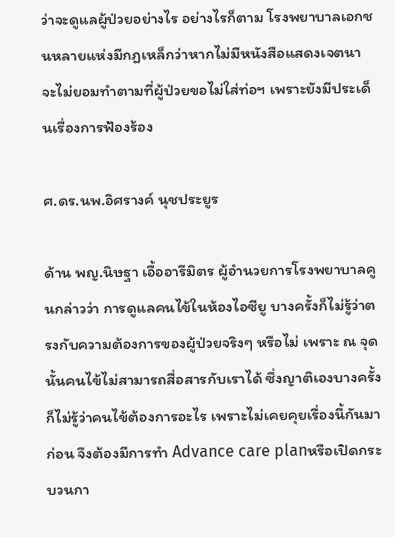ว่าจะดูแลผู้ป่วยอย่างไร อย่างไรก็ตาม โรงพยาบาลเอกชนหลายแห่งมีกฎเหล็กว่าหากไม่มีหนังสือแสดงเจตนา จะไม่ยอมทำตามที่ผู้ป่วยขอไม่ใส่ท่อฯ เพราะยังมีประเด็นเรื่องการฟ้องร้อง

ศ.ดร.นพ.อิศรางค์ นุชประยูร

ด้าน พญ.นิษฐา เอื้ออารีมิตร ผู้อำนวยการโรงพยาบาลคูนกล่าวว่า การดูแลคนไข้ในห้องไอซียู บางครั้งก็ไม่รู้ว่าตรงกับความต้องการของผู้ป่วยจริงๆ หรือไม่ เพราะ ณ จุดนั้นคนไข้ไม่สามารถสื่อสารกับเราได้ ซึ่งญาติเองบางครั้งก็ไม่รู้ว่าคนไข้ต้องการอะไร เพราะไม่เคยคุยเรื่องนี้กันมาก่อน จึงต้องมีการทำ Advance care planหรือเปิดกระบวนกา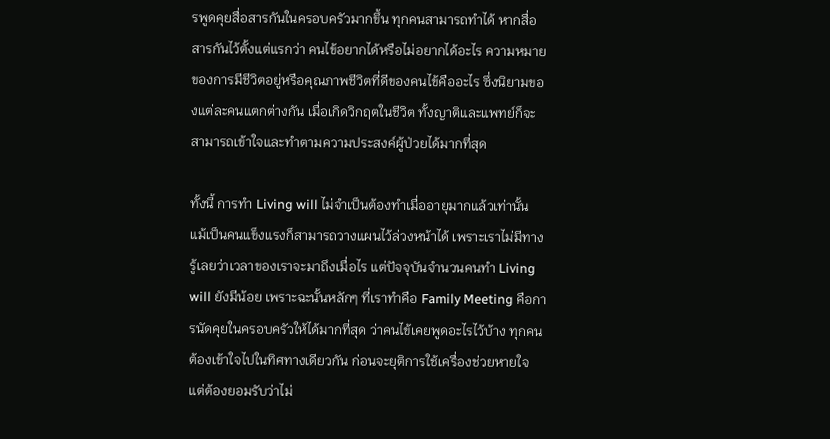รพูดคุยสื่อสารกันในครอบครัวมากขึ้น ทุกคนสามารถทำได้ หากสื่อสารกันไว้ตั้งแต่แรกว่า คนไข้อยากได้หรือไม่อยากได้อะไร ความหมายของการมีชีวิตอยู่หรือคุณภาพชีวิตที่ดีของคนไข้คืออะไร ซึ่งนิยามของแต่ละคนแตกต่างกัน เมื่อเกิดวิกฤตในชีวิต ทั้งญาติและแพทย์ก็จะสามารถเข้าใจและทำตามความประสงค์ผู้ป่วยได้มากที่สุด

ทั้งนี้ การทำ Living will ไม่จำเป็นต้องทำเมื่ออายุมากแล้วเท่านั้น แม้เป็นคนแข็งแรงก็สามารถวางแผนไว้ล่วงหน้าได้ เพราะเราไม่มีทางรู้เลยว่าเวลาของเราจะมาถึงเมื่อไร แต่ปัจจุบันจำนวนคนทำ Living will ยังมีน้อย เพราะฉะนั้นหลักๆ ที่เราทำคือ Family Meeting คือการนัดคุยในครอบครัวให้ได้มากที่สุด ว่าคนไข้เคยพูดอะไรไว้บ้าง ทุกคนต้องเข้าใจไปในทิศทางเดียวกัน ก่อนจะยุติการใช้เครื่องช่วยหายใจ แต่ต้องยอมรับว่าไม่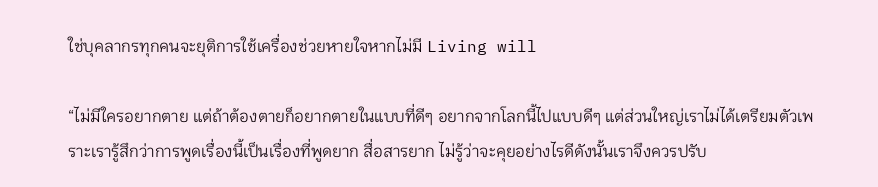ใช่บุคลากรทุกคนจะยุติการใช้เครื่องช่วยหายใจหากไม่มี Living will

“ไม่มีใครอยากตาย แต่ถ้าต้องตายก็อยากตายในแบบที่ดีๆ อยากจากโลกนี้ไปแบบดีๆ แต่ส่วนใหญ่เราไม่ได้เตรียมตัวเพราะเรารู้สึกว่าการพูดเรื่องนี้เป็นเรื่องที่พูดยาก สื่อสารยาก ไม่รู้ว่าจะคุยอย่างไรดีดังนั้นเราจึงควรปรับ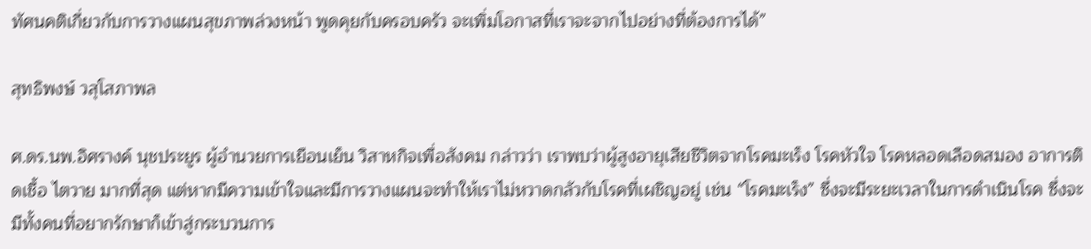ทัศนคติเกี่ยวกับการวางแผนสุขภาพล่วงหน้า พูดคุยกับครอบครัว จะเพิ่มโอกาสที่เราจะจากไปอย่างที่ต้องการได้”

สุทธิพงษ์ วสุโสภาพล

ศ.ดร.นพ.อิศรางค์ นุชประยูร ผู้อำนวยการเยือนเย็น วิสาหกิจเพื่อสังคม กล่าวว่า เราพบว่าผู้สูงอายุเสียชีวิตจากโรคมะเร็ง โรคหัวใจ โรคหลอดเลือดสมอง อาการติดเชื้อ ไตวาย มากที่สุด แต่หากมีความเข้าใจและมีการวางแผนจะทำให้เราไม่หวาดกลัวกับโรคที่เผชิญอยู่ เช่น “โรคมะเร็ง” ซึ่งจะมีระยะเวลาในการดำเนินโรค ซึ่งจะมีทั้งคนที่อยากรักษาก็เข้าสู่กระบวนการ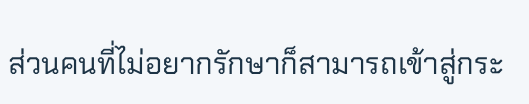ส่วนคนที่ไม่อยากรักษาก็สามารถเข้าสู่กระ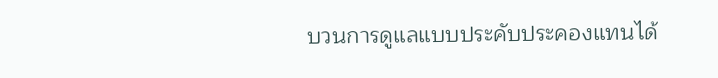บวนการดูแลแบบประคับประคองแทนได้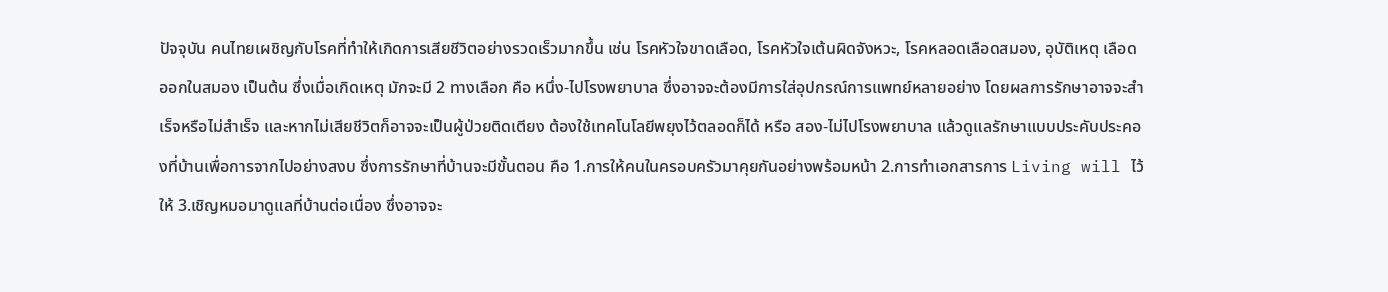ปัจจุบัน คนไทยเผชิญกับโรคที่ทำให้เกิดการเสียชีวิตอย่างรวดเร็วมากขึ้น เช่น โรคหัวใจขาดเลือด, โรคหัวใจเต้นผิดจังหวะ, โรคหลอดเลือดสมอง, อุบัติเหตุ เลือดออกในสมอง เป็นต้น ซึ่งเมื่อเกิดเหตุ มักจะมี 2 ทางเลือก คือ หนึ่ง-ไปโรงพยาบาล ซึ่งอาจจะต้องมีการใส่อุปกรณ์การแพทย์หลายอย่าง โดยผลการรักษาอาจจะสำเร็จหรือไม่สำเร็จ และหากไม่เสียชีวิตก็อาจจะเป็นผู้ป่วยติดเตียง ต้องใช้เทคโนโลยีพยุงไว้ตลอดก็ได้ หรือ สอง-ไม่ไปโรงพยาบาล แล้วดูแลรักษาแบบประคับประคองที่บ้านเพื่อการจากไปอย่างสงบ ซึ่งการรักษาที่บ้านจะมีขั้นตอน คือ 1.การให้คนในครอบครัวมาคุยกันอย่างพร้อมหน้า 2.การทำเอกสารการ Living will ไว้ให้ 3.เชิญหมอมาดูแลที่บ้านต่อเนื่อง ซึ่งอาจจะ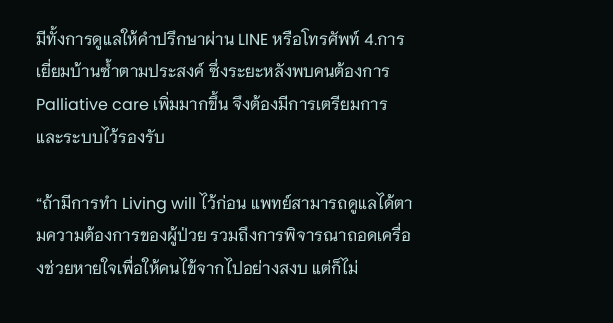มีทั้งการดูแลให้คำปรึกษาผ่าน LINE หรือโทรศัพท์ 4.การเยี่ยมบ้านซ้ำตามประสงค์ ซึ่งระยะหลังพบคนต้องการ Palliative care เพิ่มมากขึ้น จึงต้องมีการเตรียมการและระบบไว้รองรับ

“ถ้ามีการทำ Living will ไว้ก่อน แพทย์สามารถดูแลได้ตามความต้องการของผู้ป่วย รวมถึงการพิจารณาถอดเครื่องช่วยหายใจเพื่อให้คนไข้จากไปอย่างสงบ แต่ก็ไม่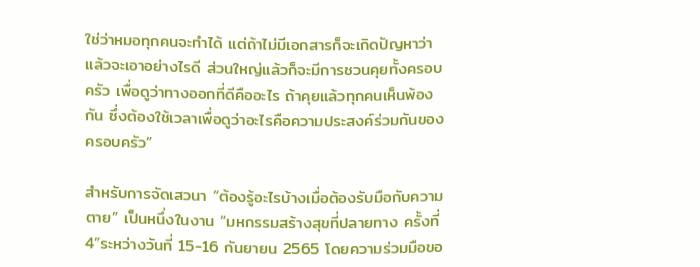ใช่ว่าหมอทุกคนจะทำได้ แต่ถ้าไม่มีเอกสารก็จะเกิดปัญหาว่าแล้วจะเอาอย่างไรดี ส่วนใหญ่แล้วก็จะมีการชวนคุยทั้งครอบครัว เพื่อดูว่าทางออกที่ดีคืออะไร ถ้าคุยแล้วทุกคนเห็นพ้องกัน ซึ่งต้องใช้เวลาเพื่อดูว่าอะไรคือความประสงค์ร่วมกันของครอบครัว”

สำหรับการจัดเสวนา “ต้องรู้อะไรบ้างเมื่อต้องรับมือกับความตาย” เป็นหนึ่งในงาน “มหกรรมสร้างสุขที่ปลายทาง ครั้งที่ 4”ระหว่างวันที่ 15-16 กันยายน 2565 โดยความร่วมมือขอ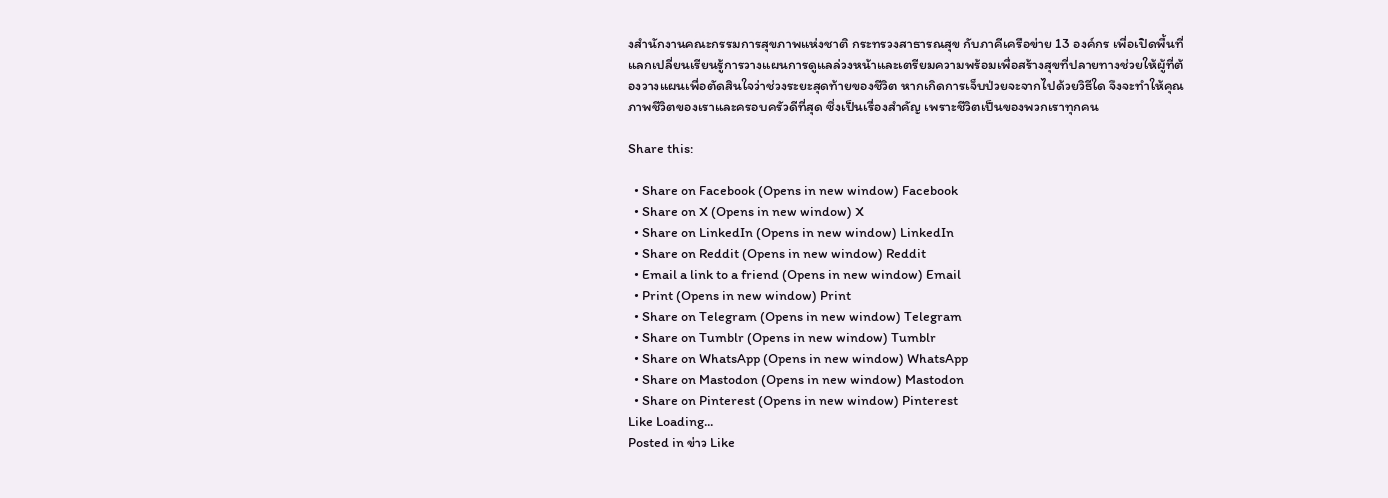งสำนักงานคณะกรรมการสุขภาพแห่งชาติ กระทรวงสาธารณสุข กับภาคีเครือข่าย 13 องค์กร เพื่อเปิดพื้นที่แลกเปลี่ยนเรียนรู้การวางแผนการดูแลล่วงหน้าและเตรียมความพร้อมเพื่อสร้างสุขที่ปลายทางช่วยให้ผู้ที่ต้องวางแผนเพื่อตัดสินใจว่าช่วงระยะสุดท้ายของชีวิต หากเกิดการเจ็บป่วยจะจากไปด้วยวิธีใด จึงจะทำให้คุณภาพชีวิตของเราและครอบครัวดีที่สุด ซึ่งเป็นเรื่องสำคัญ เพราะชีวิตเป็นของพวกเราทุกคน

Share this:

  • Share on Facebook (Opens in new window) Facebook
  • Share on X (Opens in new window) X
  • Share on LinkedIn (Opens in new window) LinkedIn
  • Share on Reddit (Opens in new window) Reddit
  • Email a link to a friend (Opens in new window) Email
  • Print (Opens in new window) Print
  • Share on Telegram (Opens in new window) Telegram
  • Share on Tumblr (Opens in new window) Tumblr
  • Share on WhatsApp (Opens in new window) WhatsApp
  • Share on Mastodon (Opens in new window) Mastodon
  • Share on Pinterest (Opens in new window) Pinterest
Like Loading...
Posted in ข่าว Like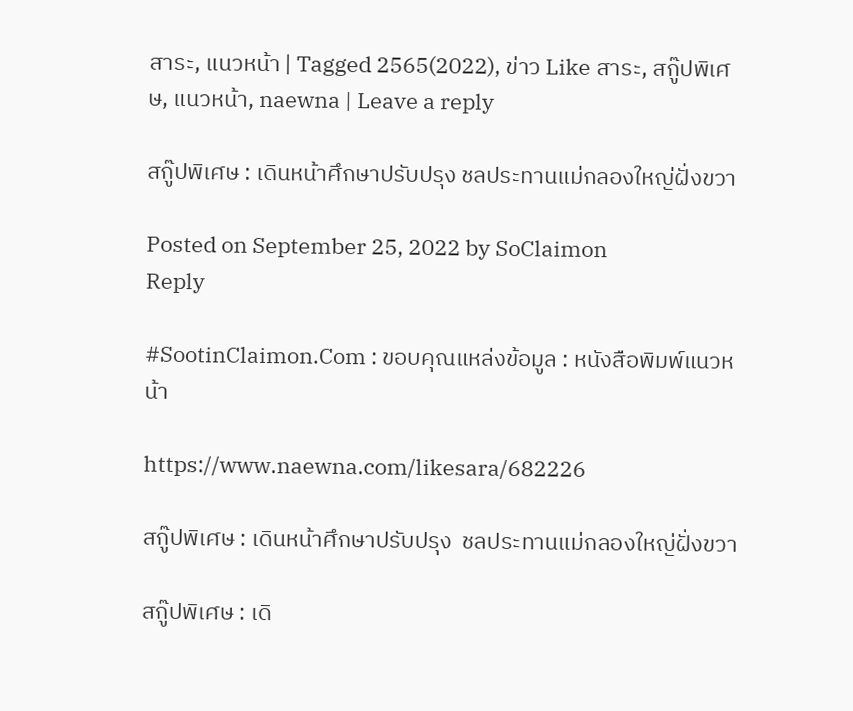สาระ, แนวหน้า | Tagged 2565(2022), ข่าว Like สาระ, สกู๊ปพิเศษ, แนวหน้า, naewna | Leave a reply

สกู๊ปพิเศษ : เดินหน้าศึกษาปรับปรุง ชลประทานแม่กลองใหญ่ฝั่งขวา

Posted on September 25, 2022 by SoClaimon
Reply

#SootinClaimon.Com : ขอบคุณแหล่งข้อมูล : หนังสือพิมพ์แนวหน้า

https://www.naewna.com/likesara/682226

สกู๊ปพิเศษ : เดินหน้าศึกษาปรับปรุง  ชลประทานแม่กลองใหญ่ฝั่งขวา

สกู๊ปพิเศษ : เดิ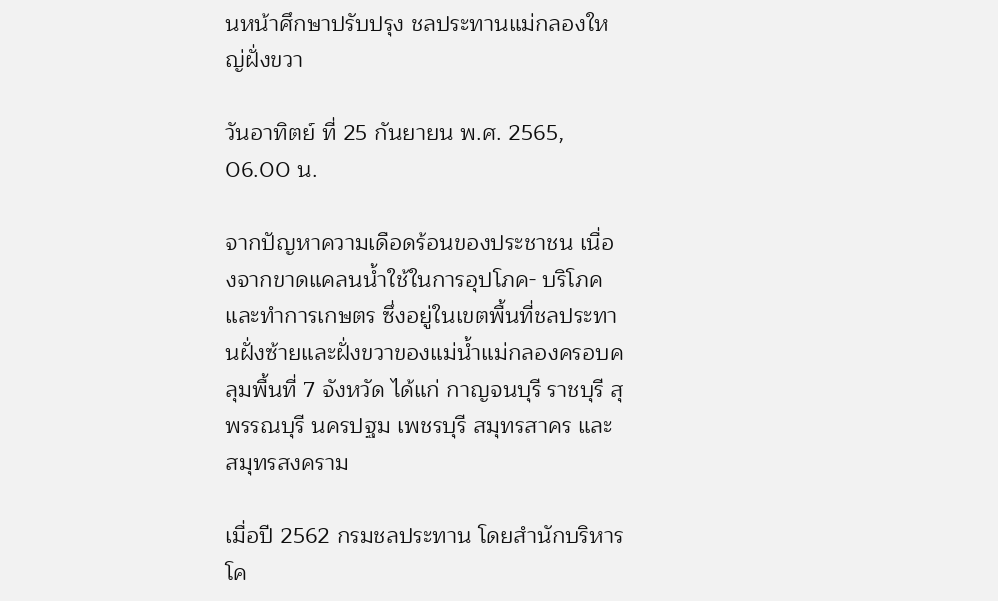นหน้าศึกษาปรับปรุง ชลประทานแม่กลองใหญ่ฝั่งขวา

วันอาทิตย์ ที่ 25 กันยายน พ.ศ. 2565, 06.00 น.

จากปัญหาความเดือดร้อนของประชาชน เนื่องจากขาดแคลนน้ำใช้ในการอุปโภค- บริโภค และทำการเกษตร ซึ่งอยู่ในเขตพื้นที่ชลประทานฝั่งซ้ายและฝั่งขวาของแม่น้ำแม่กลองครอบคลุมพื้นที่ 7 จังหวัด ได้แก่ กาญจนบุรี ราชบุรี สุพรรณบุรี นครปฐม เพชรบุรี สมุทรสาคร และสมุทรสงคราม

เมื่อปี 2562 กรมชลประทาน โดยสำนักบริหารโค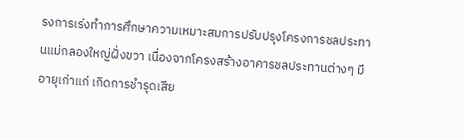รงการเร่งทำการศึกษาความเหมาะสมการปรับปรุงโครงการชลประทานแม่กลองใหญ่ฝั่งขวา เนื่องจากโครงสร้างอาคารชลประทานต่างๆ มีอายุเก่าแก่ เกิดการชำรุดเสีย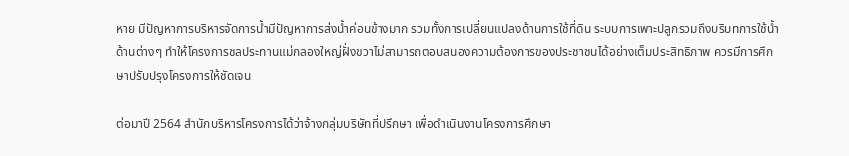หาย มีปัญหาการบริหารจัดการน้ำมีปัญหาการส่งน้ำค่อนข้างมาก รวมทั้งการเปลี่ยนแปลงด้านการใช้ที่ดิน ระบบการเพาะปลูกรวมถึงบริบทการใช้น้ำด้านต่างๆ ทำให้โครงการชลประทานแม่กลองใหญ่ฝั่งขวาไม่สามารถตอบสนองความต้องการของประชาชนได้อย่างเต็มประสิทธิภาพ ควรมีการศึกษาปรับปรุงโครงการให้ชัดเจน

ต่อมาปี 2564 สำนักบริหารโครงการได้ว่าจ้างกลุ่มบริษัทที่ปรึกษา เพื่อดำเนินงานโครงการศึกษา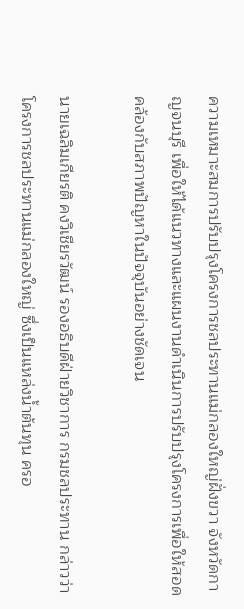ความเหมาะสมการปรับปรุงโครงการชลประทานแม่กลองใหญ่ฝั่งขวา จังหวัดกาญจนบุรี เพื่อให้ได้แนวทางและแผนงานดำเนินการปรับปรุงโครงการเพื่อให้สอดคล้องกับสภาพปัญหาในปัจจุบันอย่างชัดเจน

นายเฉลิมเกียรติ คงวิเชียรวัฒน์ รองอธิบดีฝ่ายวิชาการ กรมชลประทาน กล่าวว่า โครงการชลประทานแม่กลองใหญ่ ซึ่งเป็นแหล่งน้ำต้นทุน ครอ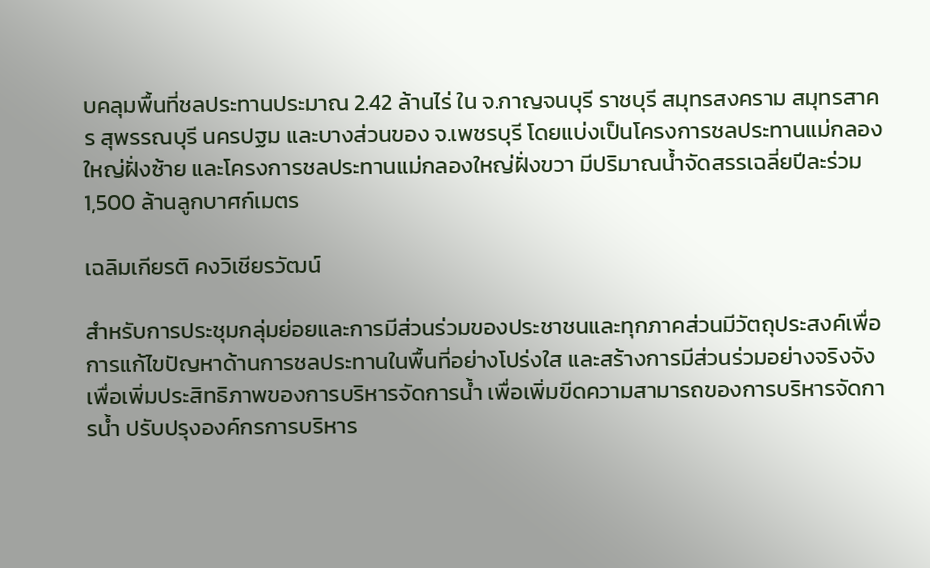บคลุมพื้นที่ชลประทานประมาณ 2.42 ล้านไร่ ใน จ.กาญจนบุรี ราชบุรี สมุทรสงคราม สมุทรสาคร สุพรรณบุรี นครปฐม และบางส่วนของ จ.เพชรบุรี โดยแบ่งเป็นโครงการชลประทานแม่กลองใหญ่ฝั่งซ้าย และโครงการชลประทานแม่กลองใหญ่ฝั่งขวา มีปริมาณน้ำจัดสรรเฉลี่ยปีละร่วม 1,500 ล้านลูกบาศก์เมตร

เฉลิมเกียรติ คงวิเชียรวัฒน์

สำหรับการประชุมกลุ่มย่อยและการมีส่วนร่วมของประชาชนและทุกภาคส่วนมีวัตถุประสงค์เพื่อการแก้ไขปัญหาด้านการชลประทานในพื้นที่อย่างโปร่งใส และสร้างการมีส่วนร่วมอย่างจริงจัง เพื่อเพิ่มประสิทธิภาพของการบริหารจัดการน้ำ เพื่อเพิ่มขีดความสามารถของการบริหารจัดการน้ำ ปรับปรุงองค์กรการบริหาร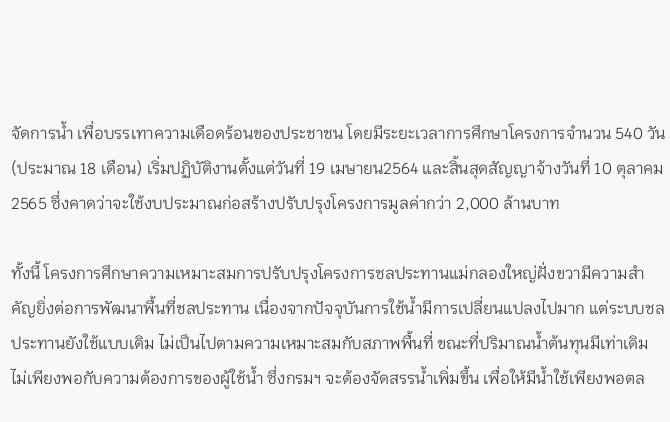จัดการน้ำ เพื่อบรรเทาความเดือดร้อนของประชาชน โดยมีระยะเวลาการศึกษาโครงการจำนวน 540 วัน (ประมาณ 18 เดือน) เริ่มปฏิบัติงานตั้งแต่วันที่ 19 เมษายน2564 และสิ้นสุดสัญญาจ้างวันที่ 10 ตุลาคม 2565 ซึ่งคาดว่าจะใช้งบประมาณก่อสร้างปรับปรุงโครงการมูลค่ากว่า 2,000 ล้านบาท

ทั้งนี้ โครงการศึกษาความเหมาะสมการปรับปรุงโครงการชลประทานแม่กลองใหญ่ฝั่งขวามีความสำคัญยิ่งต่อการพัฒนาพื้นที่ชลประทาน เนื่องจากปัจจุบันการใช้น้ำมีการเปลี่ยนแปลงไปมาก แต่ระบบชลประทานยังใช้แบบเดิม ไม่เป็นไปตามความเหมาะสมกับสภาพพื้นที่ ขณะที่ปริมาณน้ำต้นทุนมีเท่าเดิม ไม่เพียงพอกับความต้องการของผู้ใช้น้ำ ซึ่งกรมฯ จะต้องจัดสรรน้ำเพิ่มขึ้น เพื่อให้มีน้ำใช้เพียงพอตล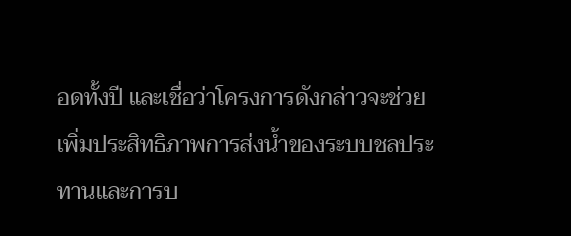อดทั้งปี และเชื่อว่าโครงการดังกล่าวจะช่วยเพิ่มประสิทธิภาพการส่งน้ำของระบบชลประทานและการบ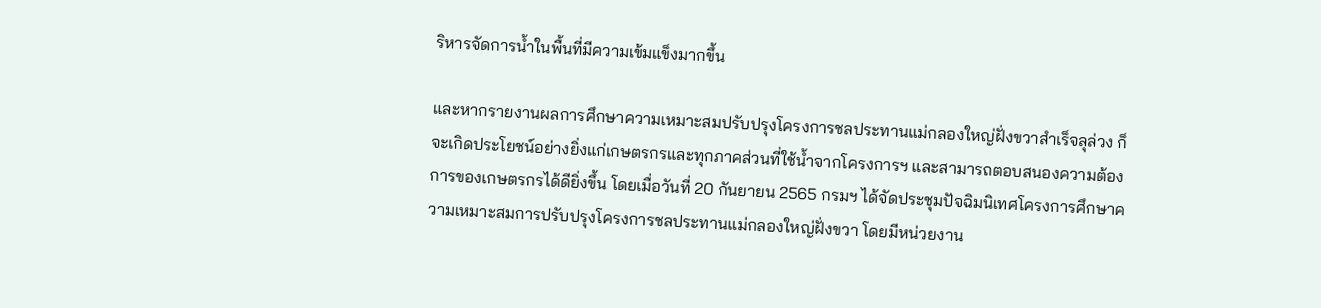ริหารจัดการน้ำในพื้นที่มีความเข้มแข็งมากขึ้น

และหากรายงานผลการศึกษาความเหมาะสมปรับปรุงโครงการชลประทานแม่กลองใหญ่ฝั่งขวาสำเร็จลุล่วง ก็จะเกิดประโยชน์อย่างยิ่งแก่เกษตรกรและทุกภาคส่วนที่ใช้น้ำจากโครงการฯ และสามารถตอบสนองความต้องการของเกษตรกรได้ดียิ่งขึ้น โดยเมื่อวันที่ 20 กันยายน 2565 กรมฯ ได้จัดประชุมปัจฉิมนิเทศโครงการศึกษาความเหมาะสมการปรับปรุงโครงการชลประทานแม่กลองใหญ่ฝั่งขวา โดยมีหน่วยงาน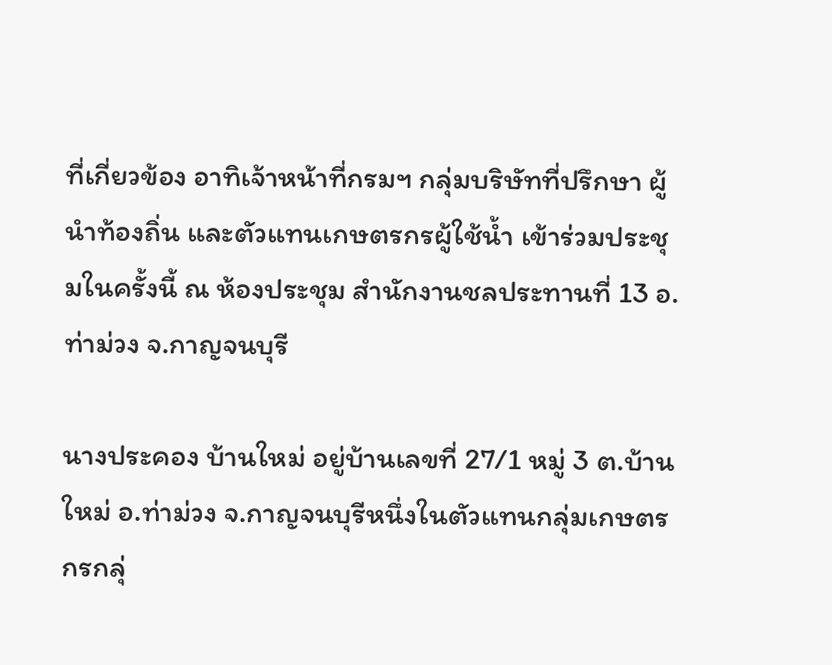ที่เกี่ยวข้อง อาทิเจ้าหน้าที่กรมฯ กลุ่มบริษัทที่ปรึกษา ผู้นำท้องถิ่น และตัวแทนเกษตรกรผู้ใช้น้ำ เข้าร่วมประชุมในครั้งนี้ ณ ห้องประชุม สำนักงานชลประทานที่ 13 อ.ท่าม่วง จ.กาญจนบุรี

นางประคอง บ้านใหม่ อยู่บ้านเลขที่ 27/1 หมู่ 3 ต.บ้านใหม่ อ.ท่าม่วง จ.กาญจนบุรีหนึ่งในตัวแทนกลุ่มเกษตรกรกลุ่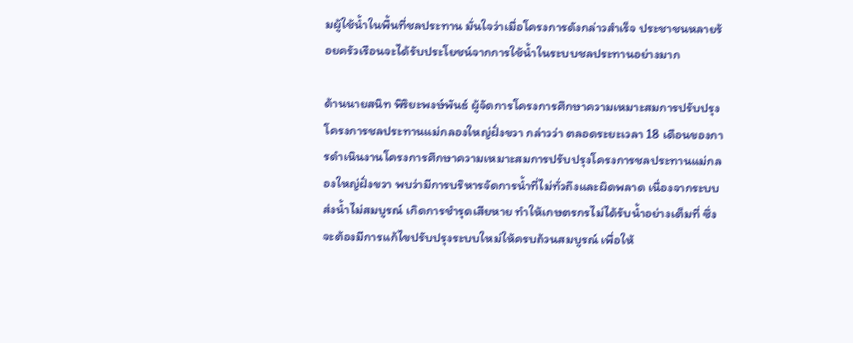มผู้ใช้น้ำในพื้นที่ชลประทาน มั่นใจว่าเมื่อโครงการดังกล่าวสำเร็จ ประชาชนหลายร้อยครัวเรือนจะได้รับประโยชน์จากการใช้น้ำในระบบชลประทานอย่างมาก

ด้านนายสนิท พิริยะพงษ์พันธ์ ผู้จัดการโครงการศึกษาความเหมาะสมการปรับปรุงโครงการชลประทานแม่กลองใหญ่ฝั่งขวา กล่าวว่า ตลอดระยะเวลา 18 เดือนของการดำเนินงานโครงการศึกษาความเหมาะสมการปรับปรุงโครงการชลประทานแม่กลองใหญ่ฝั่งขวา พบว่ามีการบริหารจัดการน้ำที่ไม่ทั่วถึงและผิดพลาด เนื่องจากระบบส่งน้ำไม่สมบูรณ์ เกิดการชำรุดเสียหาย ทำให้เกษตรกรไม่ได้รับน้ำอย่างเต็มที่ ซึ่งจะต้องมีการแก้ไขปรับปรุงระบบใหม่ให้ครบถ้วนสมบูรณ์ เพื่อให้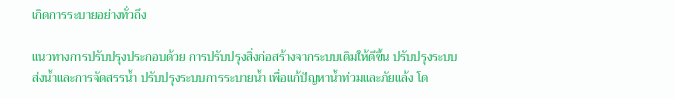เกิดการระบายอย่างทั่วถึง

แนวทางการปรับปรุงประกอบด้วย การปรับปรุงสิ่งก่อสร้างจากระบบเดิมให้ดีขึ้น ปรับปรุงระบบส่งน้ำและการจัดสรรน้ำ ปรับปรุงระบบการระบายน้ำ เพื่อแก้ปัญหาน้ำท่วมและภัยแล้ง โด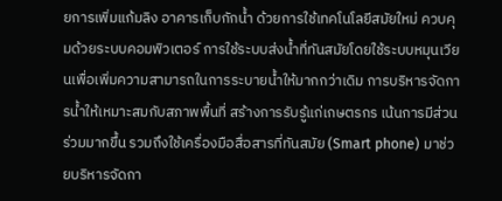ยการเพิ่มแก้มลิง อาคารเก็บกักน้ำ ด้วยการใช้เทคโนโลยีสมัยใหม่ ควบคุมด้วยระบบคอมพิวเตอร์ การใช้ระบบส่งน้ำที่ทันสมัยโดยใช้ระบบหมุนเวียนเพื่อเพิ่มความสามารถในการระบายน้ำให้มากกว่าเดิม การบริหารจัดการน้ำให้เหมาะสมกับสภาพพื้นที่ สร้างการรับรู้แก่เกษตรกร เน้นการมีส่วนร่วมมากขึ้น รวมถึงใช้เครื่องมือสื่อสารที่ทันสมัย (Smart phone) มาช่วยบริหารจัดกา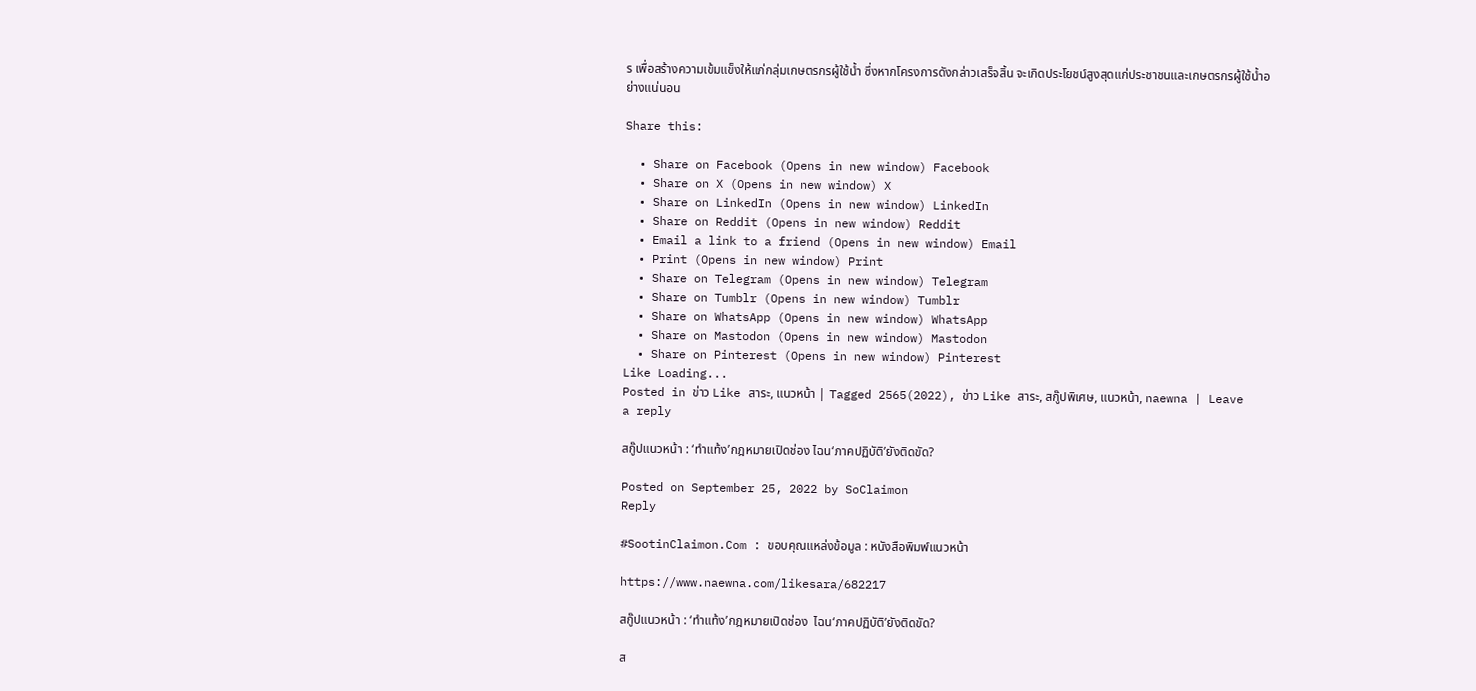ร เพื่อสร้างความเข้มแข็งให้แก่กลุ่มเกษตรกรผู้ใช้น้ำ ซึ่งหากโครงการดังกล่าวเสร็จสิ้น จะเกิดประโยชน์สูงสุดแก่ประชาชนและเกษตรกรผู้ใช้น้ำอย่างแน่นอน

Share this:

  • Share on Facebook (Opens in new window) Facebook
  • Share on X (Opens in new window) X
  • Share on LinkedIn (Opens in new window) LinkedIn
  • Share on Reddit (Opens in new window) Reddit
  • Email a link to a friend (Opens in new window) Email
  • Print (Opens in new window) Print
  • Share on Telegram (Opens in new window) Telegram
  • Share on Tumblr (Opens in new window) Tumblr
  • Share on WhatsApp (Opens in new window) WhatsApp
  • Share on Mastodon (Opens in new window) Mastodon
  • Share on Pinterest (Opens in new window) Pinterest
Like Loading...
Posted in ข่าว Like สาระ, แนวหน้า | Tagged 2565(2022), ข่าว Like สาระ, สกู๊ปพิเศษ, แนวหน้า, naewna | Leave a reply

สกู๊ปแนวหน้า : ‘ทำแท้ง’กฎหมายเปิดช่อง ไฉน‘ภาคปฏิบัติ’ยังติดขัด?

Posted on September 25, 2022 by SoClaimon
Reply

#SootinClaimon.Com : ขอบคุณแหล่งข้อมูล : หนังสือพิมพ์แนวหน้า

https://www.naewna.com/likesara/682217

สกู๊ปแนวหน้า : ‘ทำแท้ง’กฎหมายเปิดช่อง  ไฉน‘ภาคปฏิบัติ’ยังติดขัด?

ส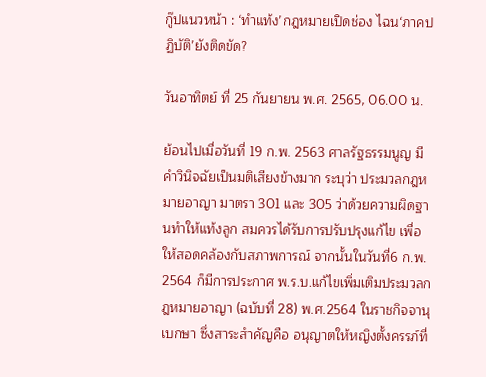กู๊ปแนวหน้า : ‘ทำแท้ง’กฎหมายเปิดช่อง ไฉน‘ภาคปฏิบัติ’ยังติดขัด?

วันอาทิตย์ ที่ 25 กันยายน พ.ศ. 2565, 06.00 น.

ย้อนไปเมื่อวันที่ 19 ก.พ. 2563 ศาลรัฐธรรมนูญ มีคำวินิจฉัยเป็นมติเสียงข้างมาก ระบุว่า ประมวลกฎหมายอาญา มาตรา 301 และ 305 ว่าด้วยความผิดฐานทำให้แท้งลูก สมควรได้รับการปรับปรุงแก้ไข เพื่อให้สอดคล้องกับสภาพการณ์ จากนั้นในวันที่6 ก.พ. 2564 ก็มีการประกาศ พ.ร.บ.แก้ไขเพิ่มเติมประมวลกฎหมายอาญา (ฉบับที่ 28) พ.ศ.2564 ในราชกิจจานุเบกษา ซึ่งสาระสำคัญคือ อนุญาตให้หญิงตั้งครรภ์ที่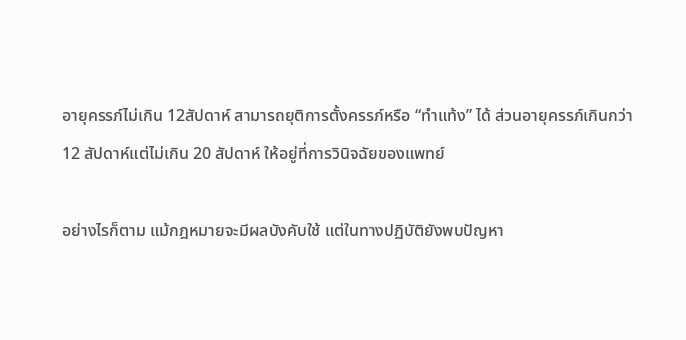อายุครรภ์ไม่เกิน 12สัปดาห์ สามารถยุติการตั้งครรภ์หรือ “ทำแท้ง” ได้ ส่วนอายุครรภ์เกินกว่า 12 สัปดาห์แต่ไม่เกิน 20 สัปดาห์ ให้อยู่ที่การวินิจฉัยของแพทย์

อย่างไรก็ตาม แม้กฎหมายจะมีผลบังคับใช้ แต่ในทางปฏิบัติยังพบปัญหา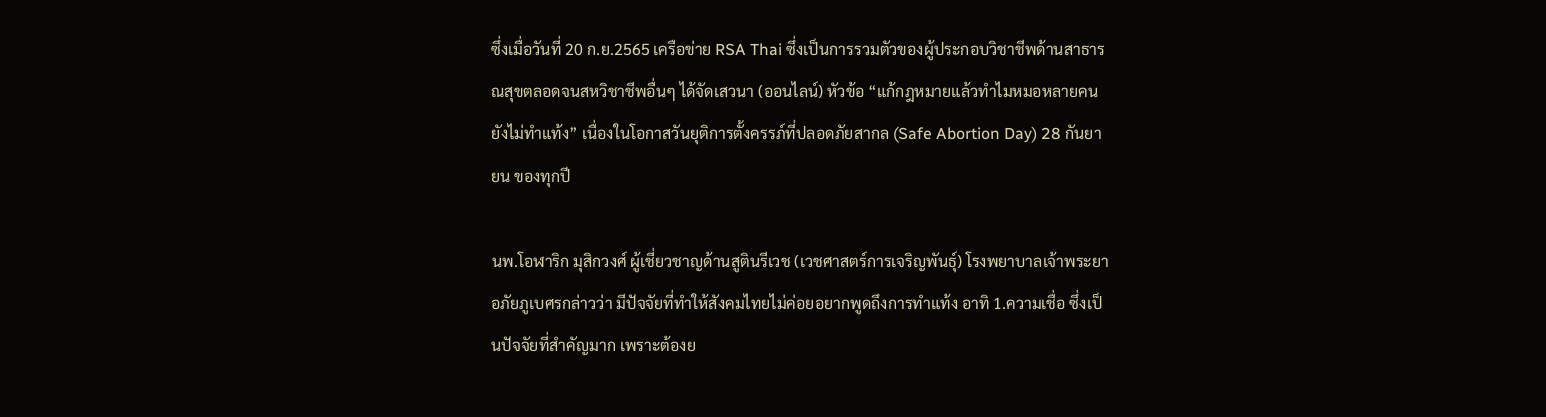ซึ่งเมื่อวันที่ 20 ก.ย.2565 เครือข่าย RSA Thai ซึ่งเป็นการรวมตัวของผู้ประกอบวิชาชีพด้านสาธารณสุขตลอดจนสหวิชาชีพอื่นๆ ได้จัดเสวนา (ออนไลน์) หัวข้อ “แก้กฎหมายแล้วทำไมหมอหลายคนยังไม่ทำแท้ง” เนื่องในโอกาสวันยุติการตั้งครรภ์ที่ปลอดภัยสากล (Safe Abortion Day) 28 กันยายน ของทุกปี

นพ.โอฬาริก มุสิกวงศ์ ผู้เชี่ยวชาญด้านสูตินรีเวช (เวชศาสตร์การเจริญพันธุ์) โรงพยาบาลเจ้าพระยาอภัยภูเบศรกล่าวว่า มีปัจจัยที่ทำให้สังคมไทยไม่ค่อยอยากพูดถึงการทำแท้ง อาทิ 1.ความเชื่อ ซึ่งเป็นปัจจัยที่สำคัญมาก เพราะต้องย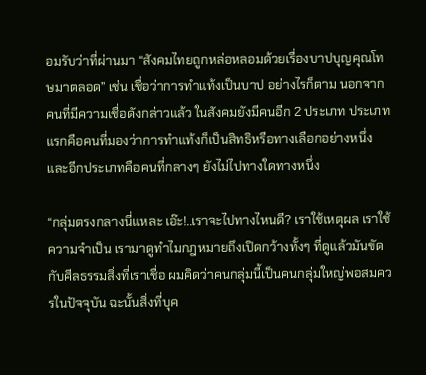อมรับว่าที่ผ่านมา “สังคมไทยถูกหล่อหลอมด้วยเรื่องบาปบุญคุณโทษมาตลอด” เช่น เชื่อว่าการทำแท้งเป็นบาป อย่างไรก็ตาม นอกจากคนที่มีความเชื่อดังกล่าวแล้ว ในสังคมยังมีคนอีก 2 ประเภท ประเภทแรกคือคนที่มองว่าการทำแท้งก็เป็นสิทธิหรือทางเลือกอย่างหนึ่ง และอีกประเภทคือคนที่กลางๆ ยังไม่ไปทางใดทางหนึ่ง

“กลุ่มตรงกลางนี่แหละ เอ๊ะ!..เราจะไปทางไหนดี? เราใช้เหตุผล เราใช้ความจำเป็น เรามาดูทำไมกฎหมายถึงเปิดกว้างทั้งๆ ที่ดูแล้วมันขัดกับศีลธรรมสิ่งที่เราเชื่อ ผมคิดว่าคนกลุ่มนี้เป็นคนกลุ่มใหญ่พอสมควรในปัจจุบัน ฉะนั้นสิ่งที่บุค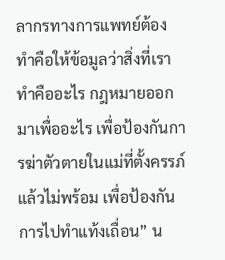ลากรทางการแพทย์ต้องทำคือให้ข้อมูลว่าสิ่งที่เราทำคืออะไร กฎหมายออกมาเพื่ออะไร เพื่อป้องกันการฆ่าตัวตายในแม่ที่ตั้งครรภ์แล้วไม่พร้อม เพื่อป้องกันการไปทำแท้งเถื่อน” น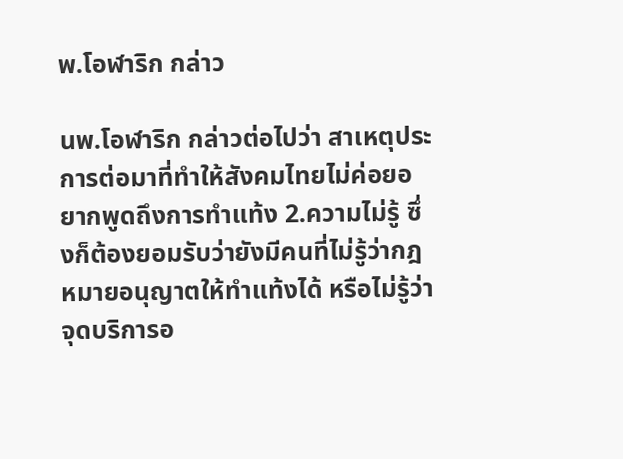พ.โอฬาริก กล่าว

นพ.โอฬาริก กล่าวต่อไปว่า สาเหตุประการต่อมาที่ทำให้สังคมไทยไม่ค่อยอยากพูดถึงการทำแท้ง 2.ความไม่รู้ ซึ่งก็ต้องยอมรับว่ายังมีคนที่ไม่รู้ว่ากฎหมายอนุญาตให้ทำแท้งได้ หรือไม่รู้ว่าจุดบริการอ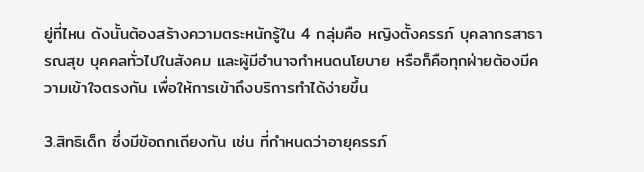ยู่ที่ไหน ดังนั้นต้องสร้างความตระหนักรู้ใน 4 กลุ่มคือ หญิงตั้งครรภ์ บุคลากรสาธารณสุข บุคคลทั่วไปในสังคม และผู้มีอำนาจกำหนดนโยบาย หรือก็คือทุกฝ่ายต้องมีความเข้าใจตรงกัน เพื่อให้การเข้าถึงบริการทำได้ง่ายขึ้น

3.สิทธิเด็ก ซึ่งมีข้อถกเถียงกัน เช่น ที่กำหนดว่าอายุครรภ์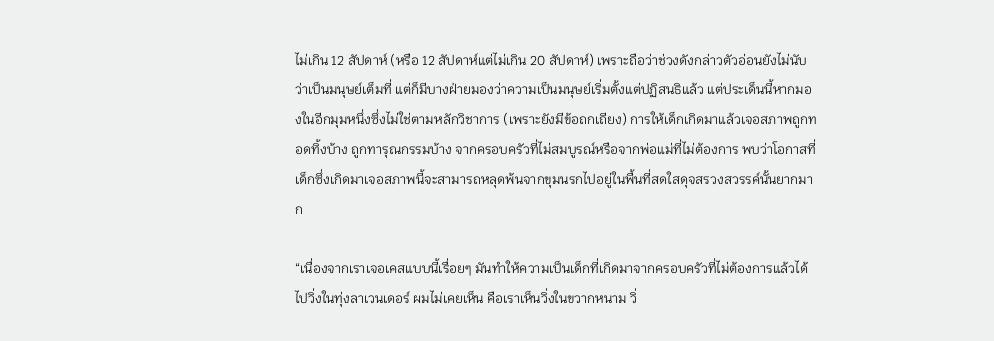ไม่เกิน 12 สัปดาห์ (หรือ 12 สัปดาห์แต่ไม่เกิน 20 สัปดาห์) เพราะถือว่าช่วงดังกล่าวตัวอ่อนยังไม่นับว่าเป็นมนุษย์เต็มที่ แต่ก็มีบางฝ่ายมองว่าความเป็นมนุษย์เริ่มตั้งแต่ปฏิสนธิแล้ว แต่ประเด็นนี้หากมองในอีกมุมหนึ่งซึ่งไม่ใช่ตามหลักวิชาการ (เพราะยังมีข้อถกเถียง) การให้เด็กเกิดมาแล้วเจอสภาพถูกทอดทิ้งบ้าง ถูกทารุณกรรมบ้าง จากครอบครัวที่ไม่สมบูรณ์หรือจากพ่อแม่ที่ไม่ต้องการ พบว่าโอกาสที่เด็กซึ่งเกิดมาเจอสภาพนี้จะสามารถหลุดพ้นจากขุมนรกไปอยู่ในพื้นที่สดใสดุจสรวงสวรรค์นั้นยากมาก

“เนื่องจากเราเจอเคสแบบนี้เรื่อยๆ มันทำให้ความเป็นเด็กที่เกิดมาจากครอบครัวที่ไม่ต้องการแล้วได้ไปวิ่งในทุ่งลาเวนเดอร์ ผมไม่เคยเห็น คือเราเห็นวิ่งในขวากหนาม วิ่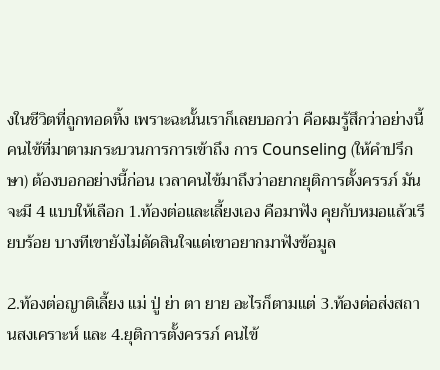งในชีวิตที่ถูกทอดทิ้ง เพราะฉะนั้นเราก็เลยบอกว่า คือผมรู้สึกว่าอย่างนี้ คนไข้ที่มาตามกระบวนการการเข้าถึง การ Counseling (ให้คำปรึกษา) ต้องบอกอย่างนี้ก่อน เวลาคนไข้มาถึงว่าอยากยุติการตั้งครรภ์ มันจะมี 4 แบบให้เลือก 1.ท้องต่อและเลี้ยงเอง คือมาฟัง คุยกับหมอแล้วเรียบร้อย บางทีเขายังไม่ตัดสินใจแต่เขาอยากมาฟังข้อมูล

2.ท้องต่อญาติเลี้ยง แม่ ปู่ ย่า ตา ยาย อะไรก็ตามแต่ 3.ท้องต่อส่งสถานสงเคราะห์ และ 4.ยุติการตั้งครรภ์ คนไข้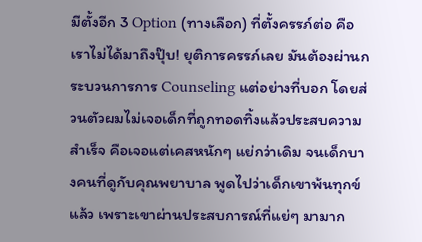มีตั้งอีก 3 Option (ทางเลือก) ที่ตั้งครรภ์ต่อ คือเราไม่ได้มาถึงปุ๊บ! ยุติการครรภ์เลย มันต้องผ่านกระบวนการการ Counseling แต่อย่างที่บอก โดยส่วนตัวผมไม่เจอเด็กที่ถูกทอดทิ้งแล้วประสบความสำเร็จ คือเจอแต่เคสหนักๆ แย่กว่าเดิม จนเด็กบางคนที่ดูกับคุณพยาบาล พูดไปว่าเด็กเขาพ้นทุกข์แล้ว เพราะเขาผ่านประสบการณ์ที่แย่ๆ มามาก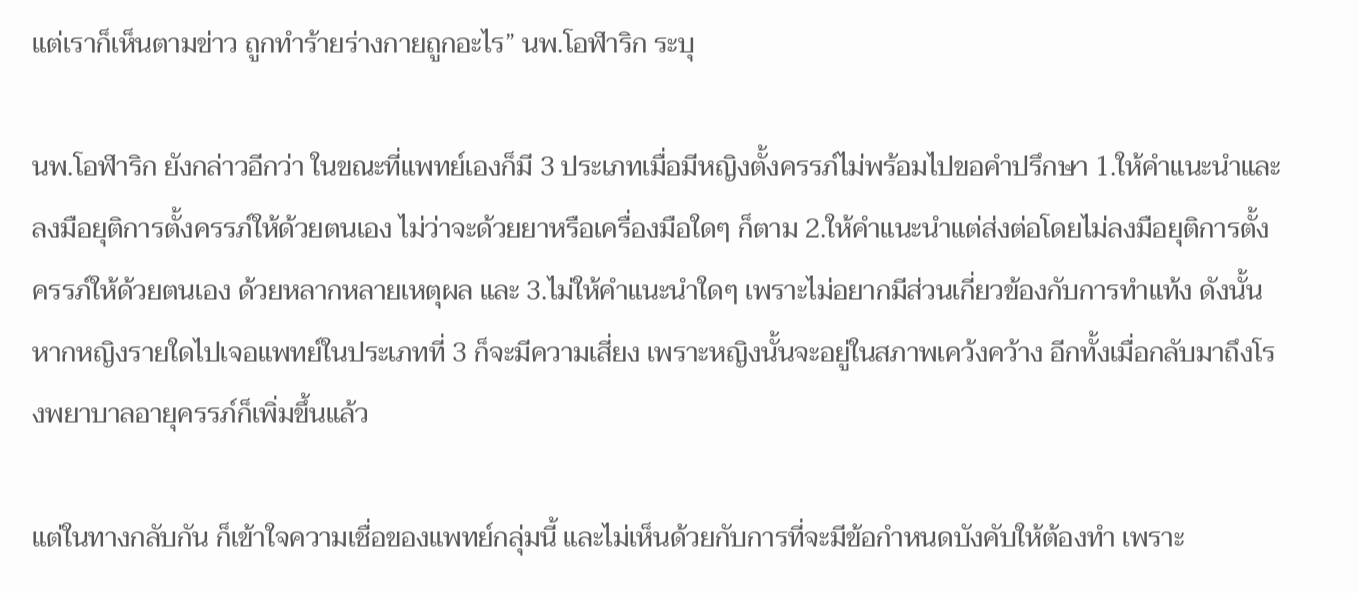แต่เราก็เห็นตามข่าว ถูกทำร้ายร่างกายถูกอะไร” นพ.โอฬาริก ระบุ

นพ.โอฬาริก ยังกล่าวอีกว่า ในขณะที่แพทย์เองก็มี 3 ประเภทเมื่อมีหญิงตั้งครรภ์ไม่พร้อมไปขอคำปรึกษา 1.ให้คำแนะนำและลงมือยุติการตั้งครรภ์ให้ด้วยตนเอง ไม่ว่าจะด้วยยาหรือเครื่องมือใดๆ ก็ตาม 2.ให้คำแนะนำแต่ส่งต่อโดยไม่ลงมือยุติการตั้งครรภ์ให้ด้วยตนเอง ด้วยหลากหลายเหตุผล และ 3.ไม่ให้คำแนะนำใดๆ เพราะไม่อยากมีส่วนเกี่ยวข้องกับการทำแท้ง ดังนั้นหากหญิงรายใดไปเจอแพทย์ในประเภทที่ 3 ก็จะมีความเสี่ยง เพราะหญิงนั้นจะอยู่ในสภาพเคว้งคว้าง อีกทั้งเมื่อกลับมาถึงโรงพยาบาลอายุครรภ์ก็เพิ่มขึ้นแล้ว

แต่ในทางกลับกัน ก็เข้าใจความเชื่อของแพทย์กลุ่มนี้ และไม่เห็นด้วยกับการที่จะมีข้อกำหนดบังคับให้ต้องทำ เพราะ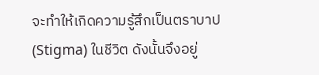จะทำให้เกิดความรู้สึกเป็นตราบาป (Stigma) ในชีวิต ดังนั้นจึงอยู่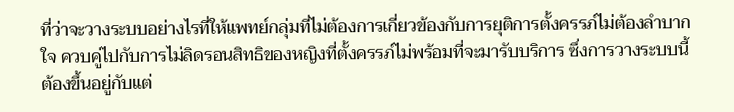ที่ว่าจะวางระบบอย่างไรที่ให้แพทย์กลุ่มที่ไม่ต้องการเกี่ยวข้องกับการยุติการตั้งครรภ์ไม่ต้องลำบากใจ ควบคู่ไปกับการไม่ลิดรอนสิทธิของหญิงที่ตั้งครรภ์ไม่พร้อมที่จะมารับบริการ ซึ่งการวางระบบนี้ต้องขึ้นอยู่กับแต่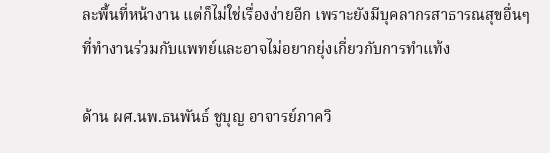ละพื้นที่หน้างาน แต่ก็ไม่ใช่เรื่องง่ายอีก เพราะยังมีบุคลากรสาธารณสุขอื่นๆ ที่ทำงานร่วมกับแพทย์และอาจไม่อยากยุ่งเกี่ยวกับการทำแท้ง

ด้าน ผศ.นพ.ธนพันธ์ ชูบุญ อาจารย์ภาควิ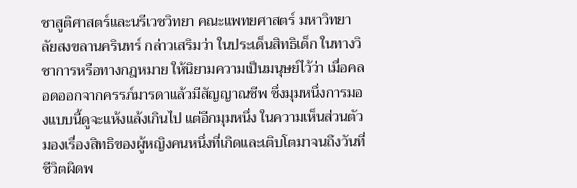ชาสูติศาสตร์และนรีเวชวิทยา คณะแพทยศาสตร์ มหาวิทยาลัยสงขลานครินทร์ กล่าวเสริมว่า ในประเด็นสิทธิเด็ก ในทางวิชาการหรือทางกฎหมาย ให้นิยามความเป็นมนุษย์ไว้ว่า เมื่อคลอดออกจากครรภ์มารดาแล้วมีสัญญาณชีพ ซึ่งมุมหนึ่งการมองแบบนี้ดูจะแห้งแล้งเกินไป แต่อีกมุมหนึ่ง ในความเห็นส่วนตัวมองเรื่องสิทธิของผู้หญิงคนหนึ่งที่เกิดและเติบโตมาจนถึงวันที่ชีวิตผิดพ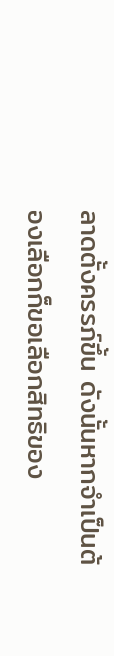ลาดตั้งครรภ์ขึ้น ดังนั้นหากจำเป็นต้องเลือกก็ขอเลือกสิทธิของ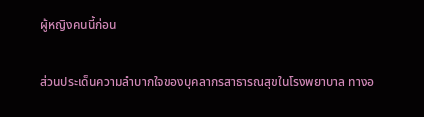ผู้หญิงคนนี้ก่อน

ส่วนประเด็นความลำบากใจของบุคลากรสาธารณสุขในโรงพยาบาล ทางอ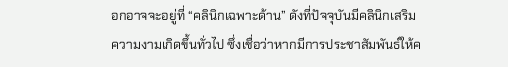อกอาจจะอยู่ที่ “คลินิกเฉพาะด้าน” ดังที่ปัจจุบันมีคลินิกเสริมความงามเกิดขึ้นทั่วไป ซึ่งเชื่อว่าหากมีการประชาสัมพันธ์ให้ค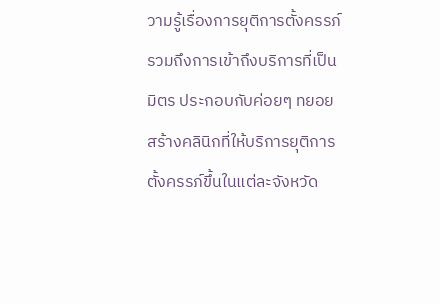วามรู้เรื่องการยุติการตั้งครรภ์รวมถึงการเข้าถึงบริการที่เป็นมิตร ประกอบกับค่อยๆ ทยอยสร้างคลินิกที่ให้บริการยุติการตั้งครรภ์ขึ้นในแต่ละจังหวัด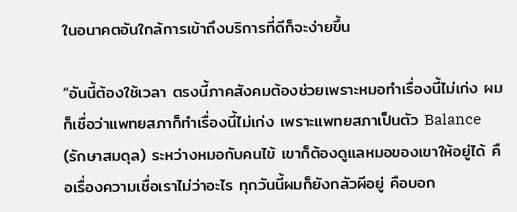ในอนาคตอันใกล้การเข้าถึงบริการที่ดีก็จะง่ายขึ้น

“อันนี้ต้องใช้เวลา ตรงนี้ภาคสังคมต้องช่วยเพราะหมอทำเรื่องนี้ไม่เก่ง ผมก็เชื่อว่าแพทยสภาก็ทำเรื่องนี้ไม่เก่ง เพราะแพทยสภาเป็นตัว Balance (รักษาสมดุล) ระหว่างหมอกับคนไข้ เขาก็ต้องดูแลหมอของเขาให้อยู่ได้ คือเรื่องความเชื่อเราไม่ว่าอะไร ทุกวันนี้ผมก็ยังกลัวผีอยู่ คือบอก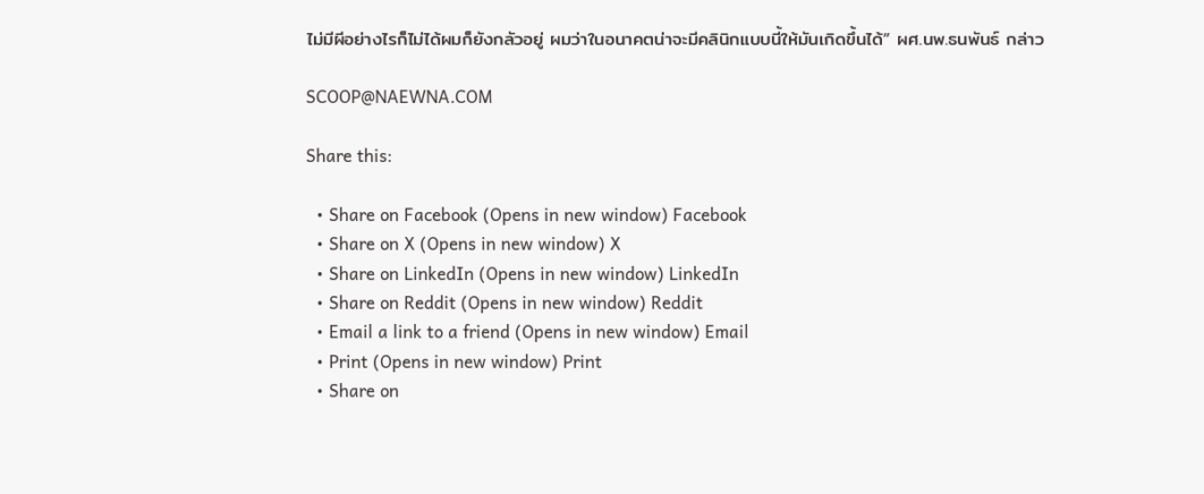ไม่มีผีอย่างไรก็ไม่ได้ผมก็ยังกลัวอยู่ ผมว่าในอนาคตน่าจะมีคลินิกแบบนี้ให้มันเกิดขึ้นได้” ผศ.นพ.ธนพันธ์ กล่าว

SCOOP@NAEWNA.COM

Share this:

  • Share on Facebook (Opens in new window) Facebook
  • Share on X (Opens in new window) X
  • Share on LinkedIn (Opens in new window) LinkedIn
  • Share on Reddit (Opens in new window) Reddit
  • Email a link to a friend (Opens in new window) Email
  • Print (Opens in new window) Print
  • Share on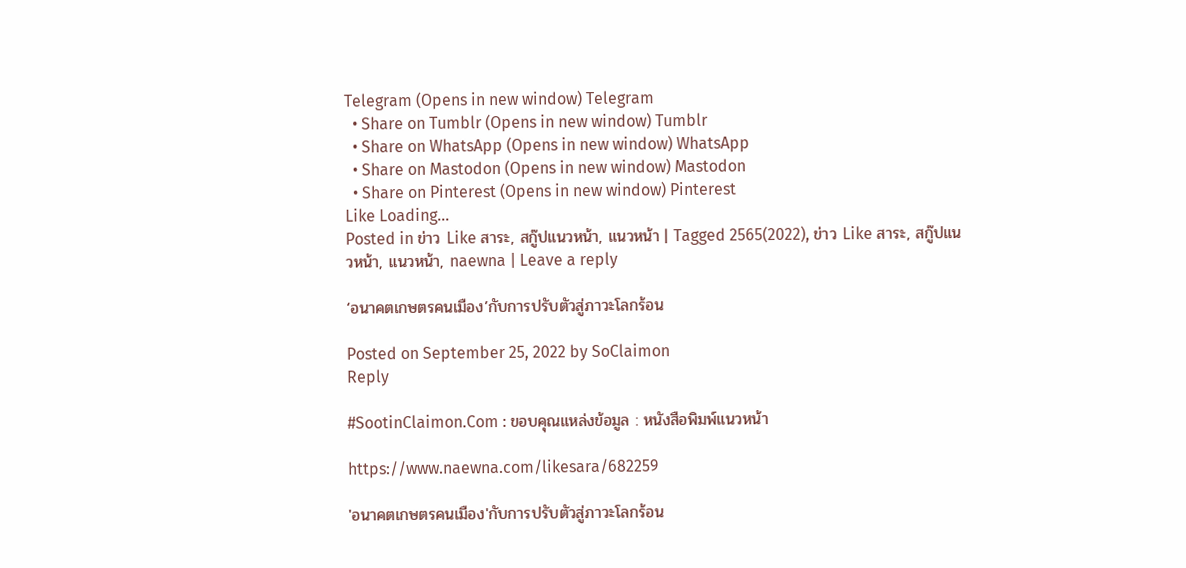Telegram (Opens in new window) Telegram
  • Share on Tumblr (Opens in new window) Tumblr
  • Share on WhatsApp (Opens in new window) WhatsApp
  • Share on Mastodon (Opens in new window) Mastodon
  • Share on Pinterest (Opens in new window) Pinterest
Like Loading...
Posted in ข่าว Like สาระ, สกู๊ปแนวหน้า, แนวหน้า | Tagged 2565(2022), ข่าว Like สาระ, สกู๊ปแนวหน้า, แนวหน้า, naewna | Leave a reply

‘อนาคตเกษตรคนเมือง’กับการปรับตัวสู่ภาวะโลกร้อน

Posted on September 25, 2022 by SoClaimon
Reply

#SootinClaimon.Com : ขอบคุณแหล่งข้อมูล : หนังสือพิมพ์แนวหน้า

https://www.naewna.com/likesara/682259

'อนาคตเกษตรคนเมือง'กับการปรับตัวสู่ภาวะโลกร้อน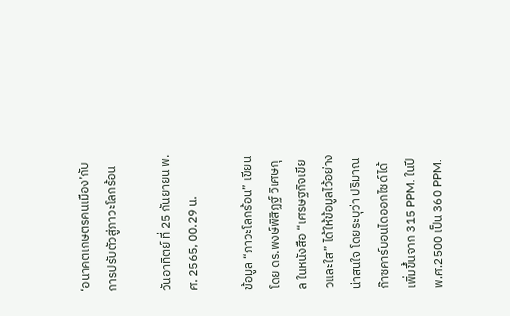‘อนาคตเกษตรคนเมือง’กับการปรับตัวสู่ภาวะโลกร้อน

วันอาทิตย์ ที่ 25 กันยายน พ.ศ. 2565, 00.29 น.

ข้อมูล “ภาวะโลกร้อน” เขียนโดย ดร.พงษ์พิสิฏฐ์ วิเศษกุล ในหนังสือ “เศรษฐกิจเขียวและใส” ได้ให้ข้อมูลไว้อย่างน่าสนใจ โดยระบุว่า ปริมาณก๊าซคาร์บอนไดออกไซด์ได้เพิ่มขึ้นจาก 315 PPM. ในปี พ.ศ.2500 เป็น 360 PPM.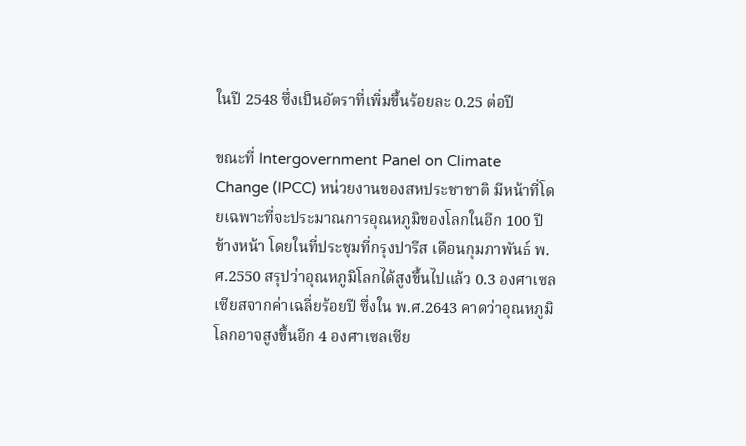ในปี 2548 ซึ่งเป็นอัตราที่เพิ่มขึ้นร้อยละ 0.25 ต่อปี

ขณะที่ Intergovernment Panel on Climate Change (IPCC) หน่วยงานของสหประชาชาติ มีหน้าที่โดยเฉพาะที่จะประมาณการอุณหภูมิของโลกในอีก 100 ปีข้างหน้า โดยในที่ประชุมที่กรุงปารีส เดือนกุมภาพันธ์ พ.ศ.2550 สรุปว่าอุณหภูมิโลกได้สูงขึ้นไปแล้ว 0.3 องศาเซลเซียสจากค่าเฉลี่ยร้อยปี ซึ่งใน พ.ศ.2643 คาดว่าอุณหภูมิโลกอาจสูงขึ้นอีก 4 องศาเซลเซีย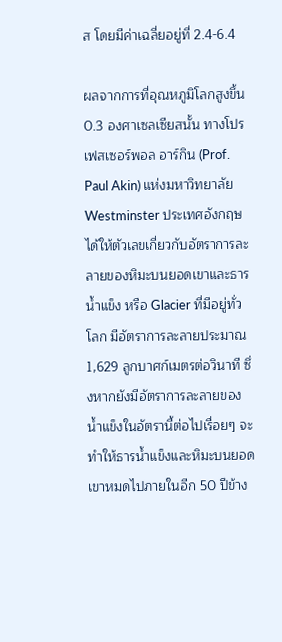ส โดยมีค่าเฉลี่ยอยู่ที่ 2.4-6.4

ผลจากการที่อุณหภูมิโลกสูงขึ้น 0.3 องศาเซลเซียสนั้น ทางโปรเฟสเซอร์พอล อาร์กิน (Prof. Paul Akin) แห่งมหาวิทยาลัย Westminster ประเทศอังกฤษ ได้ให้ตัวเลขเกี่ยวกับอัตราการละลายของหิมะบนยอดเขาและธารน้ำแข็ง หรือ Glacier ที่มีอยู่ทั่วโลก มีอัตราการละลายประมาณ 1,629 ลูกบาศก์เมตรต่อวินาที ซึ่งหากยังมีอัตราการละลายของน้ำแข็งในอัตรานี้ต่อไปเรื่อยๆ จะทำให้ธารน้ำแข็งและหิมะบนยอดเขาหมดไปภายในอีก 50 ปีข้าง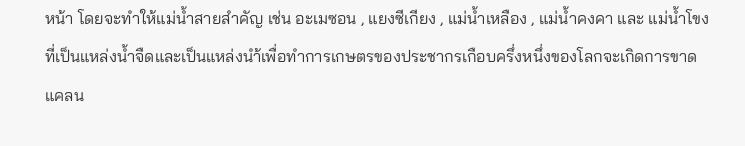หน้า โดยจะทำให้แม่น้ำสายสำคัญ เช่น อะเมซอน , แยงซีเกียง , แม่น้ำเหลือง , แม่น้ำคงคา และ แม่น้ำโขง ที่เป็นแหล่งน้ำจืดและเป็นแหล่งนำ้เพื่อทำการเกษตรของประชากรเกือบครึ่งหนึ่งของโลกจะเกิดการขาดแคลน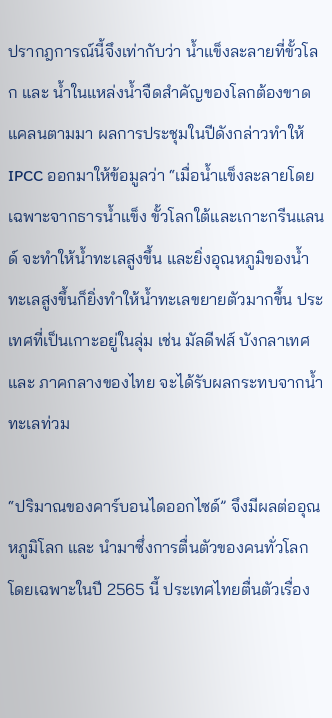ปรากฎการณ์นี้จึงเท่ากับว่า น้ำแข็งละลายที่ขั้วโลก และ น้ำในแหล่งน้ำจืดสำคัญของโลกต้องขาดแคลนตามมา ผลการประชุมในปีดังกล่าวทำให้ IPCC ออกมาให้ข้อมูลว่า “เมื่อน้ำแข็งละลายโดยเฉพาะจากธารน้ำแข็ง ขั้วโลกใต้และเกาะกรีนแลนด์ จะทำให้น้ำทะเลสูงขึ้น และยิ่งอุณหภูมิของน้ำทะเลสูงขึ้นก็ยิ่งทำให้น้ำทะเลขยายตัวมากขึ้น ประเทศที่เป็นเกาะอยู่ในลุ่ม เช่น มัลดีฟส์ บังกลาเทศ และ ภาคกลางของไทย จะได้รับผลกระทบจากน้ำทะเลท่วม

“ปริมาณของคาร์บอนไดออกไซด์” จึงมีผลต่ออุณหภูมิโลก และ นำมาซึ่งการตื่นตัวของคนทั่วโลก โดยเฉพาะในปี 2565 นี้ ประเทศไทยตื่นตัวเรื่อง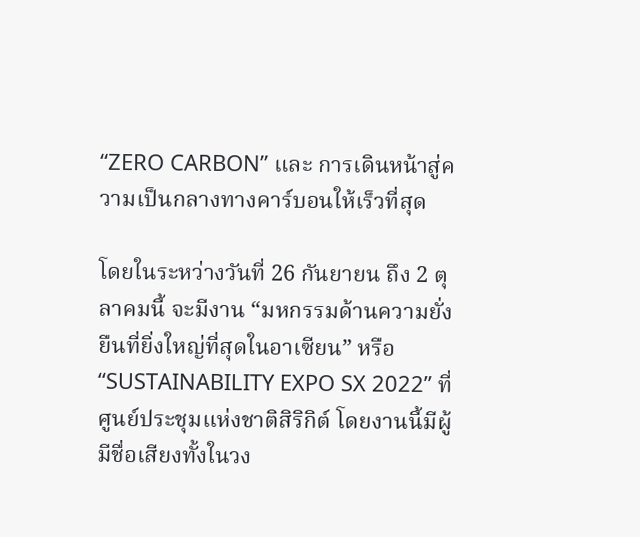“ZERO CARBON” และ การเดินหน้าสู่ความเป็นกลางทางคาร์บอนให้เร็วที่สุด

โดยในระหว่างวันที่ 26 กันยายน ถึง 2 ตุลาคมนี้ จะมีงาน “มหกรรมด้านความยั่งยืนที่ยิ่งใหญ่ที่สุดในอาเซียน” หรือ “SUSTAINABILITY EXPO SX 2022” ที่ศูนย์ประชุมแห่งชาติสิริกิต์ โดยงานนี้มีผู้มีชื่อเสียงทั้งในวง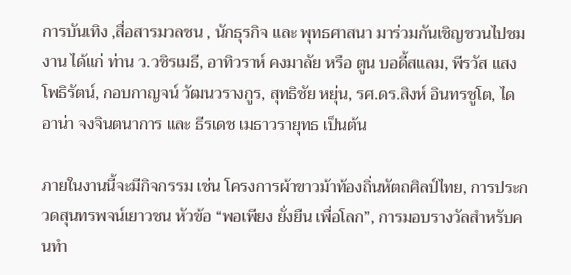การบันเทิง ,สื่อสารมวลชน , นักธุรกิจ และ พุทธศาสนา มาร่วมกันเชิญชวนไปชมงาน ได้แก่ ท่าน ว.วชิรเมธี, อาทิวราห์ คงมาลัย หรือ ตูน บอดี้สแลม, พีรวัส แสงโพธิรัตน์, กอบกาญจน์ วัฒนวรางกูร, สุทธิชัย หยุ่น, รศ.ดร.สิงห์ อินทรชูโต, ไดอาน่า จงจินตนาการ และ ธีรเดช เมธาวรายุทธ เป็นต้น

ภายในงานนี้จะมีกิจกรรม เช่น โครงการผ้าขาวม้าท้องถิ่นหัตถศิลป์ไทย, การประกวดสุนทรพจน์เยาวชน หัวข้อ “พอเพียง ยั่งยืน เพื่อโลก”, การมอบรางวัลสำหรับคนทำ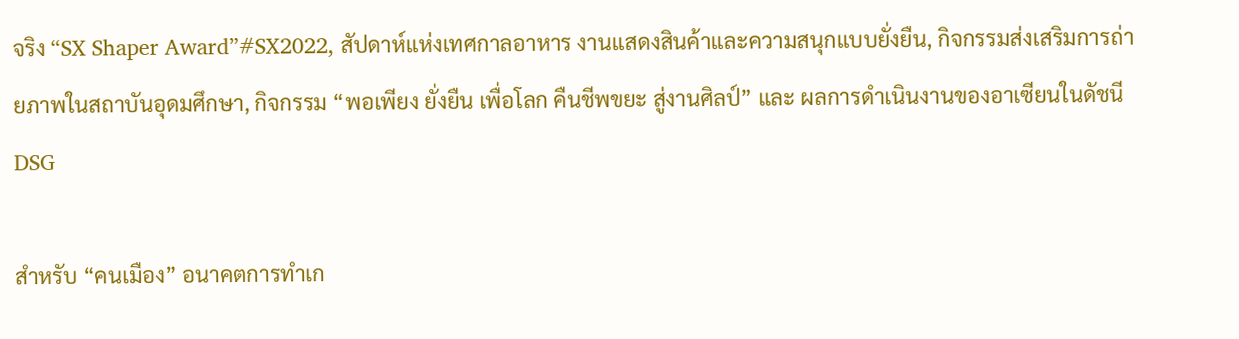จริง “SX Shaper Award”#SX2022, สัปดาห์แห่งเทศกาลอาหาร งานแสดงสินค้าและความสนุกแบบยั่งยืน, กิจกรรมส่งเสริมการถ่ายภาพในสถาบันอุดมศึกษา, กิจกรรม “พอเพียง ยั่งยืน เพื่อโลก คืนชีพขยะ สู่งานศิลป์” และ ผลการดำเนินงานของอาเซียนในดัชนี DSG

สำหรับ “คนเมือง” อนาคตการทำเก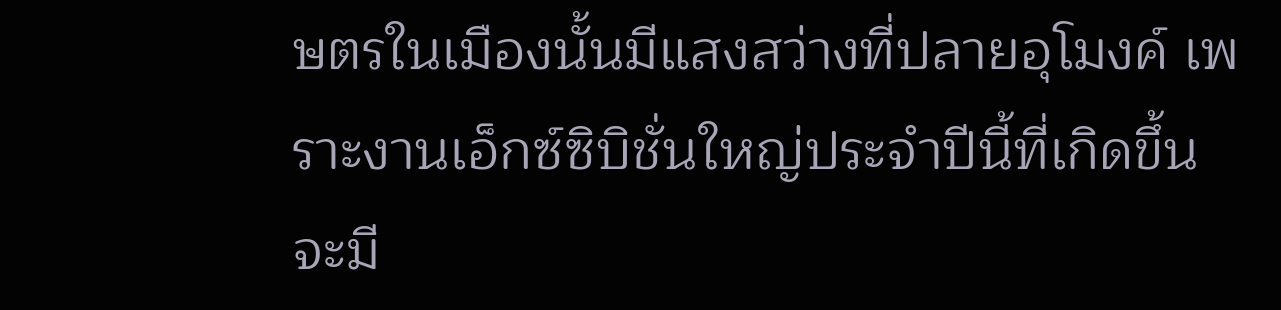ษตรในเมืองนั้นมีแสงสว่างที่ปลายอุโมงค์ เพราะงานเอ็กซ์ซิบิชั่นใหญ่ประจำปีนี้ที่เกิดขึ้น จะมี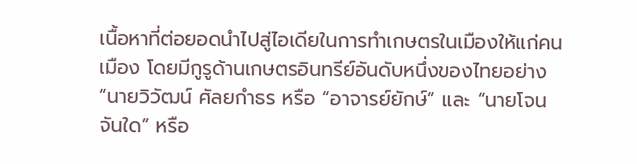เนื้อหาที่ต่อยอดนำไปสู่ไอเดียในการทำเกษตรในเมืองให้แก่คนเมือง โดยมีกูรูด้านเกษตรอินทรีย์อันดับหนึ่งของไทยอย่าง “นายวิวัฒน์ ศัลยกำธร หรือ “อาจารย์ยักษ์” และ “นายโจน จันใด” หรือ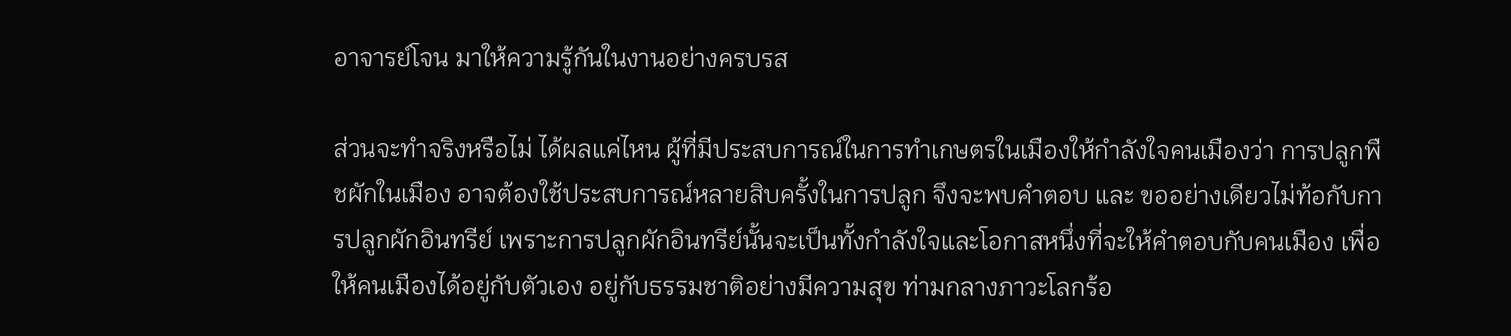อาจารย์โจน มาให้ความรู้กันในงานอย่างครบรส

ส่วนจะทำจริงหรือไม่ ได้ผลแค่ไหน ผู้ที่มีประสบการณ์ในการทำเกษตรในเมืองให้กำลังใจคนเมืองว่า การปลูกพืชผักในเมือง อาจต้องใช้ประสบการณ์หลายสิบครั้งในการปลูก จึงจะพบคำตอบ และ ขออย่างเดียวไม่ท้อกับการปลูกผักอินทรีย์ เพราะการปลูกผักอินทรีย์นั้นจะเป็นทั้งกำลังใจและโอกาสหนึ่งที่จะให้คำตอบกับคนเมือง เพื่อให้คนเมืองได้อยู่กับตัวเอง อยู่กับธรรมชาติอย่างมีความสุข ท่ามกลางภาวะโลกร้อ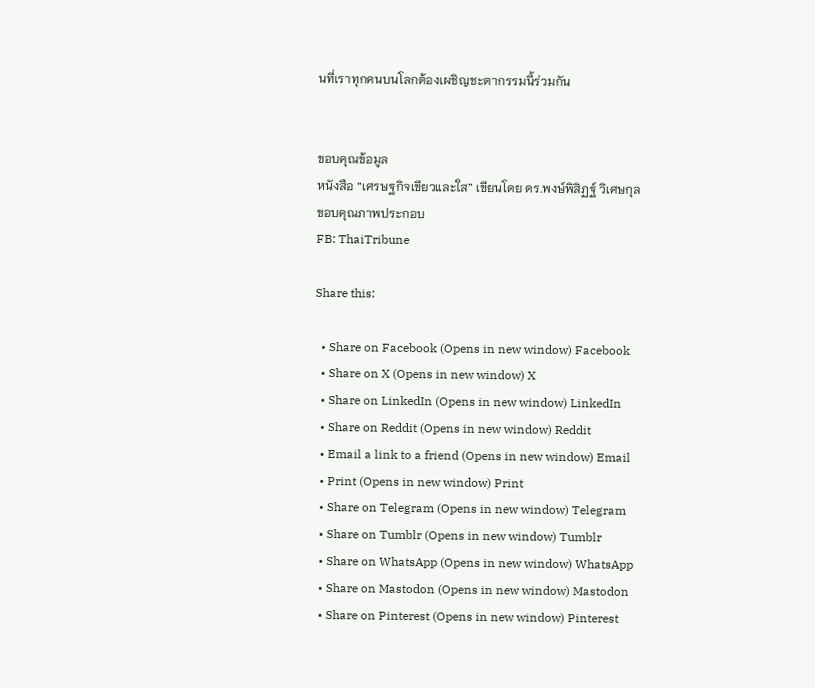นที่เราทุกคนบนโลกต้องเผชิญชะตากรรมนี้ร่วมกัน


ขอบคุณข้อมูล
หนังสือ “เศรษฐกิจเขียวและใส” เขียนโดย ดร.พงษ์พิสิฏฐ์ วิเศษกุล
ขอบคุณภาพประกอบ
FB: ThaiTribune

Share this:

  • Share on Facebook (Opens in new window) Facebook
  • Share on X (Opens in new window) X
  • Share on LinkedIn (Opens in new window) LinkedIn
  • Share on Reddit (Opens in new window) Reddit
  • Email a link to a friend (Opens in new window) Email
  • Print (Opens in new window) Print
  • Share on Telegram (Opens in new window) Telegram
  • Share on Tumblr (Opens in new window) Tumblr
  • Share on WhatsApp (Opens in new window) WhatsApp
  • Share on Mastodon (Opens in new window) Mastodon
  • Share on Pinterest (Opens in new window) Pinterest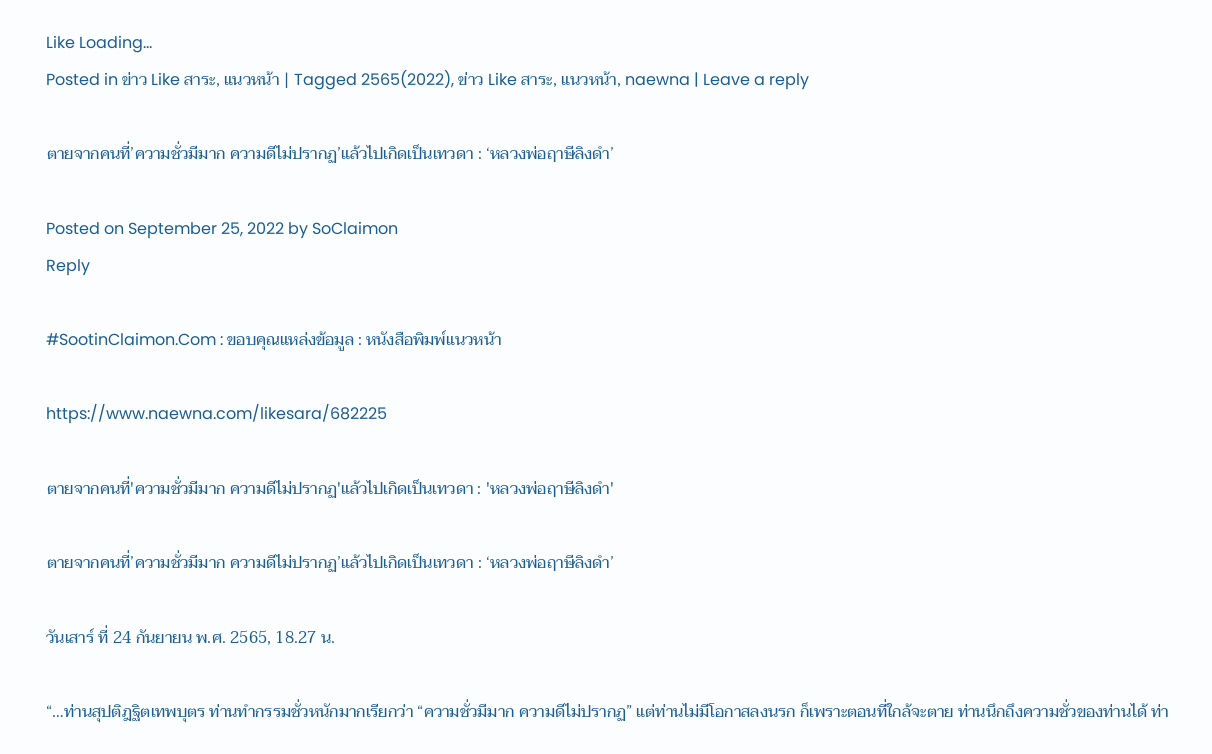Like Loading...
Posted in ข่าว Like สาระ, แนวหน้า | Tagged 2565(2022), ข่าว Like สาระ, แนวหน้า, naewna | Leave a reply

ตายจากคนที่’ความชั่วมีมาก ความดีไม่ปรากฏ’แล้วไปเกิดเป็นเทวดา : ‘หลวงพ่อฤาษีลิงดำ’

Posted on September 25, 2022 by SoClaimon
Reply

#SootinClaimon.Com : ขอบคุณแหล่งข้อมูล : หนังสือพิมพ์แนวหน้า

https://www.naewna.com/likesara/682225

ตายจากคนที่'ความชั่วมีมาก ความดีไม่ปรากฏ'แล้วไปเกิดเป็นเทวดา : 'หลวงพ่อฤาษีลิงดำ'

ตายจากคนที่’ความชั่วมีมาก ความดีไม่ปรากฏ’แล้วไปเกิดเป็นเทวดา : ‘หลวงพ่อฤาษีลิงดำ’

วันเสาร์ ที่ 24 กันยายน พ.ศ. 2565, 18.27 น.

“…ท่านสุปติฎฐิตเทพบุตร ท่านทำกรรมชั่วหนักมากเรียกว่า “ความชั่วมีมาก ความดีไม่ปรากฏ” แต่ท่านไม่มีโอกาสลงนรก ก็เพราะตอนที่ใกล้จะตาย ท่านนึกถึงความชั่วของท่านได้ ท่า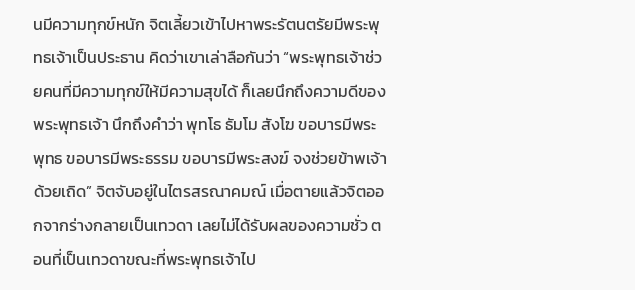นมีความทุกข์หนัก จิตเลี้ยวเข้าไปหาพระรัตนตรัยมีพระพุทธเจ้าเป็นประธาน คิดว่าเขาเล่าลือกันว่า “พระพุทธเจ้าช่วยคนที่มีความทุกข์ให้มีความสุขได้ ก็เลยนึกถึงความดีของพระพุทธเจ้า นึกถึงคำว่า พุทโธ ธัมโม สังโฆ ขอบารมีพระพุทธ ขอบารมีพระธรรม ขอบารมีพระสงฆ์ จงช่วยข้าพเจ้าด้วยเถิด” จิตจับอยู่ในไตรสรณาคมณ์ เมื่อตายแล้วจิตออกจากร่างกลายเป็นเทวดา เลยไม่ได้รับผลของความชั่ว ตอนที่เป็นเทวดาขณะที่พระพุทธเจ้าไป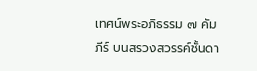เทศน์พระอภิธรรม ๗ คัมภีร์ บนสรวงสวรรค์ชั้นดา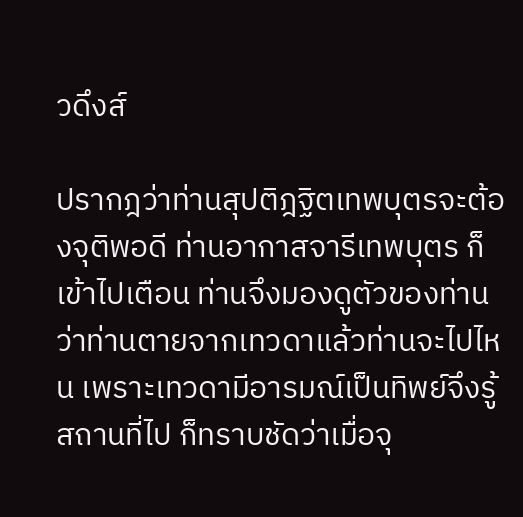วดึงส์

ปรากฎว่าท่านสุปติฎฐิตเทพบุตรจะต้องจุติพอดี ท่านอากาสจารีเทพบุตร ก็เข้าไปเตือน ท่านจึงมองดูตัวของท่านว่าท่านตายจากเทวดาแล้วท่านจะไปไหน เพราะเทวดามีอารมณ์เป็นทิพย์จึงรู้สถานที่ไป ก็ทราบชัดว่าเมื่อจุ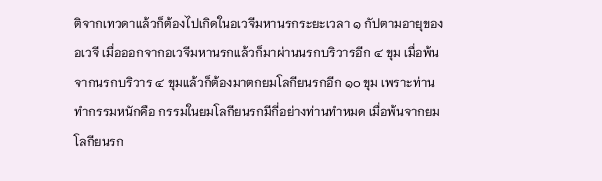ติจากเทวดาแล้วก็ต้องไปเกิดในอเวจีมหานรกระยะเวลา ๑ กัปตามอายุของอเวจี เมื่อออกจากอเวจีมหานรกแล้วก็มาผ่านนรกบริวารอีก ๔ ขุม เมื่อพ้นจากนรกบริวาร ๔ ขุมแล้วก็ต้องมาตกยมโลกียนรกอีก ๑๐ ขุม เพราะท่านทำกรรมหนักคือ กรรมในยมโลกียนรกมีกี่อย่างท่านทำหมด เมื่อพ้นจากยมโลกียนรก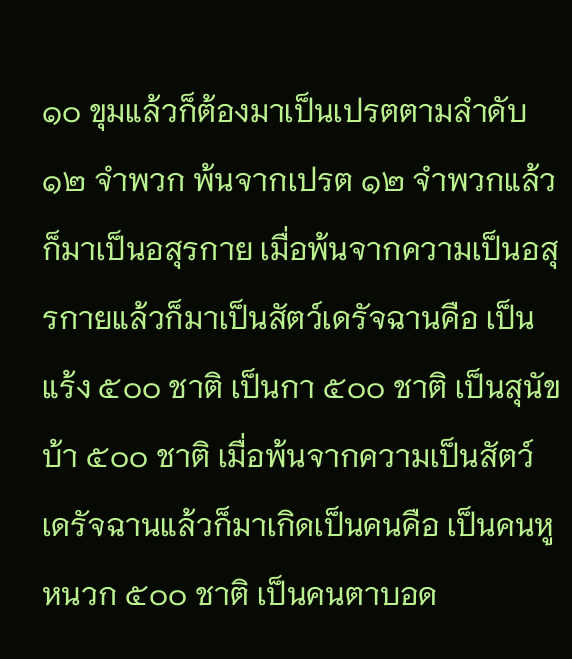๑๐ ขุมแล้วก็ต้องมาเป็นเปรตตามลำดับ ๑๒ จำพวก พ้นจากเปรต ๑๒ จำพวกแล้วก็มาเป็นอสุรกาย เมื่อพ้นจากความเป็นอสุรกายแล้วก็มาเป็นสัตว์เดรัจฉานคือ เป็นแร้ง ๕๐๐ ชาติ เป็นกา ๕๐๐ ชาติ เป็นสุนัขบ้า ๕๐๐ ชาติ เมื่อพ้นจากความเป็นสัตว์เดรัจฉานแล้วก็มาเกิดเป็นคนคือ เป็นคนหูหนวก ๕๐๐ ชาติ เป็นคนตาบอด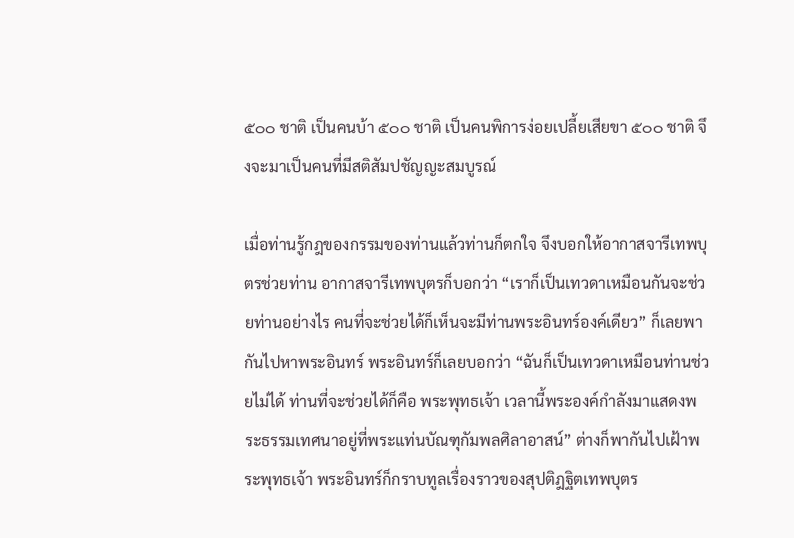๕๐๐ ชาติ เป็นคนบ้า ๕๐๐ ชาติ เป็นคนพิการง่อยเปลี้ยเสียขา ๕๐๐ ชาติ จึงจะมาเป็นคนที่มีสติสัมปชัญญะสมบูรณ์

เมื่อท่านรู้กฎของกรรมของท่านแล้วท่านก็ตกใจ จึงบอกให้อากาสจารีเทพบุตรช่วยท่าน อากาสจารีเทพบุตรก็บอกว่า “เราก็เป็นเทวดาเหมือนกันจะช่วยท่านอย่างไร คนที่จะช่วยได้ก็เห็นจะมีท่านพระอินทร์องค์เดียว” ก็เลยพากันไปหาพระอินทร์ พระอินทร์ก็เลยบอกว่า “ฉันก็เป็นเทวดาเหมือนท่านช่วยไม่ได้ ท่านที่จะช่วยได้ก็คือ พระพุทธเจ้า เวลานี้พระองค์กำลังมาแสดงพระธรรมเทศนาอยู่ที่พระแท่นบัณฑุกัมพลศิลาอาสน์” ต่างก็พากันไปเฝ้าพระพุทธเจ้า พระอินทร์ก็กราบทูลเรื่องราวของสุปติฎฐิตเทพบุตร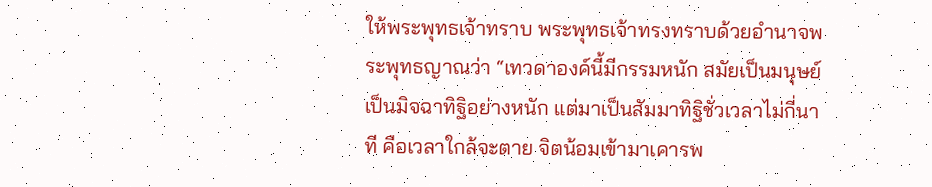ให้พระพุทธเจ้าทราบ พระพุทธเจ้าทรงทราบด้วยอำนาจพระพุทธญาณว่า “เทวดาองค์นี้มีกรรมหนัก สมัยเป็นมนุษย์เป็นมิจฉาทิฐิอย่างหนัก แต่มาเป็นสัมมาทิฐิชั่วเวลาไม่กี่นาที คือเวลาใกล้จะตาย จิตน้อมเข้ามาเคารพ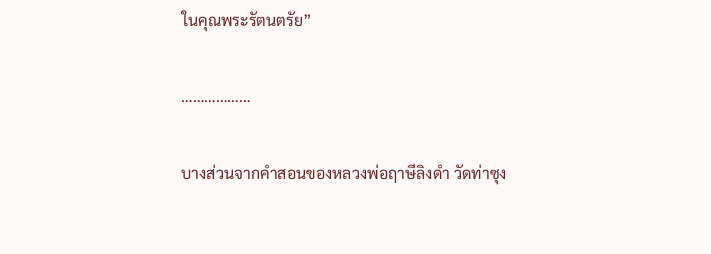ในคุณพระรัตนตรัย”

………………

บางส่วนจากคำสอนของหลวงพ่อฤาษีลิงดำ วัดท่าซุง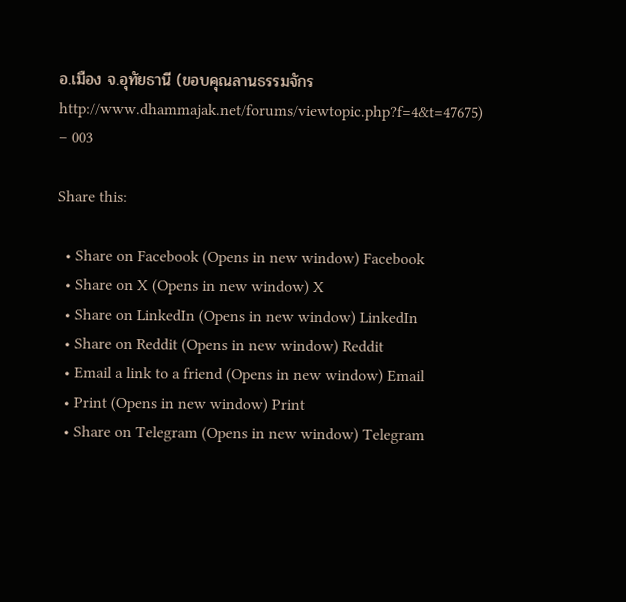อ.เมือง จ.อุทัยธานี (ขอบคุณลานธรรมจักร http://www.dhammajak.net/forums/viewtopic.php?f=4&t=47675) – 003

Share this:

  • Share on Facebook (Opens in new window) Facebook
  • Share on X (Opens in new window) X
  • Share on LinkedIn (Opens in new window) LinkedIn
  • Share on Reddit (Opens in new window) Reddit
  • Email a link to a friend (Opens in new window) Email
  • Print (Opens in new window) Print
  • Share on Telegram (Opens in new window) Telegram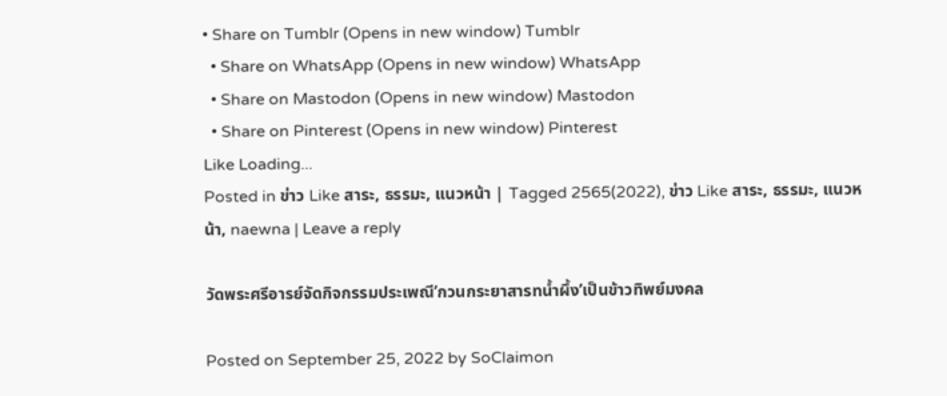• Share on Tumblr (Opens in new window) Tumblr
  • Share on WhatsApp (Opens in new window) WhatsApp
  • Share on Mastodon (Opens in new window) Mastodon
  • Share on Pinterest (Opens in new window) Pinterest
Like Loading...
Posted in ข่าว Like สาระ, ธรรมะ, แนวหน้า | Tagged 2565(2022), ข่าว Like สาระ, ธรรมะ, แนวหน้า, naewna | Leave a reply

วัดพระศรีอารย์จัดกิจกรรมประเพณี’กวนกระยาสารทน้ำผึ้ง’เป็นข้าวทิพย์มงคล

Posted on September 25, 2022 by SoClaimon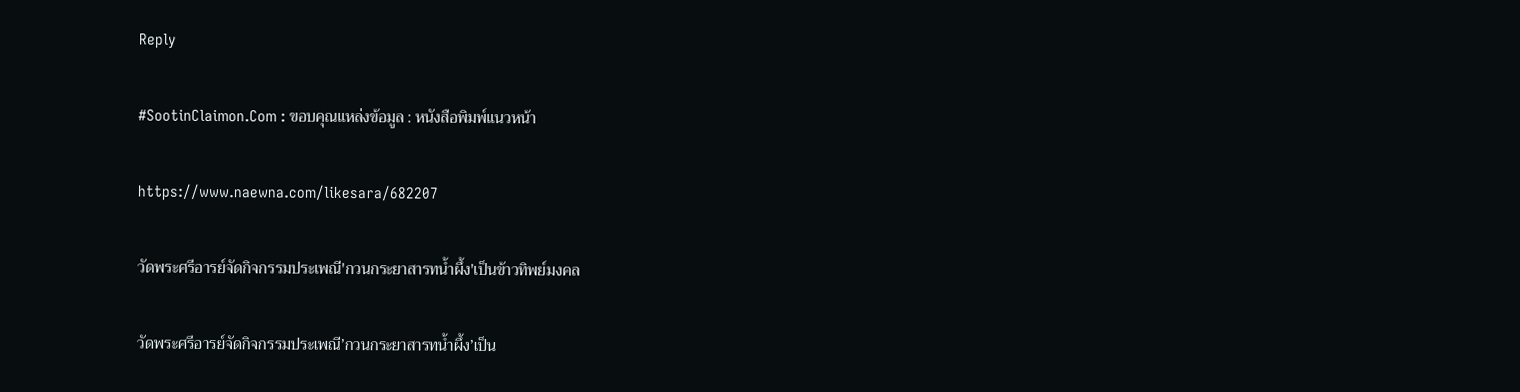Reply

#SootinClaimon.Com : ขอบคุณแหล่งข้อมูล : หนังสือพิมพ์แนวหน้า

https://www.naewna.com/likesara/682207

วัดพระศรีอารย์จัดกิจกรรมประเพณี'กวนกระยาสารทน้ำผึ้ง'เป็นข้าวทิพย์มงคล

วัดพระศรีอารย์จัดกิจกรรมประเพณี’กวนกระยาสารทน้ำผึ้ง’เป็น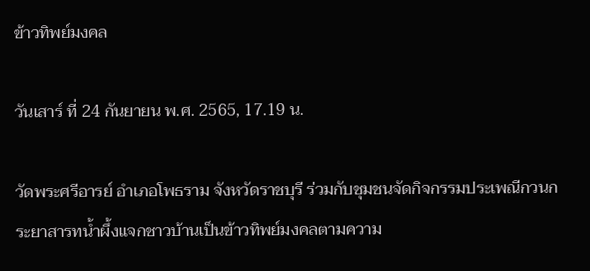ข้าวทิพย์มงคล

วันเสาร์ ที่ 24 กันยายน พ.ศ. 2565, 17.19 น.

วัดพระศรีอารย์ อำเภอโพธราม จังหวัดราชบุรี ร่วมกับชุมชนจัดกิจกรรมประเพณีกวนกระยาสารทน้ำผึ้งแจกชาวบ้านเป็นข้าวทิพย์มงคลตามความ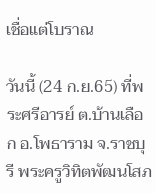เชื่อแต่โบราณ

วันนี้ (24 ก.ย.65) ที่พระศรีอารย์ ต.บ้านเลือก อ.โพธาราม จ.ราชบุรี พระครูวิทิตพัฒนโสภ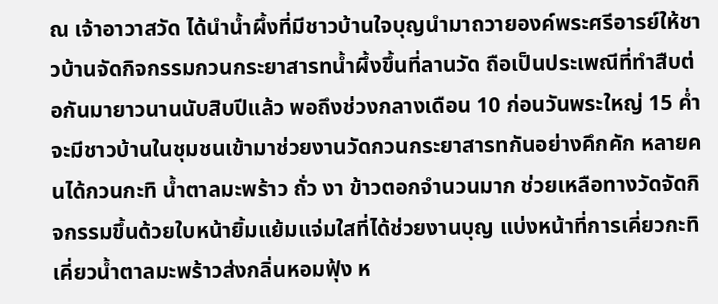ณ เจ้าอาวาสวัด ได้นำน้ำผึ้งที่มีชาวบ้านใจบุญนำมาถวายองค์พระศรีอารย์ให้ชาวบ้านจัดกิจกรรมกวนกระยาสารทน้ำผึ้งขึ้นที่ลานวัด ถือเป็นประเพณีที่ทำสืบต่อกันมายาวนานนับสิบปีแล้ว พอถึงช่วงกลางเดือน 10 ก่อนวันพระใหญ่ 15 ค่ำจะมีชาวบ้านในชุมชนเข้ามาช่วยงานวัดกวนกระยาสารทกันอย่างคึกคัก หลายคนได้กวนกะทิ น้ำตาลมะพร้าว ถั่ว งา ข้าวตอกจำนวนมาก ช่วยเหลือทางวัดจัดกิจกรรมขึ้นด้วยใบหน้ายิ้มแย้มแจ่มใสที่ได้ช่วยงานบุญ แบ่งหน้าที่การเคี่ยวกะทิ เคี่ยวน้ำตาลมะพร้าวส่งกลิ่นหอมฟุ้ง ห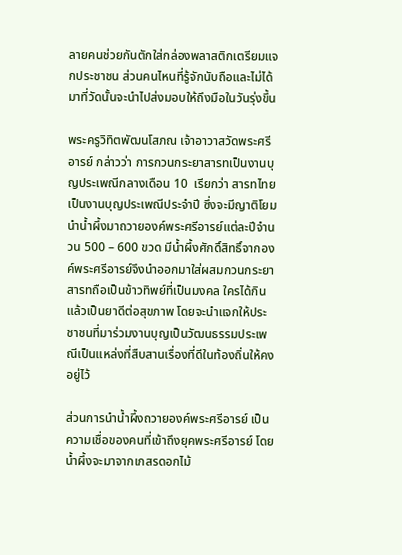ลายคนช่วยกันตักใส่กล่องพลาสติกเตรียมแจกประชาชน ส่วนคนไหนที่รู้จักนับถือและไม่ได้มาที่วัดนั้นจะนำไปส่งมอบให้ถึงมือในวันรุ่งขึ้น

พระครูวิทิตพัฒนโสภณ เจ้าอาวาสวัดพระศรีอารย์ กล่าวว่า การกวนกระยาสารทเป็นงานบุญประเพณีกลางเดือน 10  เรียกว่า สารทไทย เป็นงานบุญประเพณีประจำปี ซึ่งจะมีญาติโยมนำน้ำผึ้งมาถวายองค์พระศรีอารย์แต่ละปีจำนวน 500 – 600 ขวด มีน้ำผึ้งศักดิ์สิทธิ์จากองค์พระศรีอารย์จึงนำออกมาใส่ผสมกวนกระยาสารทถือเป็นข้าวทิพย์ที่เป็นมงคล ใครได้กินแล้วเป็นยาดีต่อสุขภาพ โดยจะนำแจกให้ประชาชนที่มาร่วมงานบุญเป็นวัฒนธรรมประเพณีเป็นแหล่งที่สืบสานเรื่องที่ดีในท้องถิ่นให้คงอยู่ไว้

ส่วนการนำน้ำผึ้งถวายองค์พระศรีอารย์ เป็นความเชื่อของคนที่เข้าถึงยุคพระศรีอารย์ โดยน้ำผึ้งจะมาจากเกสรดอกไม้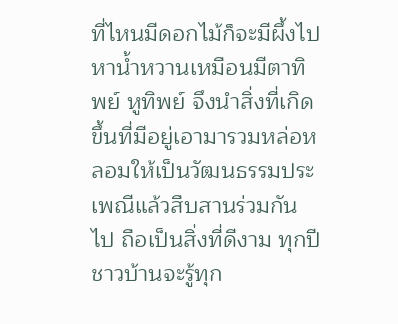ที่ไหนมีดอกไม้ก็จะมีผึ้งไปหาน้ำหวานเหมือนมีตาทิพย์ หูทิพย์ จึงนำสิ่งที่เกิดขึ้นที่มีอยู่เอามารวมหล่อหลอมให้เป็นวัฒนธรรมประเพณีแล้วสืบสานร่วมกันไป ถือเป็นสิ่งที่ดีงาม ทุกปีชาวบ้านจะรู้ทุก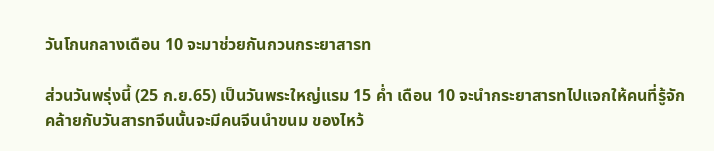วันโกนกลางเดือน 10 จะมาช่วยกันกวนกระยาสารท

ส่วนวันพรุ่งนี้ (25 ก.ย.65) เป็นวันพระใหญ่แรม 15 ค่ำ เดือน 10 จะนำกระยาสารทไปแจกให้คนที่รู้จัก คล้ายกับวันสารทจีนนั้นจะมีคนจีนนำขนม ของไหว้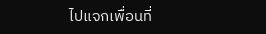ไปแจกเพื่อนที่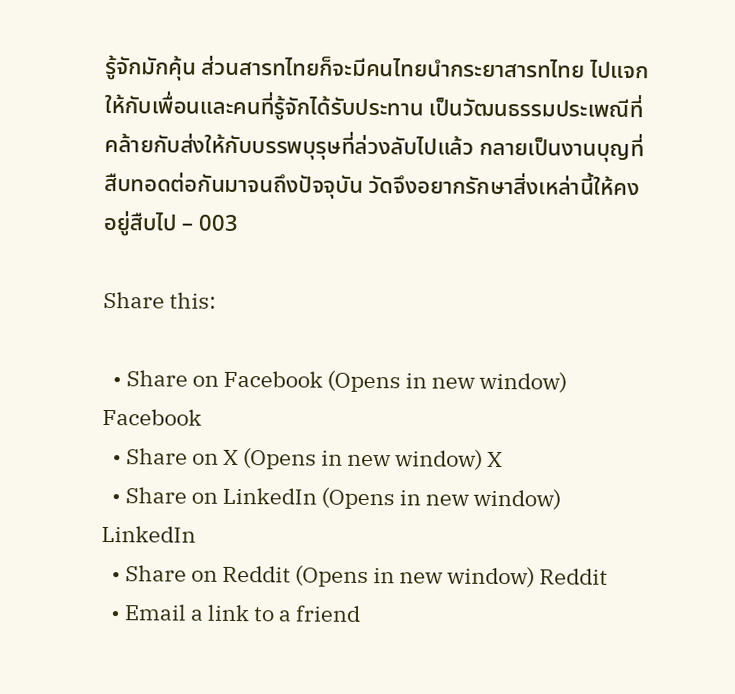รู้จักมักคุ้น ส่วนสารทไทยก็จะมีคนไทยนำกระยาสารทไทย ไปแจกให้กับเพื่อนและคนที่รู้จักได้รับประทาน เป็นวัฒนธรรมประเพณีที่คล้ายกับส่งให้กับบรรพบุรุษที่ล่วงลับไปแล้ว กลายเป็นงานบุญที่สืบทอดต่อกันมาจนถึงปัจจุบัน วัดจึงอยากรักษาสิ่งเหล่านี้ให้คงอยู่สืบไป – 003

Share this:

  • Share on Facebook (Opens in new window) Facebook
  • Share on X (Opens in new window) X
  • Share on LinkedIn (Opens in new window) LinkedIn
  • Share on Reddit (Opens in new window) Reddit
  • Email a link to a friend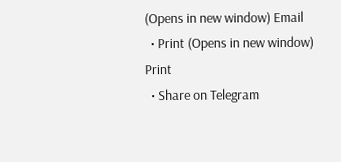(Opens in new window) Email
  • Print (Opens in new window) Print
  • Share on Telegram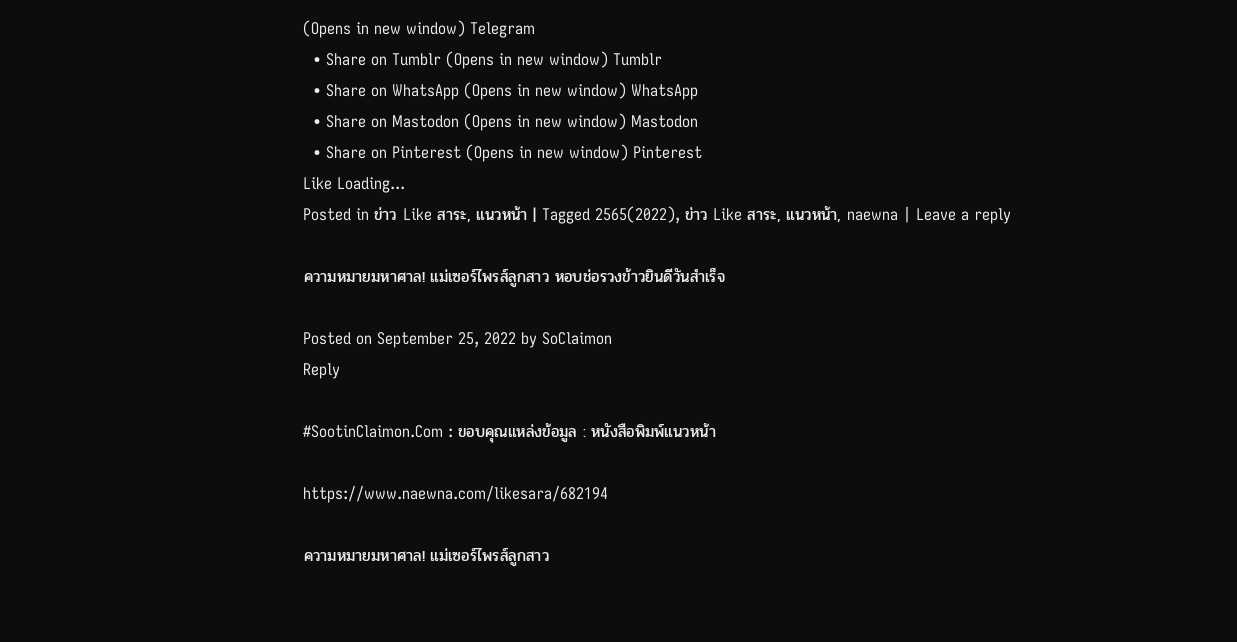(Opens in new window) Telegram
  • Share on Tumblr (Opens in new window) Tumblr
  • Share on WhatsApp (Opens in new window) WhatsApp
  • Share on Mastodon (Opens in new window) Mastodon
  • Share on Pinterest (Opens in new window) Pinterest
Like Loading...
Posted in ข่าว Like สาระ, แนวหน้า | Tagged 2565(2022), ข่าว Like สาระ, แนวหน้า, naewna | Leave a reply

ความหมายมหาศาล! แม่เซอร์ไพรส์ลูกสาว หอบช่อรวงข้าวยินดีวันสำเร็จ

Posted on September 25, 2022 by SoClaimon
Reply

#SootinClaimon.Com : ขอบคุณแหล่งข้อมูล : หนังสือพิมพ์แนวหน้า

https://www.naewna.com/likesara/682194

ความหมายมหาศาล! แม่เซอร์ไพรส์ลูกสาว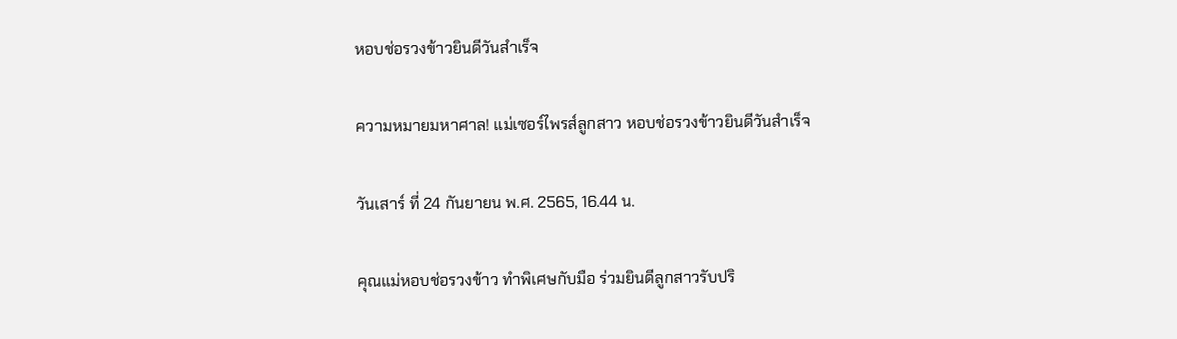หอบช่อรวงข้าวยินดีวันสำเร็จ

ความหมายมหาศาล! แม่เซอร์ไพรส์ลูกสาว หอบช่อรวงข้าวยินดีวันสำเร็จ

วันเสาร์ ที่ 24 กันยายน พ.ศ. 2565, 16.44 น.

คุณแม่หอบช่อรวงข้าว ทำพิเศษกับมือ ร่วมยินดีลูกสาวรับปริ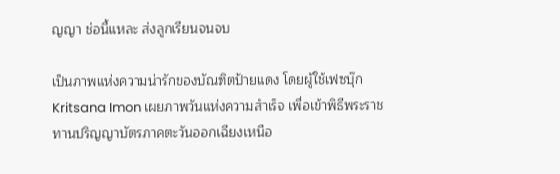ญญา ช่อนี้แหละ ส่งลูกเรียนจนจบ

เป็นภาพแห่งความน่ารักของบัณฑิตป้ายแดง โดยผู้ใช้เฟซบุ๊ก Kritsana Imon เผยภาพวันแห่งความสำเร็จ เพื่อเข้าพิธีพระราชทานปริญญาบัตรภาคตะวันออกเฉียงเหนือ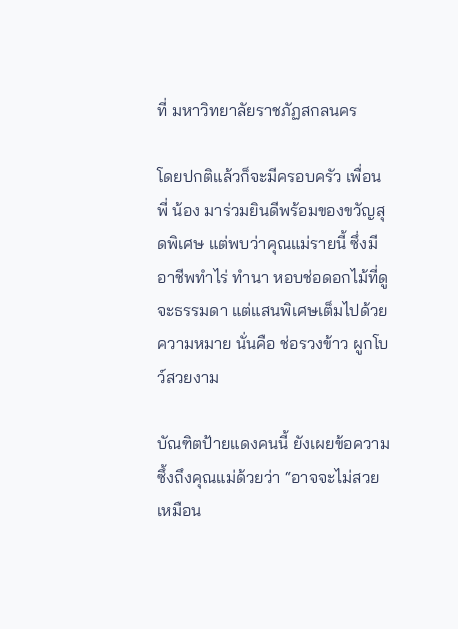ที่ มหาวิทยาลัยราชภัฏสกลนคร

โดยปกติแล้วก็จะมีครอบครัว เพื่อน พี่ น้อง มาร่วมยินดีพร้อมของขวัญสุดพิเศษ แต่พบว่าคุณแม่รายนี้ ซึ่งมีอาชีพทำไร่ ทำนา หอบช่อดอกไม้ที่ดูจะธรรมดา แต่แสนพิเศษเต็มไปด้วยความหมาย นั่นคือ ช่อรวงข้าว ผูกโบว์สวยงาม

บัณฑิตป้ายแดงคนนี้ ยังเผยข้อความซึ้งถึงคุณแม่ด้วยว่า “อาจจะไม่สวยเหมือน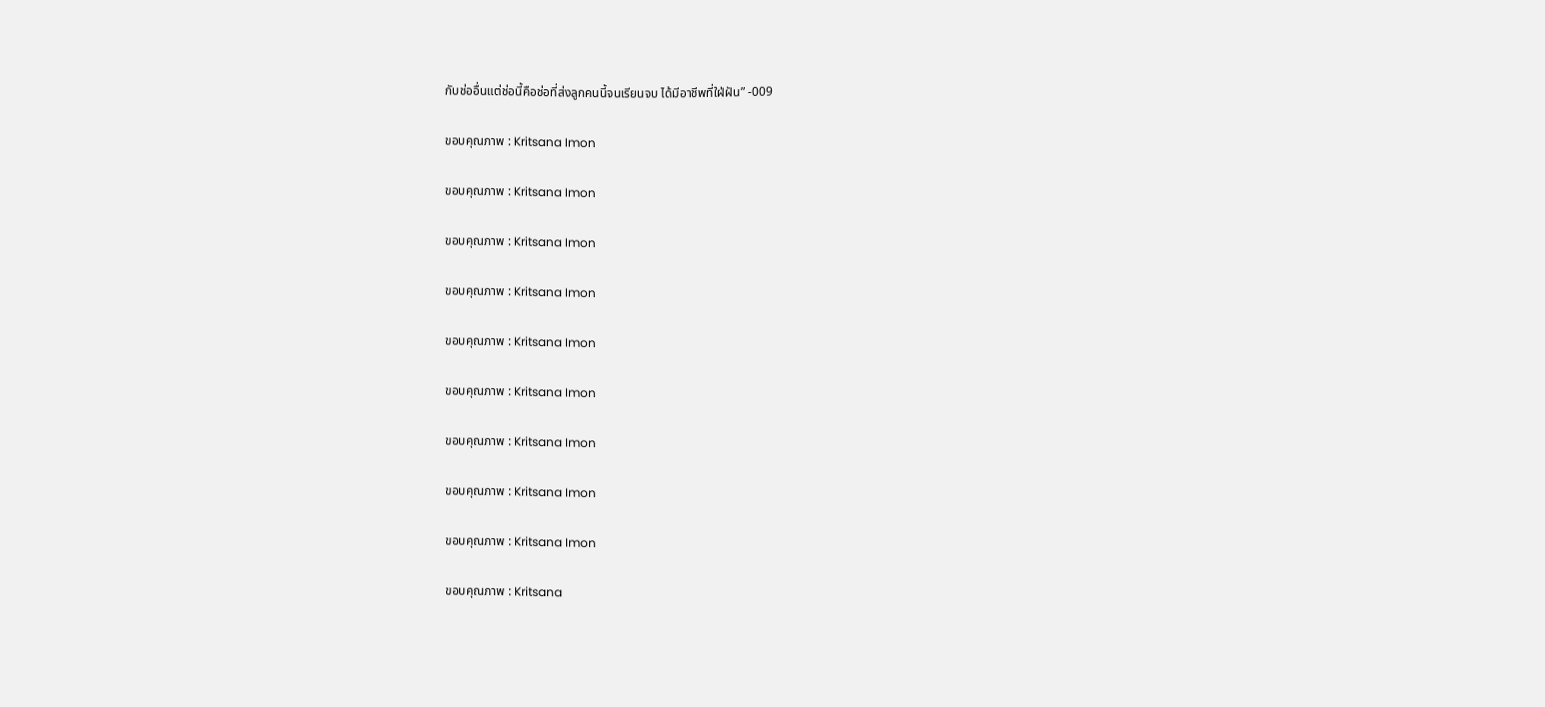กับช่ออื่นแต่ช่อนี้คือช่อที่ส่งลูกคนนี้จนเรียนจบ ได้มีอาชีพที่ใฝ่ฝัน” -009

ขอบคุณภาพ : Kritsana Imon

ขอบคุณภาพ : Kritsana Imon

ขอบคุณภาพ : Kritsana Imon

ขอบคุณภาพ : Kritsana Imon

ขอบคุณภาพ : Kritsana Imon

ขอบคุณภาพ : Kritsana Imon

ขอบคุณภาพ : Kritsana Imon

ขอบคุณภาพ : Kritsana Imon

ขอบคุณภาพ : Kritsana Imon

ขอบคุณภาพ : Kritsana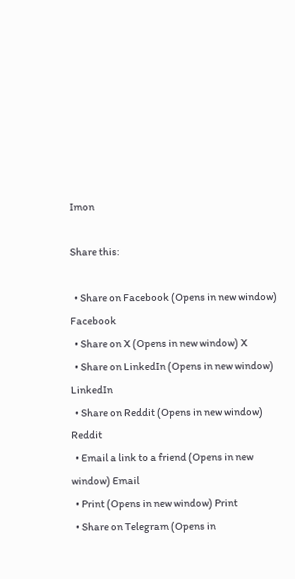Imon

Share this:

  • Share on Facebook (Opens in new window) Facebook
  • Share on X (Opens in new window) X
  • Share on LinkedIn (Opens in new window) LinkedIn
  • Share on Reddit (Opens in new window) Reddit
  • Email a link to a friend (Opens in new window) Email
  • Print (Opens in new window) Print
  • Share on Telegram (Opens in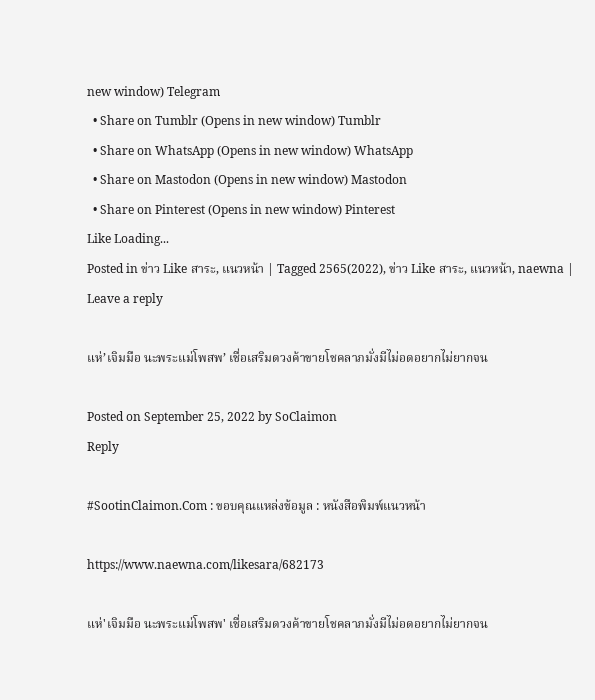new window) Telegram
  • Share on Tumblr (Opens in new window) Tumblr
  • Share on WhatsApp (Opens in new window) WhatsApp
  • Share on Mastodon (Opens in new window) Mastodon
  • Share on Pinterest (Opens in new window) Pinterest
Like Loading...
Posted in ข่าว Like สาระ, แนวหน้า | Tagged 2565(2022), ข่าว Like สาระ, แนวหน้า, naewna | Leave a reply

แห่’เจิมมือ นะพระแม่โพสพ’ เชื่อเสริมดวงค้าขายโชคลาภมั่งมีไม่อดอยากไม่ยากจน

Posted on September 25, 2022 by SoClaimon
Reply

#SootinClaimon.Com : ขอบคุณแหล่งข้อมูล : หนังสือพิมพ์แนวหน้า

https://www.naewna.com/likesara/682173

แห่'เจิมมือ นะพระแม่โพสพ' เชื่อเสริมดวงค้าขายโชคลาภมั่งมีไม่อดอยากไม่ยากจน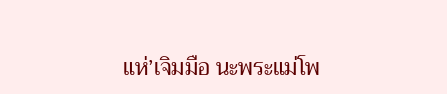แห่’เจิมมือ นะพระแม่โพ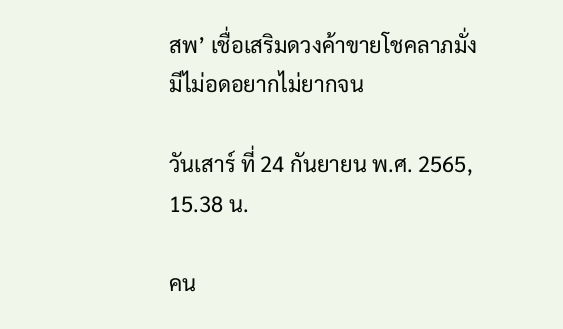สพ’ เชื่อเสริมดวงค้าขายโชคลาภมั่งมีไม่อดอยากไม่ยากจน

วันเสาร์ ที่ 24 กันยายน พ.ศ. 2565, 15.38 น.

คน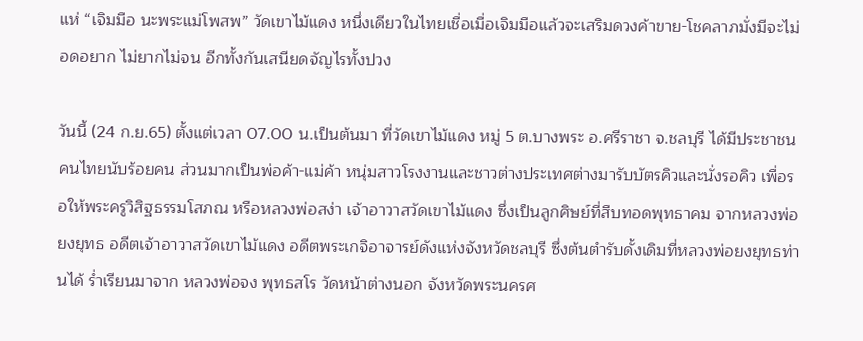แห่ “เจิมมือ นะพระแม่โพสพ” วัดเขาไม้แดง หนึ่งเดียวในไทยเชื่อเมื่อเจิมมือแล้วจะเสริมดวงค้าขาย-โชคลาภมั่งมีจะไม่อดอยาก ไม่ยากไม่จน อีกทั้งกันเสนียดจัญไรทั้งปวง

วันนี้ (24 ก.ย.65) ตั้งแต่เวลา 07.00 น.เป็นต้นมา ที่วัดเขาไม้แดง หมู่ 5 ต.บางพระ อ.ศรีราชา จ.ชลบุรี ได้มีประชาชนคนไทยนับร้อยคน ส่วนมากเป็นพ่อค้า-แม่ค้า หนุ่มสาวโรงงานและชาวต่างประเทศต่างมารับบัตรคิวและนั่งรอคิว เพื่อรอให้พระครูวิสิฐธรรมโสภณ หรือหลวงพ่อสง่า เจ้าอาวาสวัดเขาไม้แดง ซึ่งเป็นลูกศิษย์ที่สืบทอดพุทธาคม จากหลวงพ่อยงยุทธ อดีตเจ้าอาวาสวัดเขาไม้แดง อดีตพระเกจิอาจารย์ดังแห่งจังหวัดชลบุรี ซึ่งต้นตำรับดั้งเดิมที่หลวงพ่อยงยุทธท่านได้ ร่ำเรียนมาจาก หลวงพ่อจง พุทธสโร วัดหน้าต่างนอก จังหวัดพระนครศ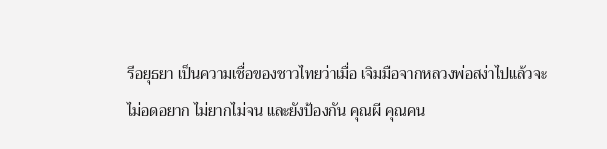รีอยุธยา เป็นความเชื่อของชาวไทยว่าเมื่อ เจิมมือจากหลวงพ่อสง่าไปแล้วจะไม่อดอยาก ไม่ยากไม่จน และยังป้องกัน คุณผี คุณคน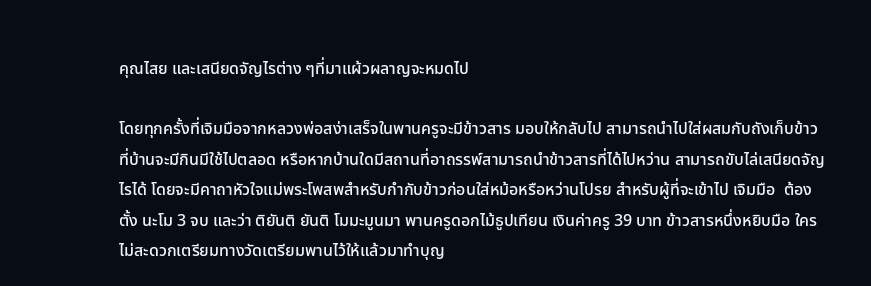คุณไสย และเสนียดจัญไรต่าง ๆที่มาแผ้วผลาญจะหมดไป

โดยทุกครั้งที่เจิมมือจากหลวงพ่อสง่าเสร็จในพานครูจะมีข้าวสาร มอบให้กลับไป สามารถนำไปใส่ผสมกับถังเก็บข้าวที่บ้านจะมีกินมีใช้ไปตลอด หรือหากบ้านใดมีสถานที่อาถรรพ์สามารถนำข้าวสารที่ได้ไปหว่าน สามารถขับไล่เสนียดจัญไรได้ โดยจะมีคาถาหัวใจแม่พระโพสพสำหรับกำกับข้าวก่อนใส่หม้อหรือหว่านโปรย สำหรับผู้ที่จะเข้าไป เจิมมือ  ต้องตั้ง นะโม 3 จบ และว่า ติยันติ ยันติ โมมะมูนมา พานครูดอกไม้ธูปเทียน เงินค่าครู 39 บาท ข้าวสารหนึ่งหยิบมือ ใครไม่สะดวกเตรียมทางวัดเตรียมพานไว้ให้แล้วมาทำบุญ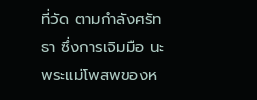ที่วัด ตามกำลังศรัทธา ซึ่งการเจิมมือ นะพระแม่โพสพของห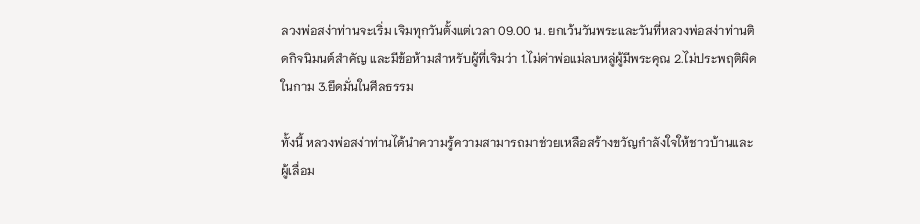ลวงพ่อสง่าท่านจะเริ่ม เจิมทุกวันตั้งแต่เวลา 09.00 น. ยกเว้นวันพระและวันที่หลวงพ่อสง่าท่านติดกิจนิมนต์สำคัญ และมีข้อห้ามสำหรับผู้ที่เจิมว่า 1.ไม่ด่าพ่อแม่ลบหลู่ผู้มีพระคุณ 2.ไม่ประพฤติผิดในกาม 3.ยึดมั่นในศีลธรรม

ทั้งนี้ หลวงพ่อสง่าท่านได้นำความรู้ความสามารถมาช่วยเหลือสร้างขวัญกำลังใจให้ชาวบ้านและผู้เลื่อม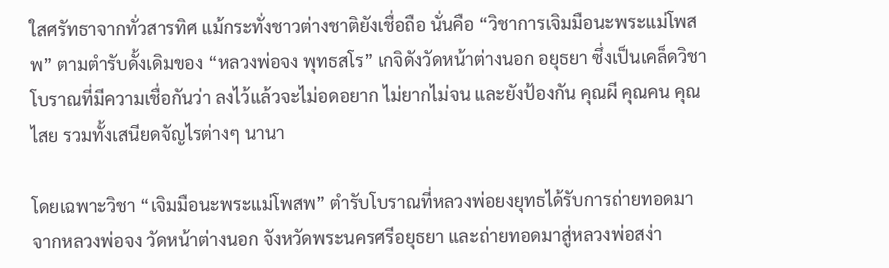ใสศรัทธาจากทั่วสารทิศ แม้กระทั่งชาวต่างชาติยังเชื่อถือ นั่นคือ “วิชาการเจิมมือนะพระแม่โพสพ” ตามตำรับดั้งเดิมของ “หลวงพ่อจง พุทธสโร” เกจิดังวัดหน้าต่างนอก อยุธยา ซึ่งเป็นเคล็ดวิชาโบราณที่มีความเชื่อกันว่า ลงไว้แล้วจะไม่อดอยาก ไม่ยากไม่จน และยังป้องกัน คุณผี คุณคน คุณไสย รวมทั้งเสนียดจัญไรต่างๆ นานา

โดยเฉพาะวิชา “เจิมมือนะพระแม่โพสพ” ตำรับโบราณที่หลวงพ่อยงยุทธได้รับการถ่ายทอดมาจากหลวงพ่อจง วัดหน้าต่างนอก จังหวัดพระนครศรีอยุธยา และถ่ายทอดมาสู่หลวงพ่อสง่า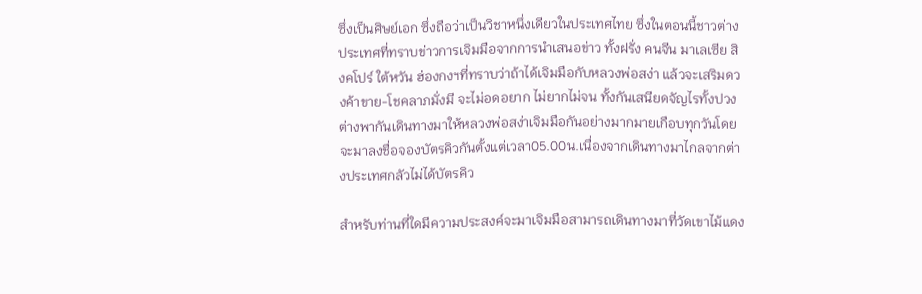ซึ่งเป็นศิษย์เอก ซึ่งถือว่าเป็นวิชาหนึ่งเดียวในประเทศไทย ซึ่งในตอนนี้ชาวต่างประเทศที่ทราบข่าวการเจิมมือจากการนำเสนอข่าว ทั้งฝรั่ง คนจีน มาเลเซีย สิงคโปร์ ใต้หวัน ฮ่องกงฯที่ทราบว่าถ้าได้เจิมมือกับหลวงพ่อสง่า แล้วจะเสริมดวงค้าขาย-โชคลาภมั่งมี จะไม่อดอยาก ไม่ยากไม่จน ทั้งกันเสนียดจัญไรทั้งปวง ต่างพากันเดินทางมาให้หลวงพ่อสง่าเจิมมือกันอย่างมากมายเกือบทุกวันโดยจะมาลงชื่อจองบัตรคิวกันตั้งแต่เวลา05.00น.เนื่องจากเดินทางมาไกลจากต่างประเทศกลัวไม่ได้บัตรคิว

สำหรับท่านที่ใดมีความประสงค์จะมาเจิมมือสามารถเดินทางมาที่วัดเขาไม้แดง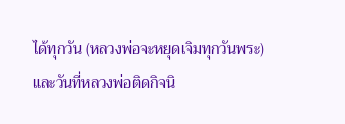ได้ทุกวัน (หลวงพ่อจะหยุดเจิมทุกวันพระ) และวันที่หลวงพ่อติดกิจนิ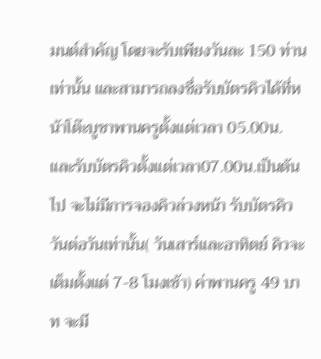มนต์สำคัญ โดยจะรับเพียงวันละ 150 ท่านเท่านั้น และสามารถลงชื่อรับบัตรคิวได้ที่หน้าโต๊ะบูชาพานครูตั้งแต่เวลา 05.00น. และรับบัตรคิวตั้งแต่เวลา07.00น.เป็นต้นไป จะไม่มีการจองคิวล่วงหน้า รับบัตรคิววันต่อวันเท่านั้น( วันเสาร์และอาทิตย์ คิวจะเต็มตั้งแต่ 7-8 โมงเช้า) ค่าพานครู 49 บาท จะมี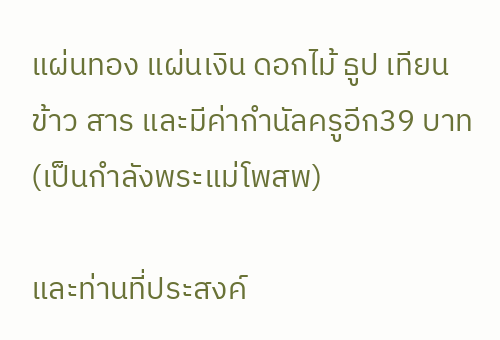แผ่นทอง แผ่นเงิน ดอกไม้ ธูป เทียน ข้าว สาร และมีค่ากำนัลครูอีก39 บาท(เป็นกำลังพระแม่โพสพ)

และท่านที่ประสงค์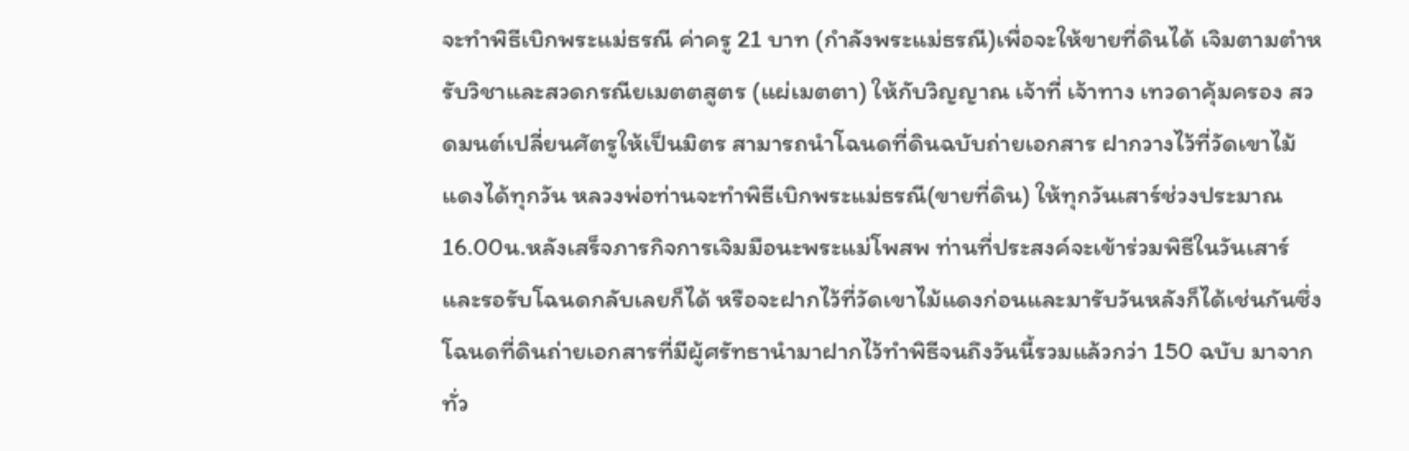จะทำพิธีเบิกพระแม่ธรณี ค่าครู 21 บาท (กำลังพระแม่ธรณี)เพื่อจะให้ขายที่ดินได้ เจิมตามตำหรับวิชาและสวดกรณียเมตตสูตร (แผ่เมตตา) ให้กับวิญญาณ เจ้าที่ เจ้าทาง เทวดาคุ้มครอง สวดมนต์เปลี่ยนศัตรูให้เป็นมิตร สามารถนำโฉนดที่ดินฉบับถ่ายเอกสาร ฝากวางไว้ที่วัดเขาไม้แดงได้ทุกวัน หลวงพ่อท่านจะทำพิธีเบิกพระแม่ธรณี(ขายที่ดิน) ให้ทุกวันเสาร์ช่วงประมาณ 16.00น.หลังเสร็จภารกิจการเจิมมือนะพระแม่โพสพ ท่านที่ประสงค์จะเข้าร่วมพิธีในวันเสาร์และรอรับโฉนดกลับเลยก็ได้ หรือจะฝากไว้ที่วัดเขาไม้แดงก่อนและมารับวันหลังก็ได้เช่นกันซึ่งโฉนดที่ดินถ่ายเอกสารที่มีผู้ศรัทธานำมาฝากไว้ทำพิธีจนถึงวันนี้รวมแล้วกว่า 150 ฉบับ มาจากทั่ว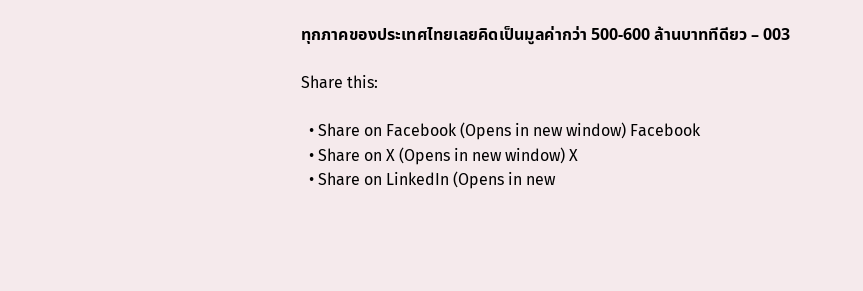ทุกภาคของประเทศไทยเลยคิดเป็นมูลค่ากว่า 500-600 ล้านบาททีดียว – 003

Share this:

  • Share on Facebook (Opens in new window) Facebook
  • Share on X (Opens in new window) X
  • Share on LinkedIn (Opens in new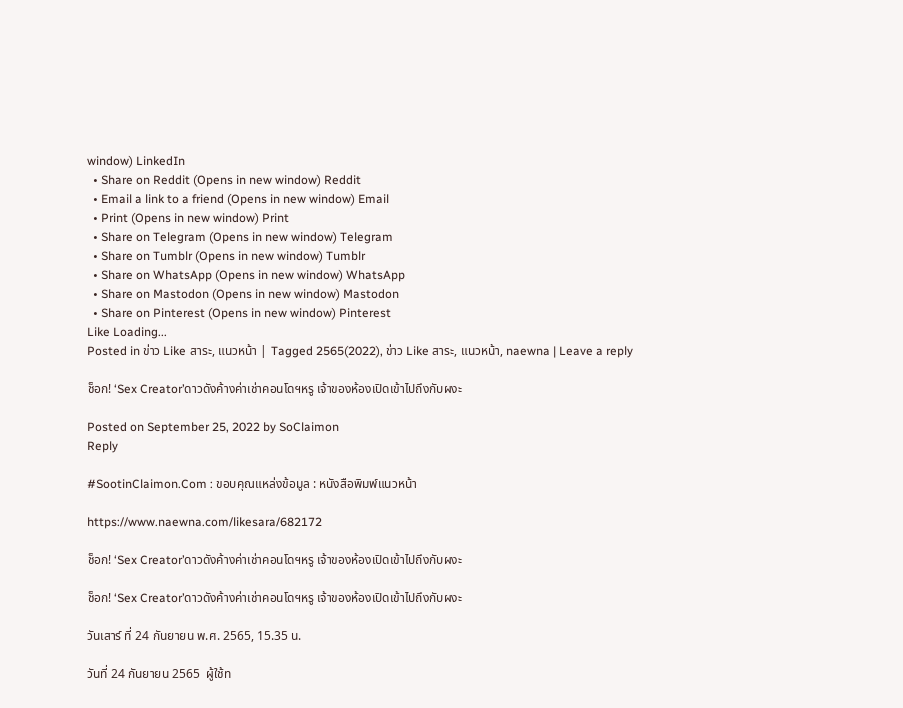window) LinkedIn
  • Share on Reddit (Opens in new window) Reddit
  • Email a link to a friend (Opens in new window) Email
  • Print (Opens in new window) Print
  • Share on Telegram (Opens in new window) Telegram
  • Share on Tumblr (Opens in new window) Tumblr
  • Share on WhatsApp (Opens in new window) WhatsApp
  • Share on Mastodon (Opens in new window) Mastodon
  • Share on Pinterest (Opens in new window) Pinterest
Like Loading...
Posted in ข่าว Like สาระ, แนวหน้า | Tagged 2565(2022), ข่าว Like สาระ, แนวหน้า, naewna | Leave a reply

ช็อก! ‘Sex Creator’ดาวดังค้างค่าเช่าคอนโดฯหรู เจ้าของห้องเปิดเข้าไปถึงกับผงะ

Posted on September 25, 2022 by SoClaimon
Reply

#SootinClaimon.Com : ขอบคุณแหล่งข้อมูล : หนังสือพิมพ์แนวหน้า

https://www.naewna.com/likesara/682172

ช็อก! ‘Sex Creator’ดาวดังค้างค่าเช่าคอนโดฯหรู เจ้าของห้องเปิดเข้าไปถึงกับผงะ

ช็อก! ‘Sex Creator’ดาวดังค้างค่าเช่าคอนโดฯหรู เจ้าของห้องเปิดเข้าไปถึงกับผงะ

วันเสาร์ ที่ 24 กันยายน พ.ศ. 2565, 15.35 น.

วันที่ 24 กันยายน 2565  ผู้ใช้ท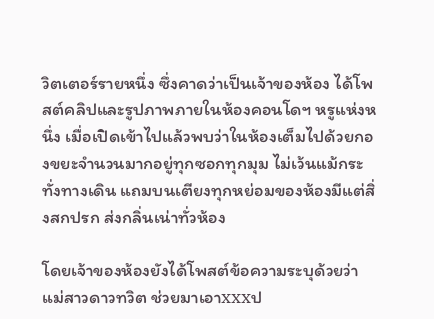วิตเตอร์รายหนึ่ง ซึ่งคาดว่าเป็นเจ้าของห้อง ได้โพสต์คลิปและรูปภาพภายในห้องคอนโดฯ หรูแห่งหนึ่ง เมื่อเปิดเข้าไปแล้วพบว่าในห้องเต็มไปด้วยกองขยะจำนวนมากอยู่ทุกซอกทุกมุม ไม่เว้นแม้กระทั่งทางเดิน แถมบนเตียงทุกหย่อมของห้องมีแต่สิ่งสกปรก ส่งกลิ่นเน่าทั่วห้อง

โดยเจ้าของห้องยังได้โพสต์ข้อความระบุด้วยว่า แม่สาวดาวทวิต ช่วยมาเอาxxxป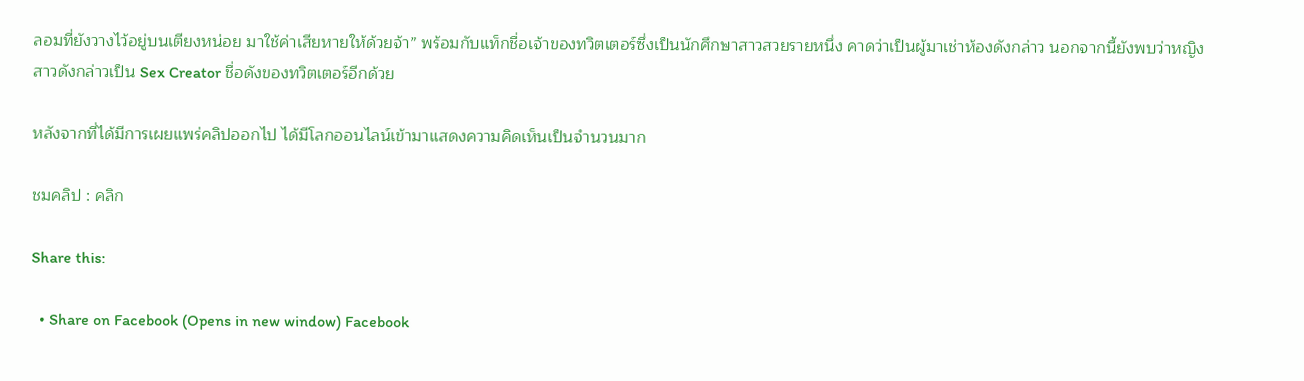ลอมที่ยังวางไว้อยู่บนเตียงหน่อย มาใช้ค่าเสียหายให้ด้วยจ้า” พร้อมกับแท็กชื่อเจ้าของทวิตเตอร์ซึ่งเป็นนักศึกษาสาวสวยรายหนึ่ง คาดว่าเป็นผู้มาเช่าห้องดังกล่าว นอกจากนี้ยังพบว่าหญิงสาวดังกล่าวเป็น Sex Creator ชื่อดังของทวิตเตอร์อีกด้วย

หลังจากที่ได้มีการเผยแพร่คลิปออกไป ได้มีโลกออนไลน์เข้ามาแสดงความคิดเห็นเป็นจำนวนมาก

ชมคลิป : คลิก

Share this:

  • Share on Facebook (Opens in new window) Facebook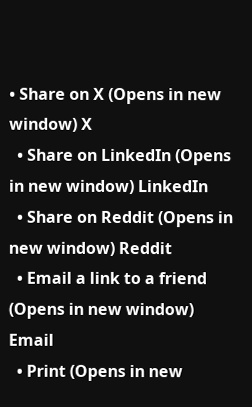• Share on X (Opens in new window) X
  • Share on LinkedIn (Opens in new window) LinkedIn
  • Share on Reddit (Opens in new window) Reddit
  • Email a link to a friend (Opens in new window) Email
  • Print (Opens in new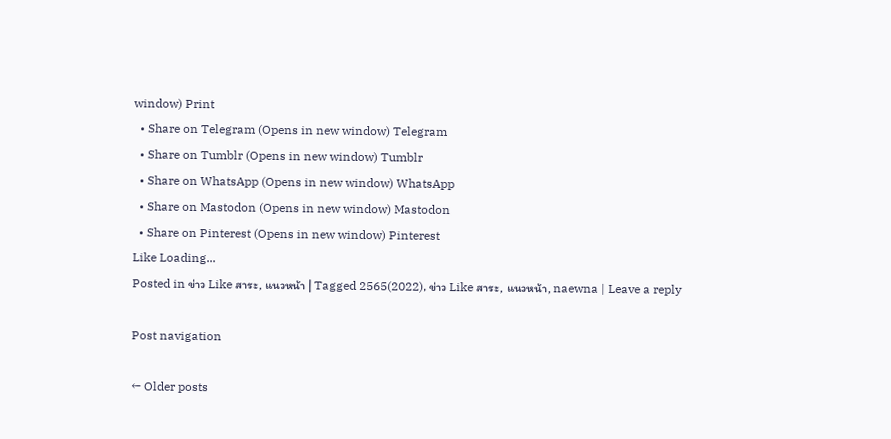window) Print
  • Share on Telegram (Opens in new window) Telegram
  • Share on Tumblr (Opens in new window) Tumblr
  • Share on WhatsApp (Opens in new window) WhatsApp
  • Share on Mastodon (Opens in new window) Mastodon
  • Share on Pinterest (Opens in new window) Pinterest
Like Loading...
Posted in ข่าว Like สาระ, แนวหน้า | Tagged 2565(2022), ข่าว Like สาระ, แนวหน้า, naewna | Leave a reply

Post navigation

← Older posts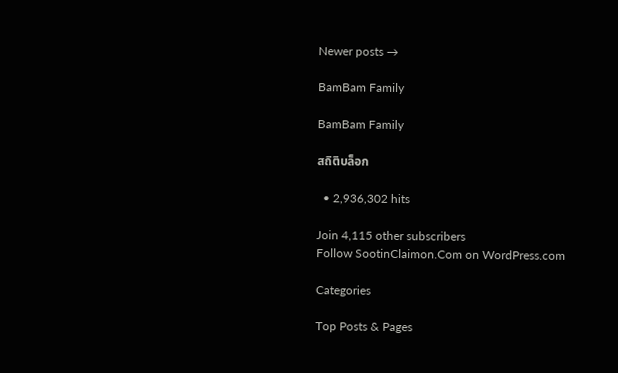Newer posts →

BamBam Family

BamBam Family

สถิติบล็อก

  • 2,936,302 hits

Join 4,115 other subscribers
Follow SootinClaimon.Com on WordPress.com

Categories

Top Posts & Pages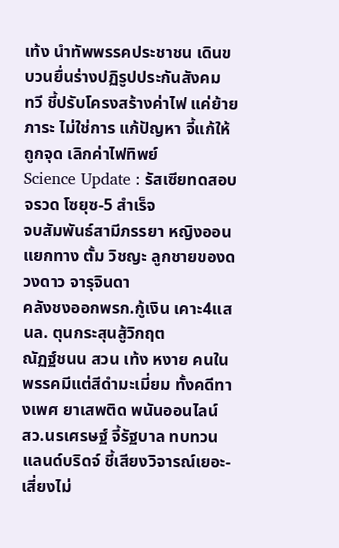เท้ง นำทัพพรรคประชาชน เดินขบวนยื่นร่างปฏิรูปประกันสังคม
ทวี ชี้ปรับโครงสร้างค่าไฟ แค่ย้ายภาระ ไม่ใช่การ แก้ปัญหา จี้แก้ให้ถูกจุด เลิกค่าไฟทิพย์
Science Update : รัสเซียทดสอบจรวด โซยุซ-5 สำเร็จ
จบสัมพันธ์สามีภรรยา หญิงออน แยกทาง ตั้ม วิชญะ ลูกชายของดวงดาว จารุจินดา
คลังชงออกพรก.กู้เงิน เคาะ4แสนล. ตุนกระสุนสู้วิกฤต
ณัฏฐ์ชนน สวน เท้ง หงาย คนในพรรคมีแต่สีดำมะเมี่ยม ทั้งคดีทางเพศ ยาเสพติด พนันออนไลน์
สว.นรเศรษฐ์ จี้รัฐบาล ทบทวนแลนด์บริดจ์ ชี้เสียงวิจารณ์เยอะ-เสี่ยงไม่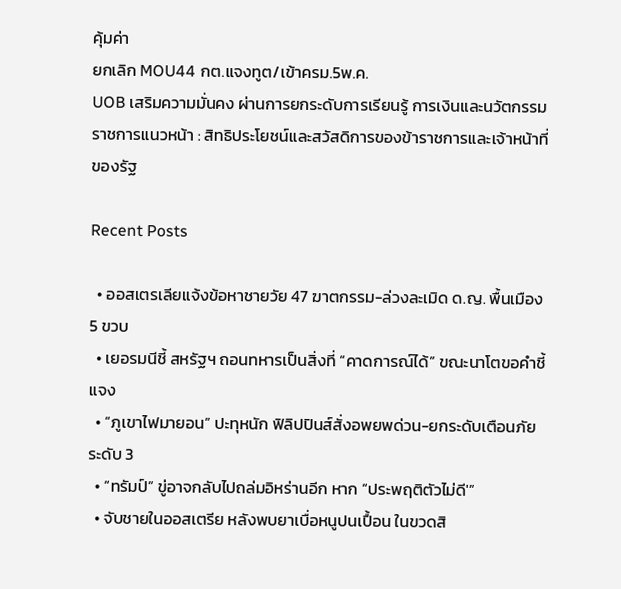คุ้มค่า
ยกเลิก MOU44 กต.แจงทูต/เข้าครม.5พ.ค.
UOB เสริมความมั่นคง ผ่านการยกระดับการเรียนรู้ การเงินและนวัตกรรม
ราชการแนวหน้า : สิทธิประโยชน์และสวัสดิการของข้าราชการและเจ้าหน้าที่ของรัฐ

Recent Posts

  • ออสเตรเลียแจ้งข้อหาชายวัย 47 ฆาตกรรม-ล่วงละเมิด ด.ญ. พื้นเมือง 5 ขวบ
  • เยอรมนีชี้ สหรัฐฯ ถอนทหารเป็นสิ่งที่ “คาดการณ์ได้” ขณะนาโตขอคำชี้แจง
  • “ภูเขาไฟมายอน” ปะทุหนัก ฟิลิปปินส์สั่งอพยพด่วน-ยกระดับเตือนภัยระดับ 3
  • “ทรัมป์” ขู่อาจกลับไปถล่มอิหร่านอีก หาก “ประพฤติตัวไม่ดี'”
  • จับชายในออสเตรีย หลังพบยาเบื่อหนูปนเปื้อน ในขวดสิ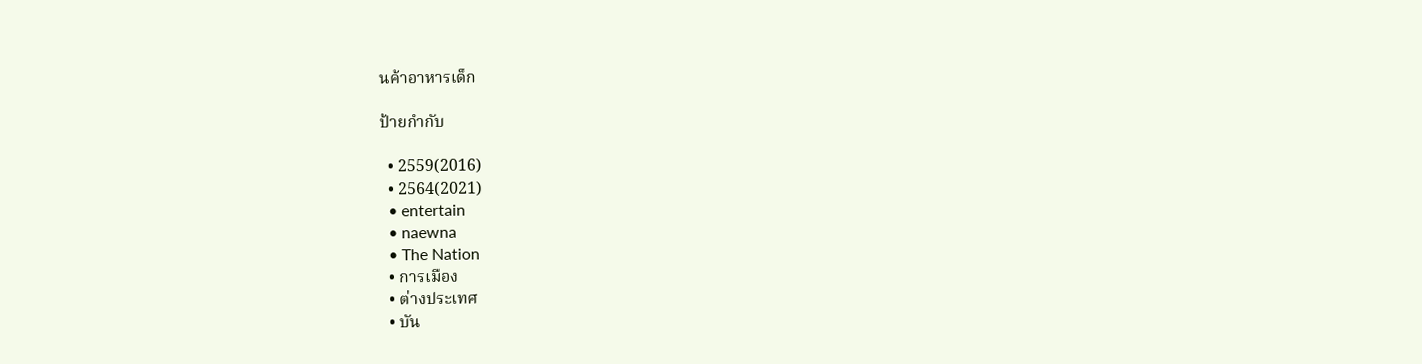นค้าอาหารเด็ก

ป้ายกำกับ

  • 2559(2016)
  • 2564(2021)
  • entertain
  • naewna
  • The Nation
  • การเมือง
  • ต่างประเทศ
  • บัน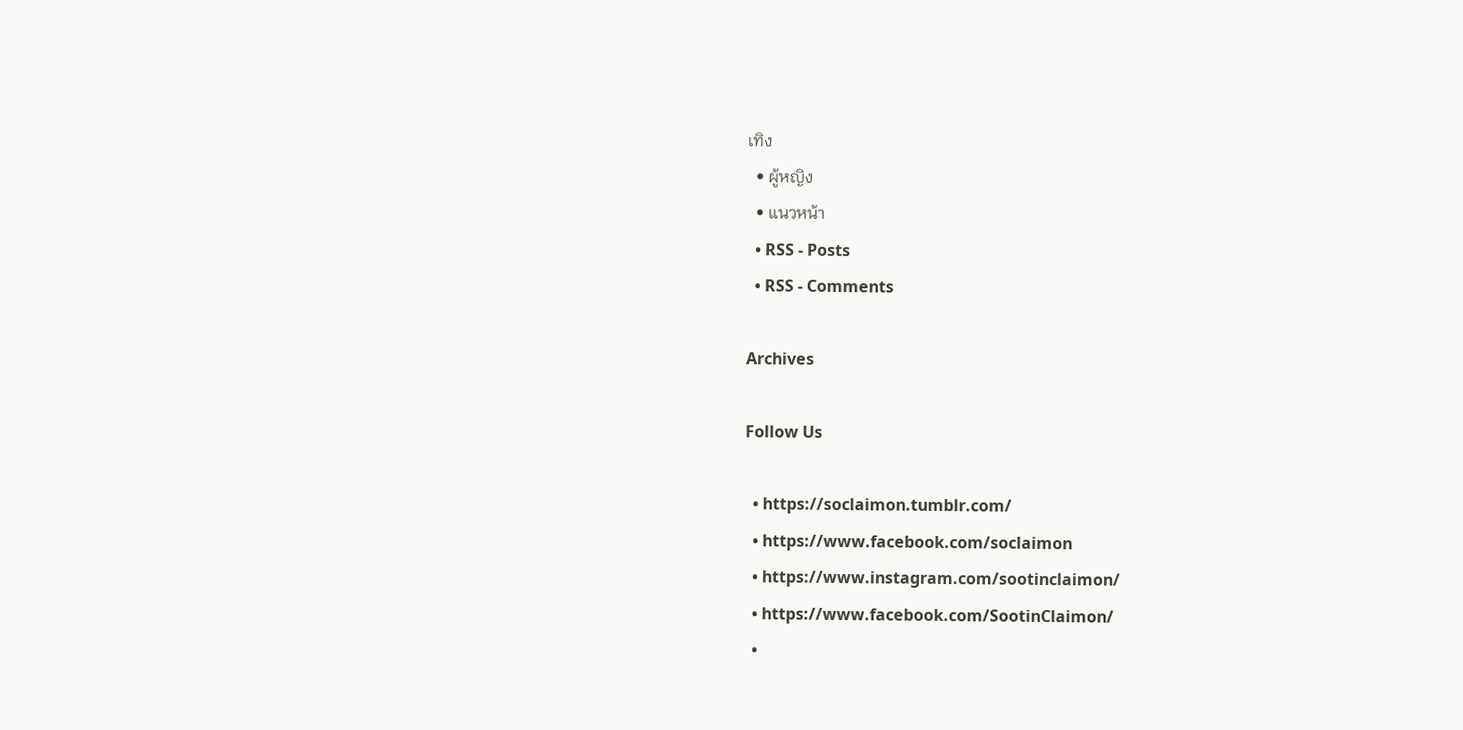เทิง
  • ผู้หญิง
  • แนวหน้า
  • RSS - Posts
  • RSS - Comments

Archives

Follow Us

  • https://soclaimon.tumblr.com/
  • https://www.facebook.com/soclaimon
  • https://www.instagram.com/sootinclaimon/
  • https://www.facebook.com/SootinClaimon/
  •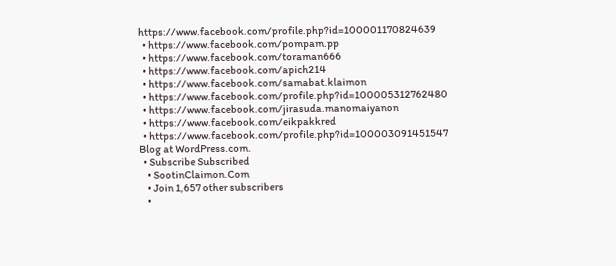https://www.facebook.com/profile.php?id=100001170824639
  • https://www.facebook.com/pompam.pp
  • https://www.facebook.com/toraman666
  • https://www.facebook.com/apich214
  • https://www.facebook.com/samabat.klaimon
  • https://www.facebook.com/profile.php?id=100005312762480
  • https://www.facebook.com/jirasuda.manomaiyanon
  • https://www.facebook.com/eikpakkred
  • https://www.facebook.com/profile.php?id=100003091451547
Blog at WordPress.com.
  • Subscribe Subscribed
    • SootinClaimon.Com
    • Join 1,657 other subscribers
    •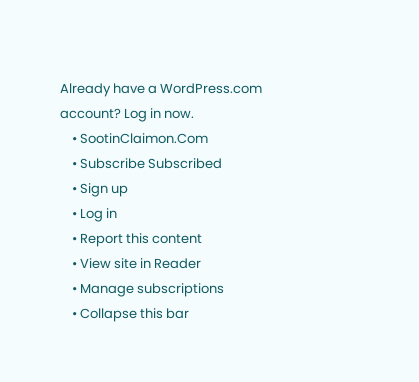Already have a WordPress.com account? Log in now.
    • SootinClaimon.Com
    • Subscribe Subscribed
    • Sign up
    • Log in
    • Report this content
    • View site in Reader
    • Manage subscriptions
    • Collapse this bar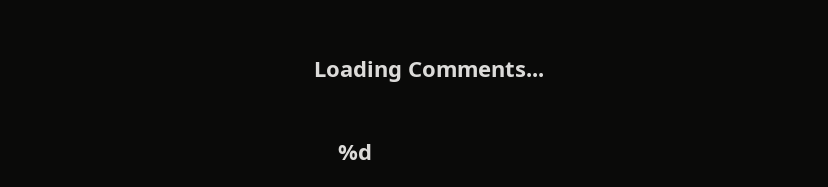Loading Comments...

    %d